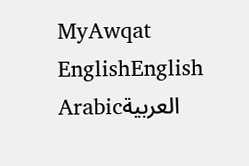MyAwqat
EnglishEnglish
Arabicالعربية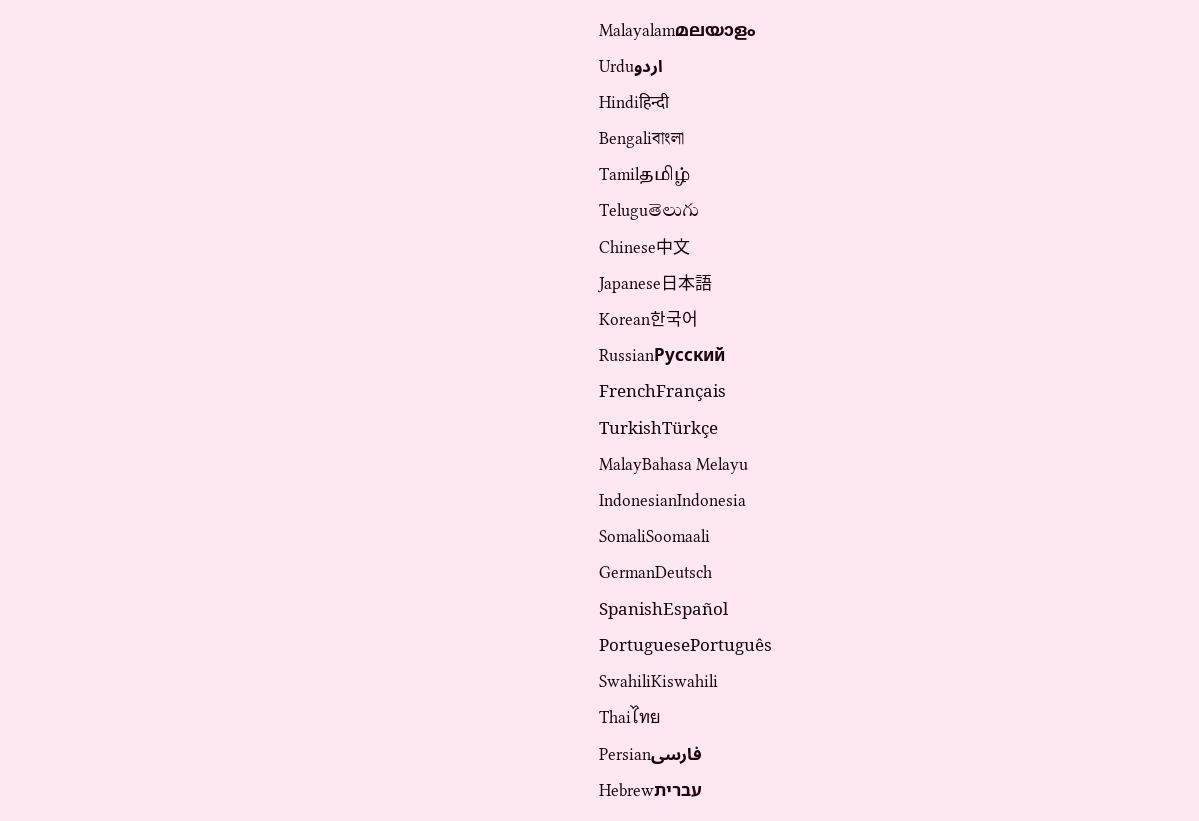Malayalamമലയാളം
Urduاردو
Hindiहिन्दी
Bengaliবাংলা
Tamilதமிழ்
Teluguతెలుగు
Chinese中文
Japanese日本語
Korean한국어
RussianРусский
FrenchFrançais
TurkishTürkçe
MalayBahasa Melayu
IndonesianIndonesia
SomaliSoomaali
GermanDeutsch
SpanishEspañol
PortuguesePortuguês
SwahiliKiswahili
Thaiไทย
Persianفارسی
Hebrewעברית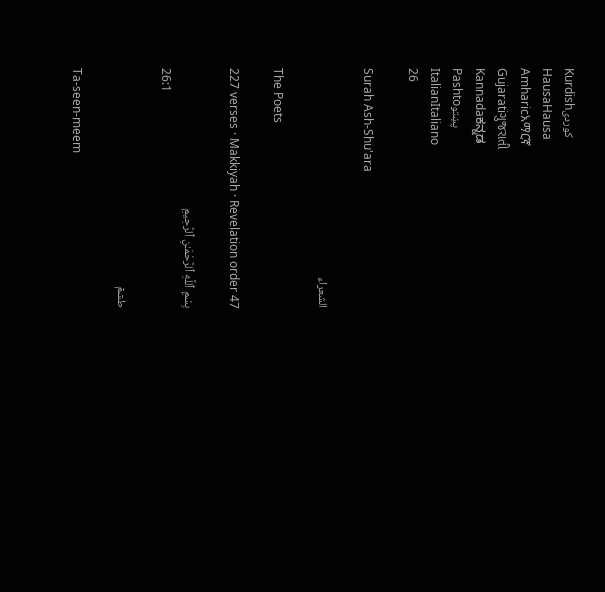Kurdishکوردی
HausaHausa
Amharicአማርኛ
Gujaratiગુજરાતી
Kannadaಕನ್ನಡ
Pashtoپښتو
ItalianItaliano
26

Surah Ash-Shu'ara

الشعراء

The Poets

227 verses · Makkiyah · Revelation order 47

بِسْمِ ٱللَّهِ ٱلرَّحْمَـٰنِ ٱلرَّحِيمِ
26:1

طسٓمٓ

Ta-seen-meem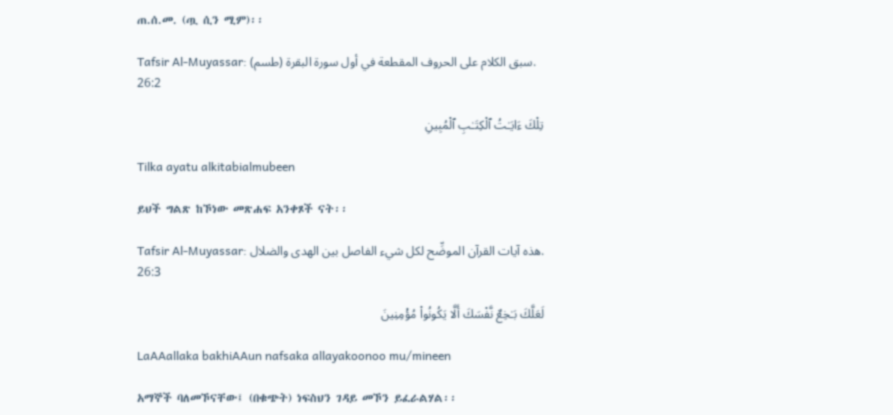ጠ.ሰ.መ. (ጧ ሲን ሚም)፡፡

Tafsir Al-Muyassar: (طسم) سبق الكلام على الحروف المقطعة في أول سورة البقرة.
26:2

تِلْكَ ءَايَـٰتُ ٱلْكِتَـٰبِ ٱلْمُبِينِ

Tilka ayatu alkitabialmubeen

ይህች ግልጽ ከኾነው መጽሐፍ አንቀጾች ናት፡፡

Tafsir Al-Muyassar: هذه آيات القرآن الموضِّح لكل شيء الفاصل بين الهدى والضلال.
26:3

لَعَلَّكَ بَـٰخِعٌ نَّفْسَكَ أَلَّا يَكُونُوا۟ مُؤْمِنِينَ

LaAAallaka bakhiAAun nafsaka allayakoonoo mu/mineen

አማኞች ባለመኾናቸው፤ (በቁጭት) ነፍስህን ገዳይ መኾን ይፈራልሃል፡፡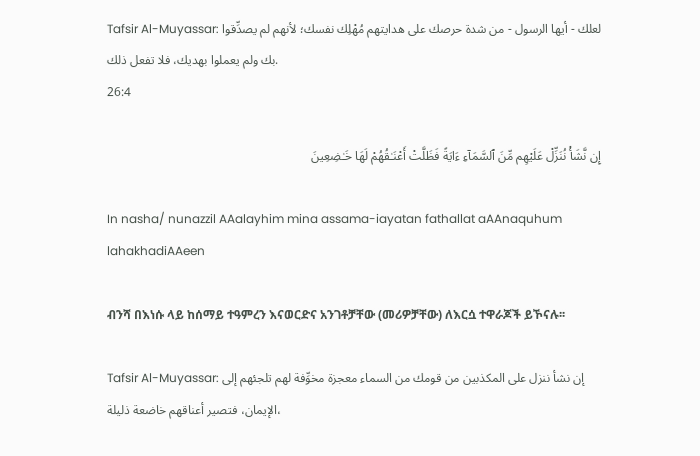Tafsir Al-Muyassar: لعلك - أيها الرسول - من شدة حرصك على هدايتهم مُهْلِك نفسك؛ لأنهم لم يصدِّقوا بك ولم يعملوا بهديك، فلا تفعل ذلك.
26:4

إِن نَّشَأْ نُنَزِّلْ عَلَيْهِم مِّنَ ٱلسَّمَآءِ ءَايَةً فَظَلَّتْ أَعْنَـٰقُهُمْ لَهَا خَـٰضِعِينَ

In nasha/ nunazzil AAalayhim mina assama-iayatan fathallat aAAnaquhum lahakhadiAAeen

ብንሻ በእነሱ ላይ ከሰማይ ተዓምረን እናወርድና አንገቶቻቸው (መሪዎቻቸው) ለእርሷ ተዋራጆች ይኾናሉ፡፡

Tafsir Al-Muyassar: إن نشأ ننزل على المكذبين من قومك من السماء معجزة مخوِّفة لهم تلجئهم إلى الإيمان، فتصير أعناقهم خاضعة ذليلة،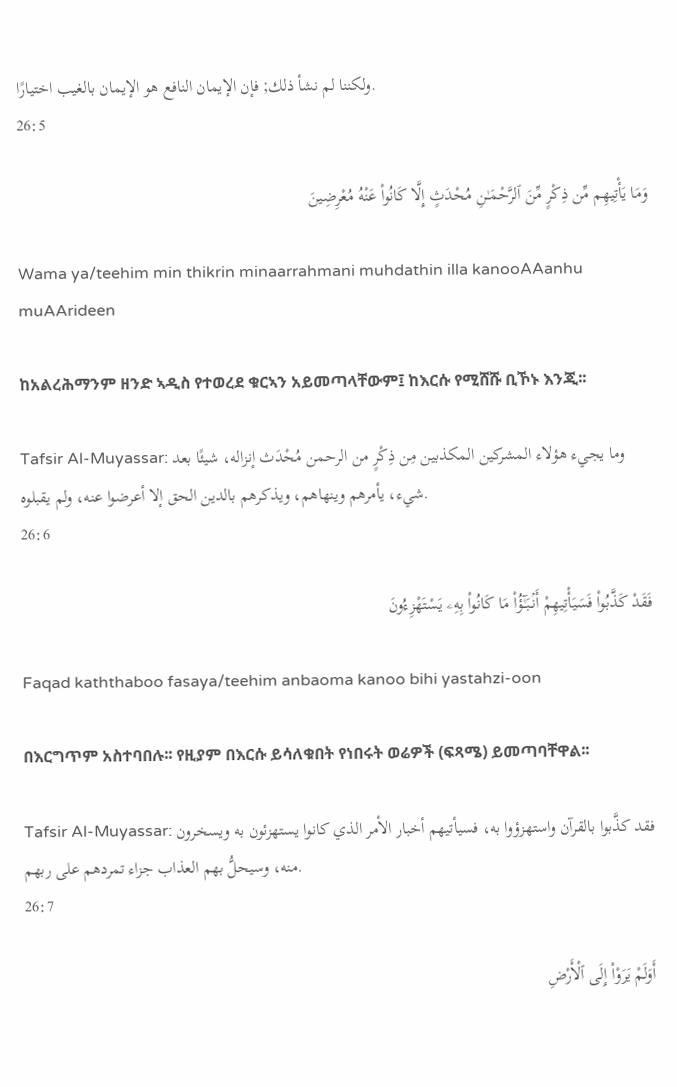ولكننا لم نشأ ذلك; فإن الإيمان النافع هو الإيمان بالغيب اختيارًا.
26:5

وَمَا يَأْتِيهِم مِّن ذِكْرٍ مِّنَ ٱلرَّحْمَـٰنِ مُحْدَثٍ إِلَّا كَانُوا۟ عَنْهُ مُعْرِضِينَ

Wama ya/teehim min thikrin minaarrahmani muhdathin illa kanooAAanhu muAArideen

ከአልረሕማንም ዘንድ ኣዲስ የተወረደ ቁርኣን አይመጣላቸውም፤ ከእርሱ የሚሸሹ ቢኾኑ እንጂ፡፡

Tafsir Al-Muyassar: وما يجيء هؤلاء المشركين المكذبين مِن ذِكْرٍ من الرحمن مُحْدَث إنزاله، شيئًا بعد شيء، يأمرهم وينهاهم، ويذكرهم بالدين الحق إلا أعرضوا عنه، ولم يقبلوه.
26:6

فَقَدْ كَذَّبُوا۟ فَسَيَأْتِيهِمْ أَنۢبَـٰٓؤُا۟ مَا كَانُوا۟ بِهِۦ يَسْتَهْزِءُونَ

Faqad kaththaboo fasaya/teehim anbaoma kanoo bihi yastahzi-oon

በእርግጥም አስተባበሉ፡፡ የዚያም በእርሱ ይሳለቁበት የነበሩት ወሬዎች (ፍጻሜ) ይመጣባቸዋል፡፡

Tafsir Al-Muyassar: فقد كذَّبوا بالقرآن واستهزؤوا به، فسيأتيهم أخبار الأمر الذي كانوا يستهزئون به ويسخرون منه، وسيحلُّ بهم العذاب جزاء تمردهم على ربهم.
26:7

أَوَلَمْ يَرَوْا۟ إِلَى ٱلْأَرْضِ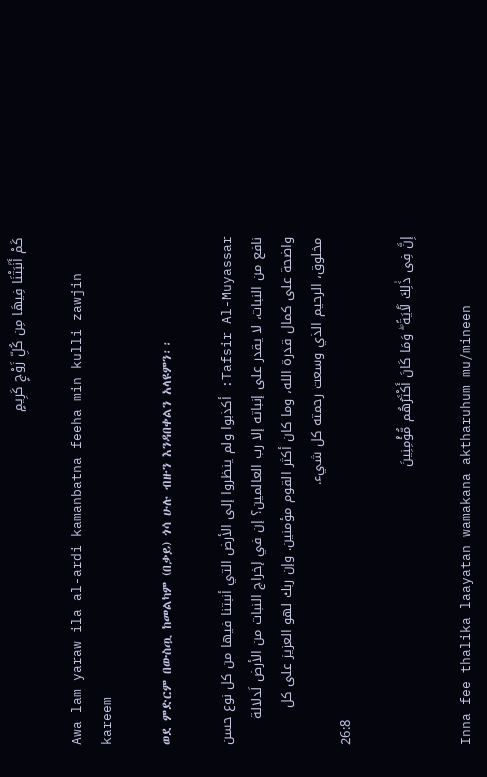كَمْ أَنۢبَتْنَا فِيهَا مِن كُلِّ زَوْجٍ كَرِيمٍ

Awa lam yaraw ila al-ardi kamanbatna feeha min kulli zawjin kareem

ወደ ምድርም በውስጧ ከመልካም (በቃይ) ጎሳ ሁሉ ብዙን እንዳበቀልን አላዩምን፡፡

Tafsir Al-Muyassar: أكذبوا ولم ينظروا إلى الأرض التي أنبتنا فيها من كل نوع حسن نافع من النبات، لا يقدر على إنباته إلا رب العالمين؟ إن في إخراج النبات من الأرض لَدلالة واضحة على كمال قدرة الله، وما كان أكثر القوم مؤمنين. وإن ربك لهو العزيز على كل مخلوق، الرحيم الذي وسعت رحمته كل شيء.
26:8

إِنَّ فِى ذَٰلِكَ لَـَٔايَةً ۖ وَمَا كَانَ أَكْثَرُهُم مُّؤْمِنِينَ

Inna fee thalika laayatan wamakana aktharuhum mu/mineen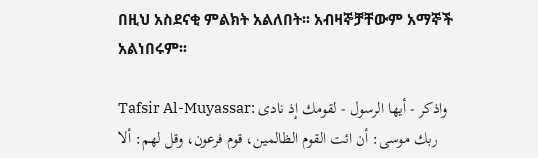በዚህ አስደናቂ ምልክት አልለበት፡፡ አብዛኞቻቸውም አማኞች አልነበሩም፡፡

Tafsir Al-Muyassar: واذكر - أيها الرسول - لقومك إذ نادى ربك موسى: أن ائت القوم الظالمين، قوم فرعون، وقل لهم: ألا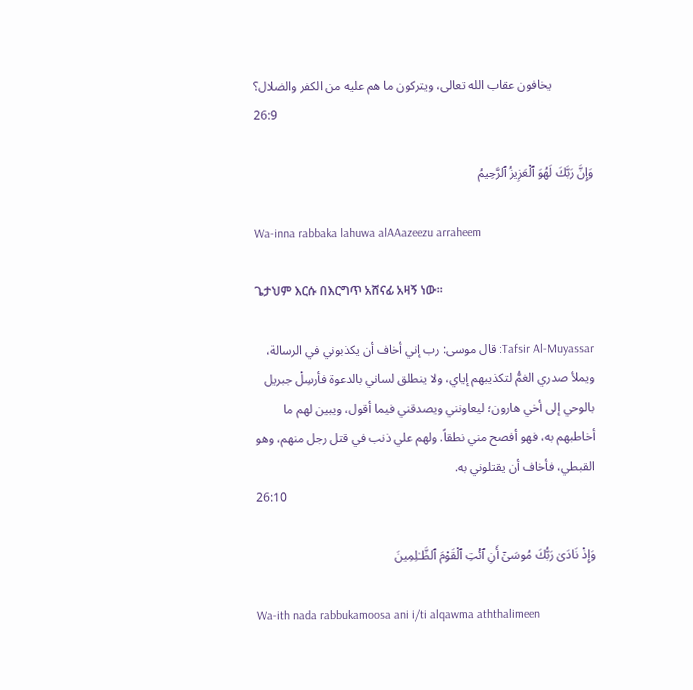يخافون عقاب الله تعالى، ويتركون ما هم عليه من الكفر والضلال؟
26:9

وَإِنَّ رَبَّكَ لَهُوَ ٱلْعَزِيزُ ٱلرَّحِيمُ

Wa-inna rabbaka lahuwa alAAazeezu arraheem

ጌታህም እርሱ በእርግጥ አሸናፊ አዛኝ ነው፡፡

Tafsir Al-Muyassar: قال موسى: رب إني أخاف أن يكذبوني في الرسالة، ويملأ صدري الغمُّ لتكذيبهم إياي، ولا ينطلق لساني بالدعوة فأرسِلْ جبريل بالوحي إلى أخي هارون؛ ليعاونني ويصدقني فيما أقول، ويبين لهم ما أخاطبهم به، فهو أفصح مني نطقاً. ولهم علي ذنب في قتل رجل منهم، وهو القبطي، فأخاف أن يقتلوني به.
26:10

وَإِذْ نَادَىٰ رَبُّكَ مُوسَىٰٓ أَنِ ٱئْتِ ٱلْقَوْمَ ٱلظَّـٰلِمِينَ

Wa-ith nada rabbukamoosa ani i/ti alqawma aththalimeen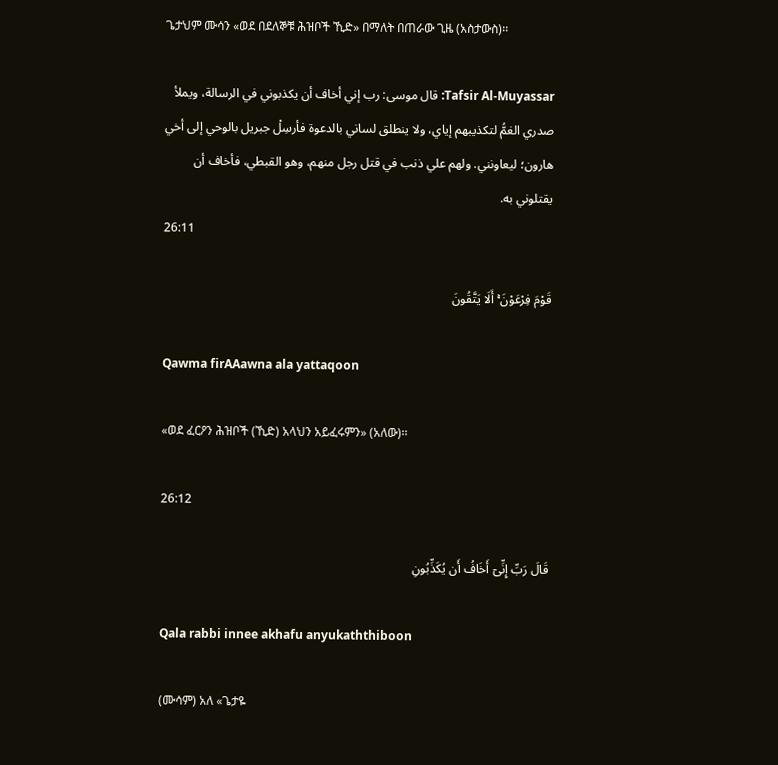ጌታህም ሙሳን «ወደ በደለኞቹ ሕዝቦች ኺድ» በማለት በጠራው ጊዜ (አስታውስ)፡፡

Tafsir Al-Muyassar: قال موسى: رب إني أخاف أن يكذبوني في الرسالة، ويملأ صدري الغمُّ لتكذيبهم إياي، ولا ينطلق لساني بالدعوة فأرسِلْ جبريل بالوحي إلى أخي هارون؛ ليعاونني. ولهم علي ذنب في قتل رجل منهم، وهو القبطي، فأخاف أن يقتلوني به.
26:11

قَوْمَ فِرْعَوْنَ ۚ أَلَا يَتَّقُونَ

Qawma firAAawna ala yattaqoon

«ወደ ፈርዖን ሕዝቦች (ኺድ) አላህን አይፈሩምን» (አለው)፡፡

26:12

قَالَ رَبِّ إِنِّىٓ أَخَافُ أَن يُكَذِّبُونِ

Qala rabbi innee akhafu anyukaththiboon

(ሙሳም) አለ «ጌታዬ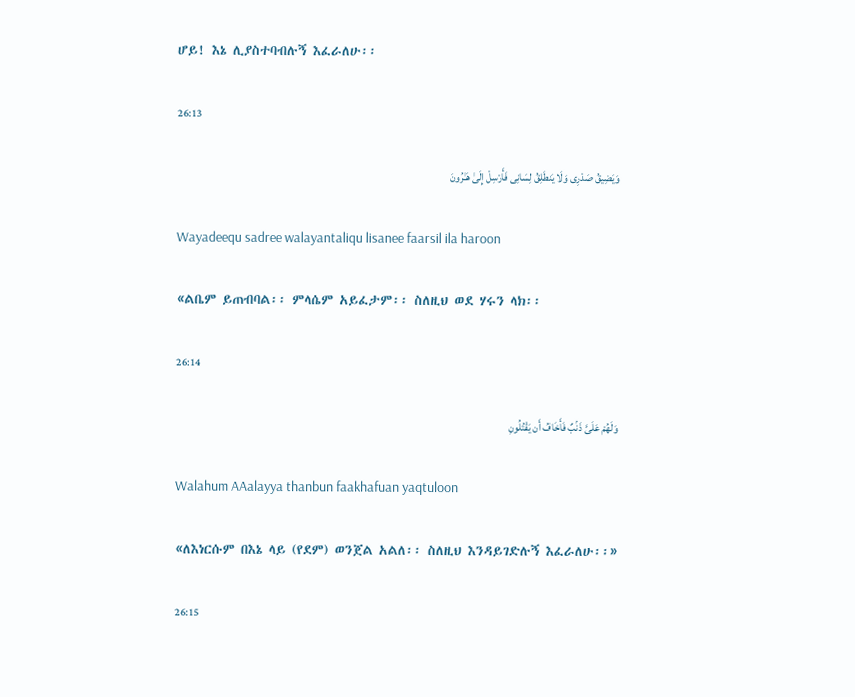ሆይ! እኔ ሊያስተባብሉኝ እፈራለሁ፡፡

26:13

وَيَضِيقُ صَدْرِى وَلَا يَنطَلِقُ لِسَانِى فَأَرْسِلْ إِلَىٰ هَـٰرُونَ

Wayadeequ sadree walayantaliqu lisanee faarsil ila haroon

«ልቤም ይጠብባል፡፡ ምላሴም አይፈታም፡፡ ስለዚህ ወደ ሃሩን ላክ፡፡

26:14

وَلَهُمْ عَلَىَّ ذَنۢبٌ فَأَخَافُ أَن يَقْتُلُونِ

Walahum AAalayya thanbun faakhafuan yaqtuloon

«ለእነርሱም በእኔ ላይ (የደም) ወንጀል አልለ፡፡ ስለዚህ እንዳይገድሉኝ እፈራለሁ፡፡»

26:15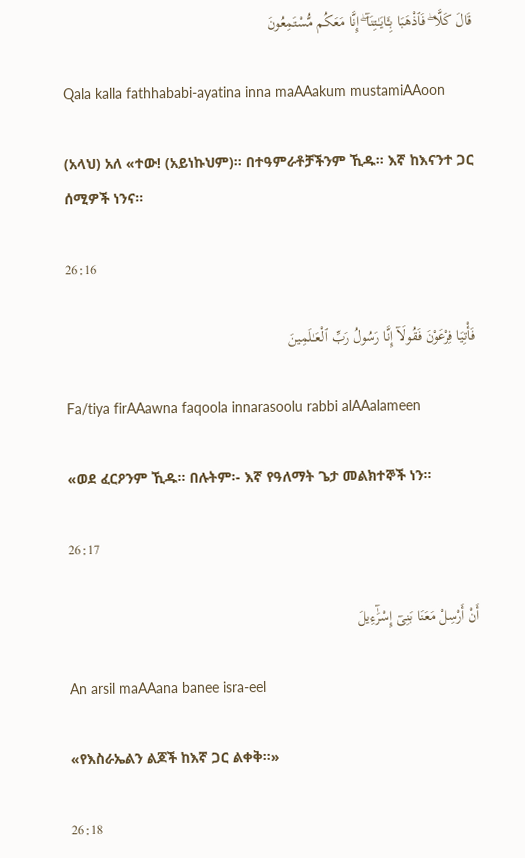قَالَ كَلَّا ۖ فَٱذْهَبَا بِـَٔايَـٰتِنَآ ۖ إِنَّا مَعَكُم مُّسْتَمِعُونَ

Qala kalla fathhababi-ayatina inna maAAakum mustamiAAoon

(አላህ) አለ «ተው! (አይነኩህም)፡፡ በተዓምራቶቻችንም ኺዱ፡፡ እኛ ከእናንተ ጋር ሰሚዎች ነንና፡፡

26:16

فَأْتِيَا فِرْعَوْنَ فَقُولَآ إِنَّا رَسُولُ رَبِّ ٱلْعَـٰلَمِينَ

Fa/tiya firAAawna faqoola innarasoolu rabbi alAAalameen

«ወደ ፈርዖንም ኺዱ፡፡ በሉትም፡- እኛ የዓለማት ጌታ መልክተኞች ነን፡፡

26:17

أَنْ أَرْسِلْ مَعَنَا بَنِىٓ إِسْرَٰٓءِيلَ

An arsil maAAana banee isra-eel

«የእስራኤልን ልጆች ከእኛ ጋር ልቀቅ፡፡»

26:18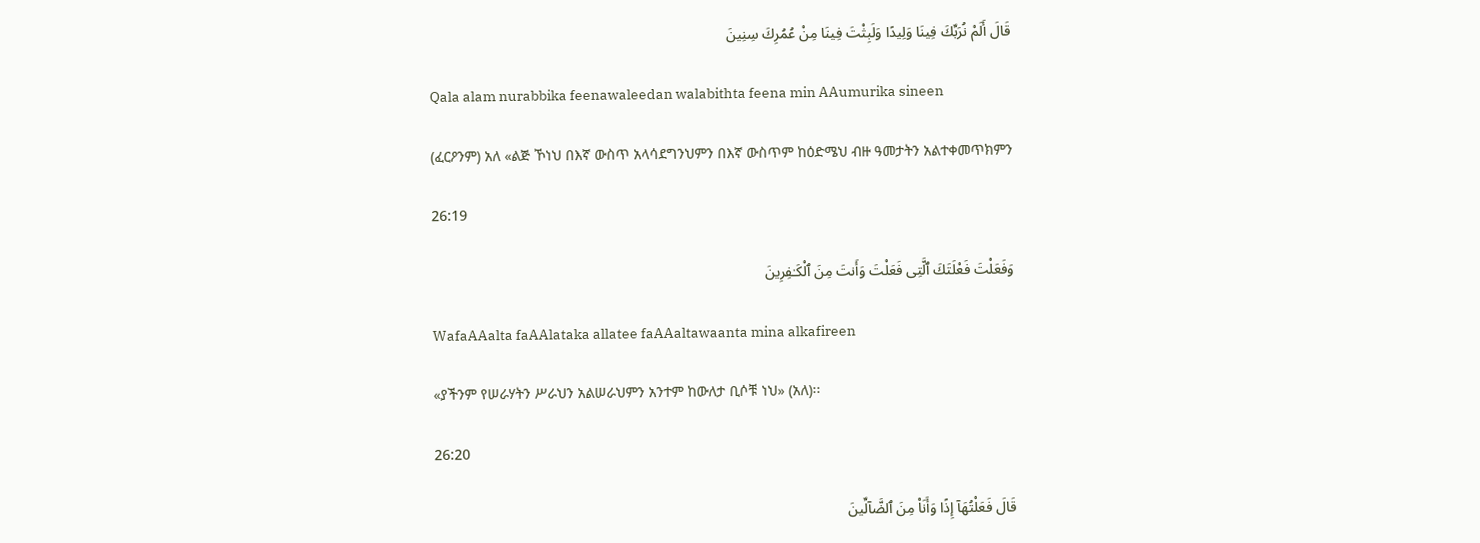قَالَ أَلَمْ نُرَبِّكَ فِينَا وَلِيدًا وَلَبِثْتَ فِينَا مِنْ عُمُرِكَ سِنِينَ

Qala alam nurabbika feenawaleedan walabithta feena min AAumurika sineen

(ፈርዖንም) አለ «ልጅ ኾነህ በእኛ ውስጥ አላሳደግንህምን በእኛ ውስጥም ከዕድሜህ ብዙ ዓመታትን አልተቀመጥክምን

26:19

وَفَعَلْتَ فَعْلَتَكَ ٱلَّتِى فَعَلْتَ وَأَنتَ مِنَ ٱلْكَـٰفِرِينَ

WafaAAalta faAAlataka allatee faAAaltawaanta mina alkafireen

«ያችንም የሠራሃትን ሥራህን አልሠራህምን አንተም ከውለታ ቢሶቹ ነህ» (አለ)፡፡

26:20

قَالَ فَعَلْتُهَآ إِذًا وَأَنَا۠ مِنَ ٱلضَّآلِّينَ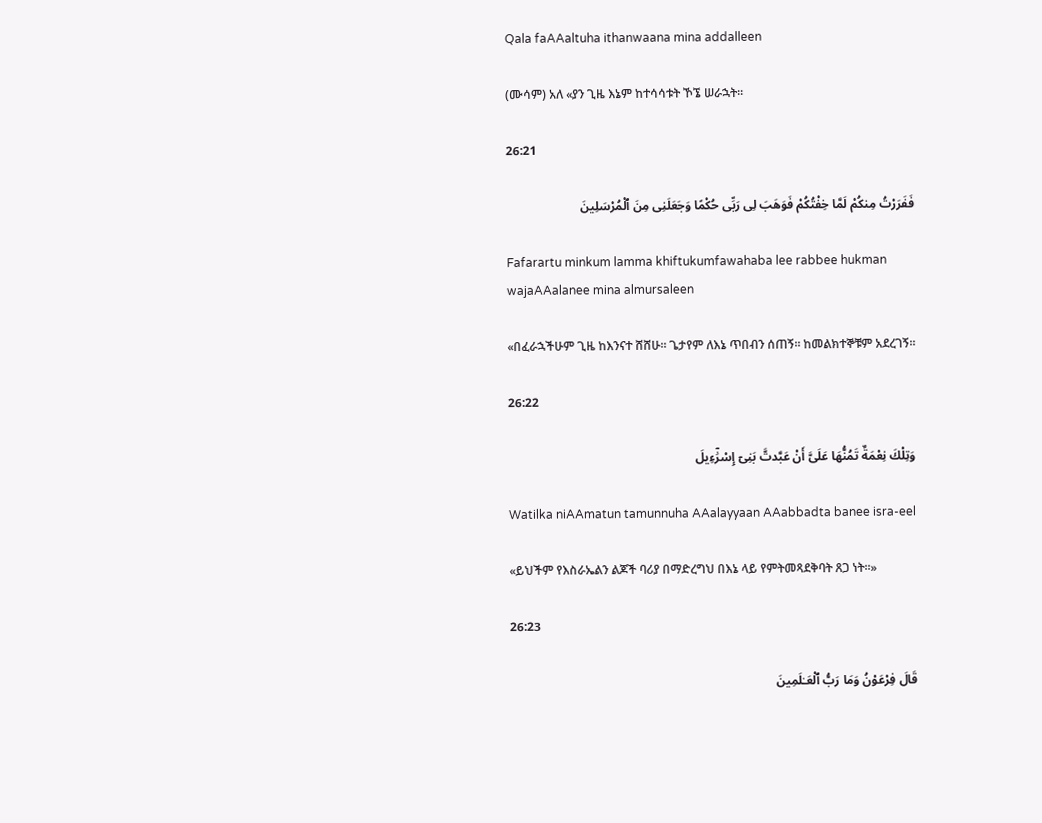Qala faAAaltuha ithanwaana mina addalleen

(ሙሳም) አለ «ያን ጊዜ እኔም ከተሳሳቱት ኾኜ ሠራኋት፡፡

26:21

فَفَرَرْتُ مِنكُمْ لَمَّا خِفْتُكُمْ فَوَهَبَ لِى رَبِّى حُكْمًا وَجَعَلَنِى مِنَ ٱلْمُرْسَلِينَ

Fafarartu minkum lamma khiftukumfawahaba lee rabbee hukman wajaAAalanee mina almursaleen

«በፈራኋችሁም ጊዜ ከእንናተ ሸሸሁ፡፡ ጌታየም ለእኔ ጥበብን ሰጠኝ፡፡ ከመልክተኞቹም አደረገኝ፡፡

26:22

وَتِلْكَ نِعْمَةٌ تَمُنُّهَا عَلَىَّ أَنْ عَبَّدتَّ بَنِىٓ إِسْرَٰٓءِيلَ

Watilka niAAmatun tamunnuha AAalayyaan AAabbadta banee isra-eel

«ይህችም የእስራኤልን ልጆች ባሪያ በማድረግህ በእኔ ላይ የምትመጻደቅባት ጸጋ ነት፡፡»

26:23

قَالَ فِرْعَوْنُ وَمَا رَبُّ ٱلْعَـٰلَمِينَ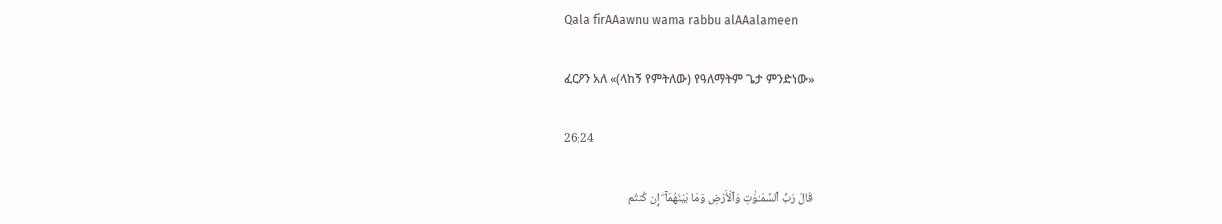Qala firAAawnu wama rabbu alAAalameen

ፈርዖን አለ «(ላከኝ የምትለው) የዓለማትም ጌታ ምንድነው»

26:24

قَالَ رَبُّ ٱلسَّمَـٰوَٰتِ وَٱلْأَرْضِ وَمَا بَيْنَهُمَآ ۖ إِن كُنتُم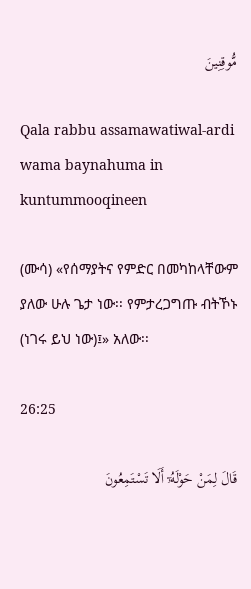مُّوقِنِينَ

Qala rabbu assamawatiwal-ardi wama baynahuma in kuntummooqineen

(ሙሳ) «የሰማያትና የምድር በመካከላቸውም ያለው ሁሉ ጌታ ነው፡፡ የምታረጋግጡ ብትኾኑ (ነገሩ ይህ ነው)፤» አለው፡፡

26:25

قَالَ لِمَنْ حَوْلَهُۥٓ أَلَا تَسْتَمِعُونَ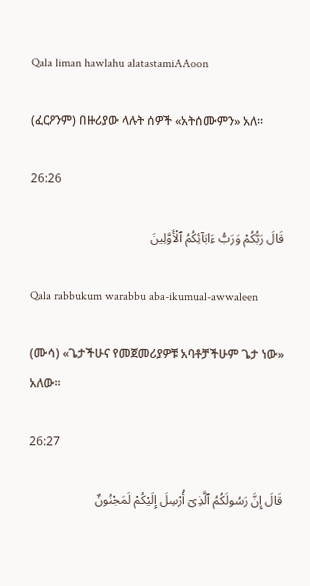Qala liman hawlahu alatastamiAAoon

(ፈርዖንም) በዙሪያው ላሉት ሰዎች «አትሰሙምን» አለ፡፡

26:26

قَالَ رَبُّكُمْ وَرَبُّ ءَابَآئِكُمُ ٱلْأَوَّلِينَ

Qala rabbukum warabbu aba-ikumual-awwaleen

(ሙሳ) «ጌታችሁና የመጀመሪያዎቹ አባቶቻችሁም ጌታ ነው» አለው፡፡

26:27

قَالَ إِنَّ رَسُولَكُمُ ٱلَّذِىٓ أُرْسِلَ إِلَيْكُمْ لَمَجْنُونٌ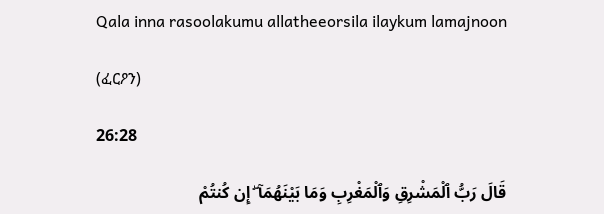Qala inna rasoolakumu allatheeorsila ilaykum lamajnoon

(ፈርዖን)

26:28

قَالَ رَبُّ ٱلْمَشْرِقِ وَٱلْمَغْرِبِ وَمَا بَيْنَهُمَآ ۖ إِن كُنتُمْ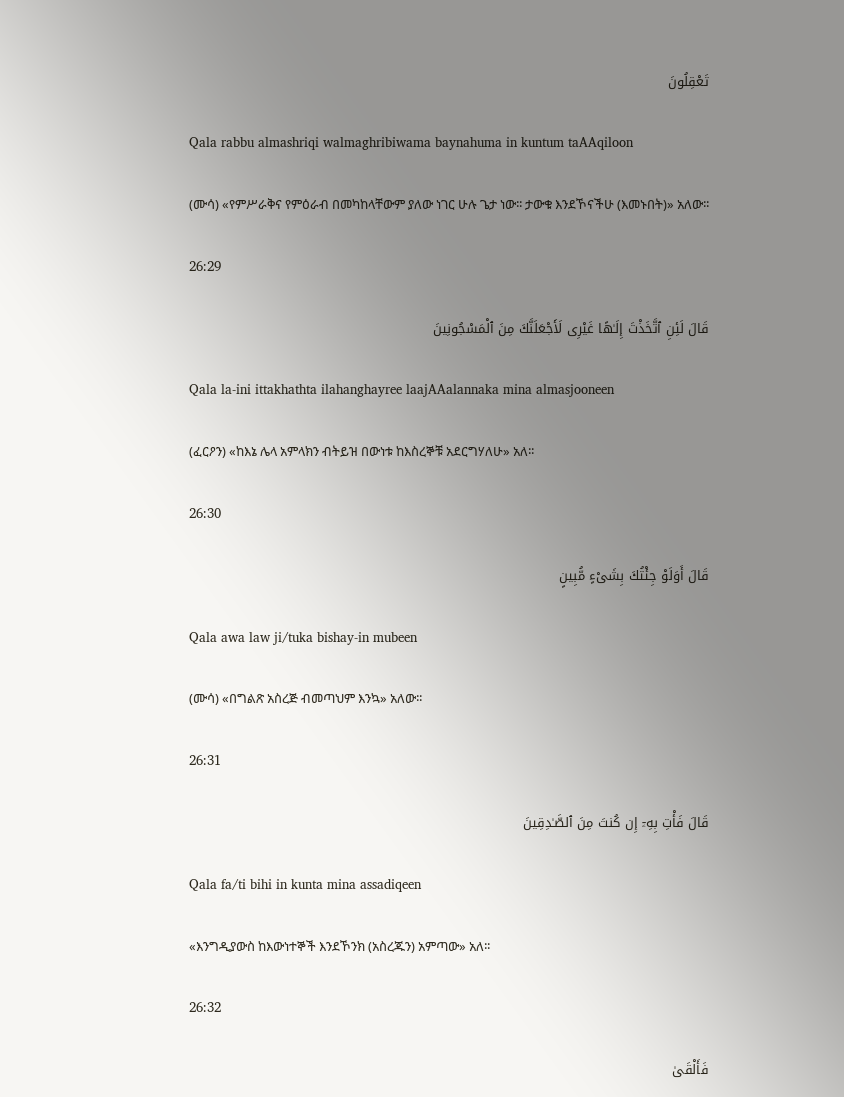تَعْقِلُونَ

Qala rabbu almashriqi walmaghribiwama baynahuma in kuntum taAAqiloon

(ሙሳ) «የምሥራቅና የምዕራብ በመካከላቸውም ያለው ነገር ሁሉ ጌታ ነው፡፡ ታውቁ እንደኾናችሁ (እመኑበት)» አለው፡፡

26:29

قَالَ لَئِنِ ٱتَّخَذْتَ إِلَـٰهًا غَيْرِى لَأَجْعَلَنَّكَ مِنَ ٱلْمَسْجُونِينَ

Qala la-ini ittakhathta ilahanghayree laajAAalannaka mina almasjooneen

(ፈርዖን) «ከእኔ ሌላ አምላክን ብትይዝ በውነቱ ከእስረኞቹ አደርግሃለሁ» አለ፡፡

26:30

قَالَ أَوَلَوْ جِئْتُكَ بِشَىْءٍ مُّبِينٍ

Qala awa law ji/tuka bishay-in mubeen

(ሙሳ) «በግልጽ አስረጅ ብመጣህም እንኳ» አለው፡፡

26:31

قَالَ فَأْتِ بِهِۦٓ إِن كُنتَ مِنَ ٱلصَّـٰدِقِينَ

Qala fa/ti bihi in kunta mina assadiqeen

«እንግዲያውስ ከእውነተኞች እንደኾንክ (አስረጁን) አምጣው» አለ፡፡

26:32

فَأَلْقَىٰ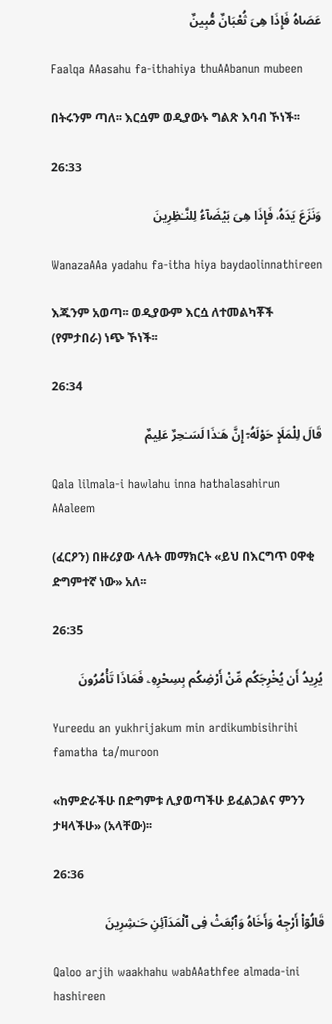عَصَاهُ فَإِذَا هِىَ ثُعْبَانٌ مُّبِينٌ

Faalqa AAasahu fa-ithahiya thuAAbanun mubeen

በትሩንም ጣለ፡፡ እርሷም ወዲያውኑ ግልጽ እባብ ኾነች፡፡

26:33

وَنَزَعَ يَدَهُۥ فَإِذَا هِىَ بَيْضَآءُ لِلنَّـٰظِرِينَ

WanazaAAa yadahu fa-itha hiya baydaolinnathireen

እጁንም አወጣ፡፡ ወዲያውም እርሷ ለተመልካቾች (የምታበራ) ነጭ ኾነች፡፡

26:34

قَالَ لِلْمَلَإِ حَوْلَهُۥٓ إِنَّ هَـٰذَا لَسَـٰحِرٌ عَلِيمٌ

Qala lilmala-i hawlahu inna hathalasahirun AAaleem

(ፈርዖን) በዙሪያው ላሉት መማክርት «ይህ በእርግጥ ዐዋቂ ድግምተኛ ነው» አለ፡፡

26:35

يُرِيدُ أَن يُخْرِجَكُم مِّنْ أَرْضِكُم بِسِحْرِهِۦ فَمَاذَا تَأْمُرُونَ

Yureedu an yukhrijakum min ardikumbisihrihi famatha ta/muroon

«ከምድራችሁ በድግምቱ ሊያወጣችሁ ይፈልጋልና ምንን ታዛላችሁ» (አላቸው)፡፡

26:36

قَالُوٓا۟ أَرْجِهْ وَأَخَاهُ وَٱبْعَثْ فِى ٱلْمَدَآئِنِ حَـٰشِرِينَ

Qaloo arjih waakhahu wabAAathfee almada-ini hashireen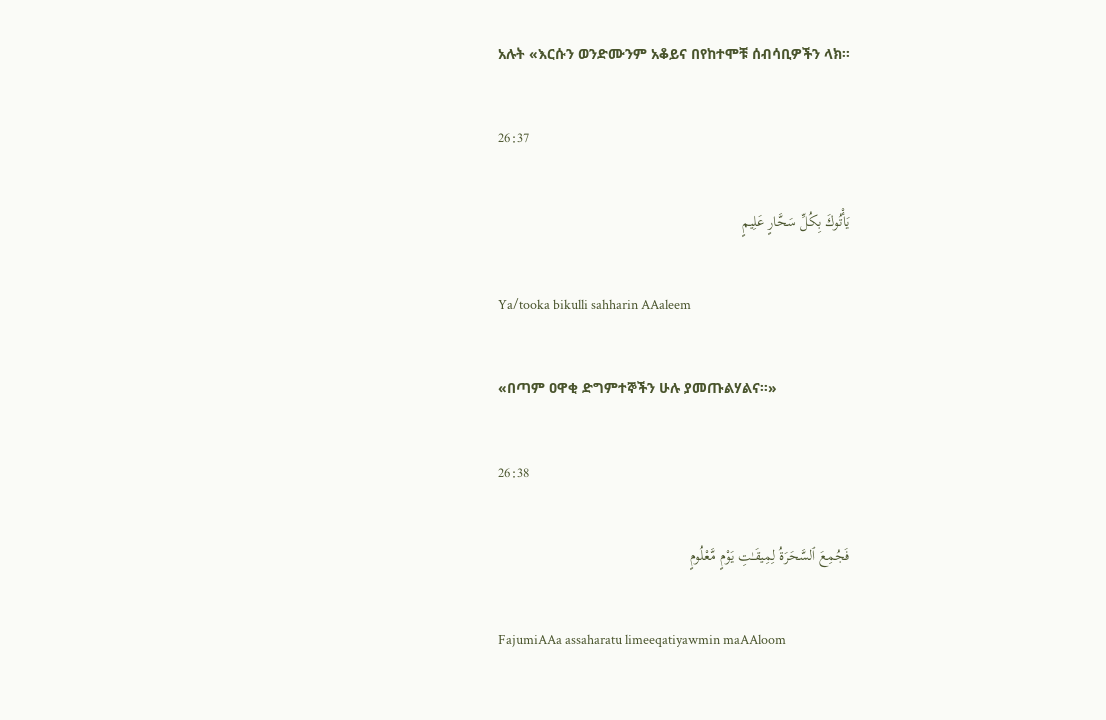አሉት «እርሱን ወንድሙንም አቆይና በየከተሞቹ ሰብሳቢዎችን ላክ፡፡

26:37

يَأْتُوكَ بِكُلِّ سَحَّارٍ عَلِيمٍ

Ya/tooka bikulli sahharin AAaleem

«በጣም ዐዋቂ ድግምተኞችን ሁሉ ያመጡልሃልና፡፡»

26:38

فَجُمِعَ ٱلسَّحَرَةُ لِمِيقَـٰتِ يَوْمٍ مَّعْلُومٍ

FajumiAAa assaharatu limeeqatiyawmin maAAloom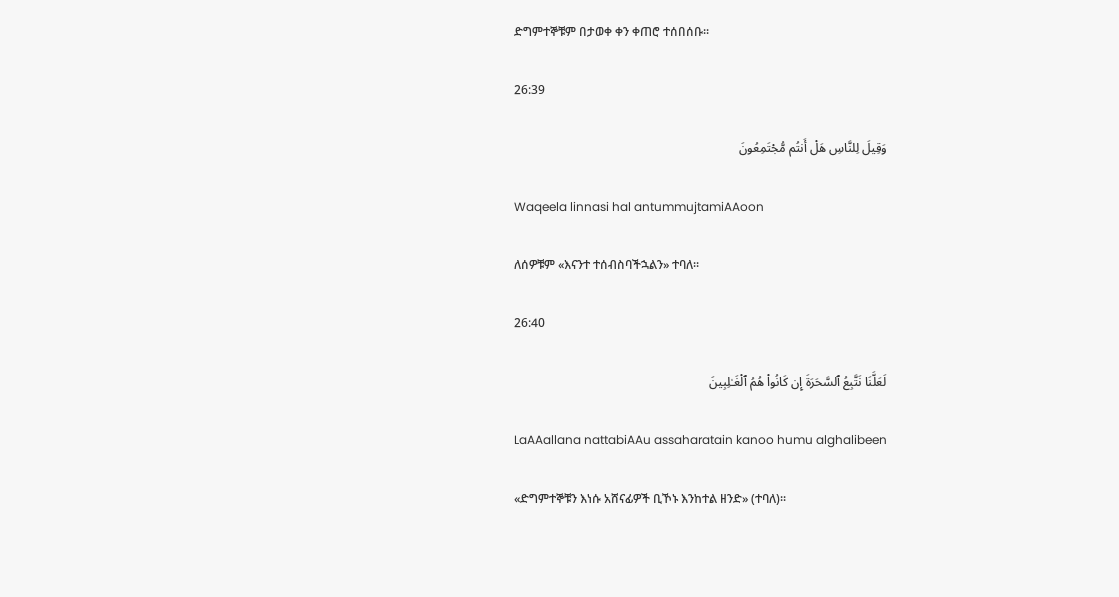ድግምተኞቹም በታወቀ ቀን ቀጠሮ ተሰበሰቡ፡፡

26:39

وَقِيلَ لِلنَّاسِ هَلْ أَنتُم مُّجْتَمِعُونَ

Waqeela linnasi hal antummujtamiAAoon

ለሰዎቹም «እናንተ ተሰብስባችኋልን» ተባለ፡፡

26:40

لَعَلَّنَا نَتَّبِعُ ٱلسَّحَرَةَ إِن كَانُوا۟ هُمُ ٱلْغَـٰلِبِينَ

LaAAallana nattabiAAu assaharatain kanoo humu alghalibeen

«ድግምተኞቹን እነሱ አሸናፊዎች ቢኾኑ እንከተል ዘንድ» (ተባለ)፡፡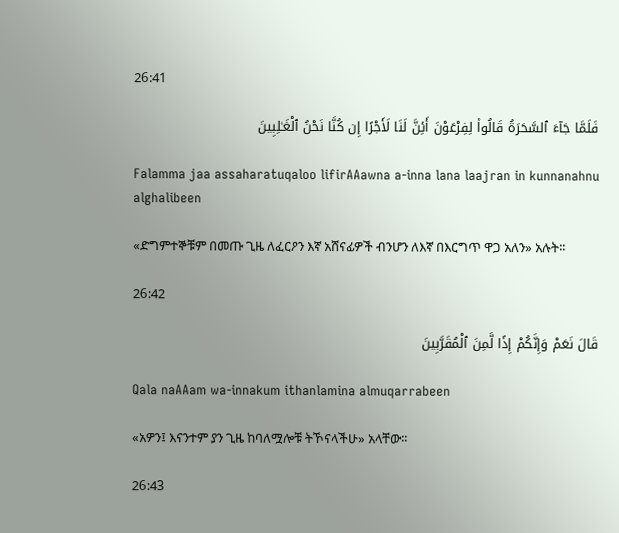26:41

فَلَمَّا جَآءَ ٱلسَّحَرَةُ قَالُوا۟ لِفِرْعَوْنَ أَئِنَّ لَنَا لَأَجْرًا إِن كُنَّا نَحْنُ ٱلْغَـٰلِبِينَ

Falamma jaa assaharatuqaloo lifirAAawna a-inna lana laajran in kunnanahnu alghalibeen

«ድግምተኞቹም በመጡ ጊዜ ለፈርዖን እኛ አሸናፊዎች ብንሆን ለእኛ በእርግጥ ዋጋ አለን» አሉት፡፡

26:42

قَالَ نَعَمْ وَإِنَّكُمْ إِذًا لَّمِنَ ٱلْمُقَرَّبِينَ

Qala naAAam wa-innakum ithanlamina almuqarrabeen

«አዎን፤ እናንተም ያን ጊዜ ከባለሟሎቹ ትኾናላችሁ» አላቸው፡፡

26:43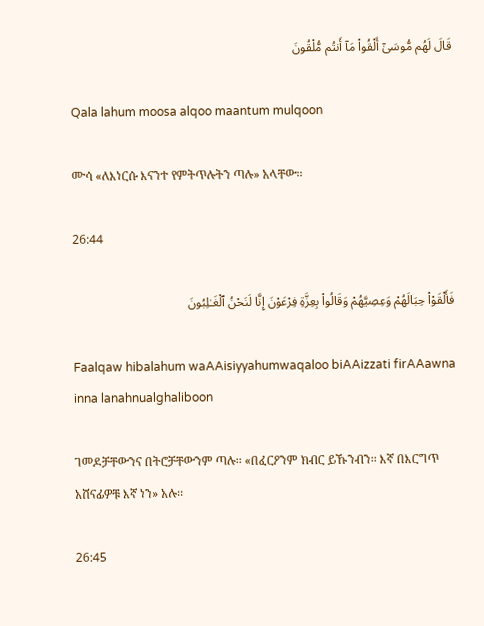قَالَ لَهُم مُّوسَىٰٓ أَلْقُوا۟ مَآ أَنتُم مُّلْقُونَ

Qala lahum moosa alqoo maantum mulqoon

ሙሳ «ለእነርሱ እናንተ የምትጥሉትን ጣሉ» አላቸው፡፡

26:44

فَأَلْقَوْا۟ حِبَالَهُمْ وَعِصِيَّهُمْ وَقَالُوا۟ بِعِزَّةِ فِرْعَوْنَ إِنَّا لَنَحْنُ ٱلْغَـٰلِبُونَ

Faalqaw hibalahum waAAisiyyahumwaqaloo biAAizzati firAAawna inna lanahnualghaliboon

ገመዶቻቸውንና በትሮቻቸውንም ጣሉ፡፡ «በፈርዖንም ክብር ይኹንብን፡፡ እኛ በእርግጥ አሸናፊዎቹ እኛ ነን» አሉ፡፡

26:45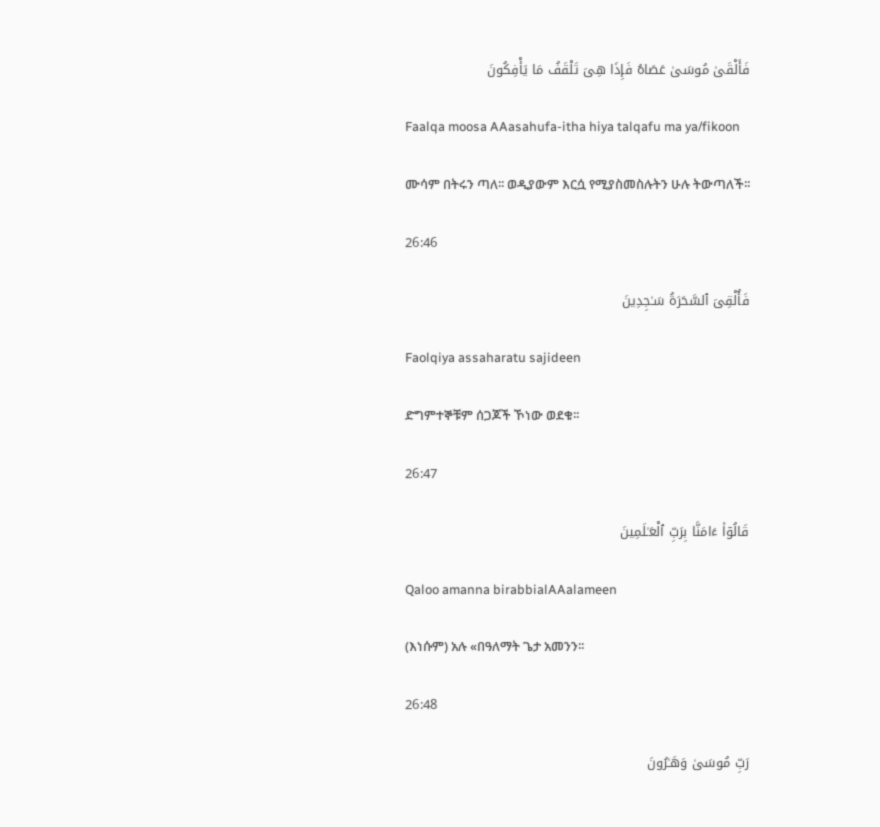فَأَلْقَىٰ مُوسَىٰ عَصَاهُ فَإِذَا هِىَ تَلْقَفُ مَا يَأْفِكُونَ

Faalqa moosa AAasahufa-itha hiya talqafu ma ya/fikoon

ሙሳም በትሩን ጣለ፡፡ ወዲያውም እርሷ የሚያስመስሉትን ሁሉ ትውጣለች፡፡

26:46

فَأُلْقِىَ ٱلسَّحَرَةُ سَـٰجِدِينَ

Faolqiya assaharatu sajideen

ድግምተኞቹም ሰጋጆች ኾነው ወደቁ፡፡

26:47

قَالُوٓا۟ ءَامَنَّا بِرَبِّ ٱلْعَـٰلَمِينَ

Qaloo amanna birabbialAAalameen

(እነሱም) አሉ «በዓለማት ጌታ አመንን፡፡

26:48

رَبِّ مُوسَىٰ وَهَـٰرُونَ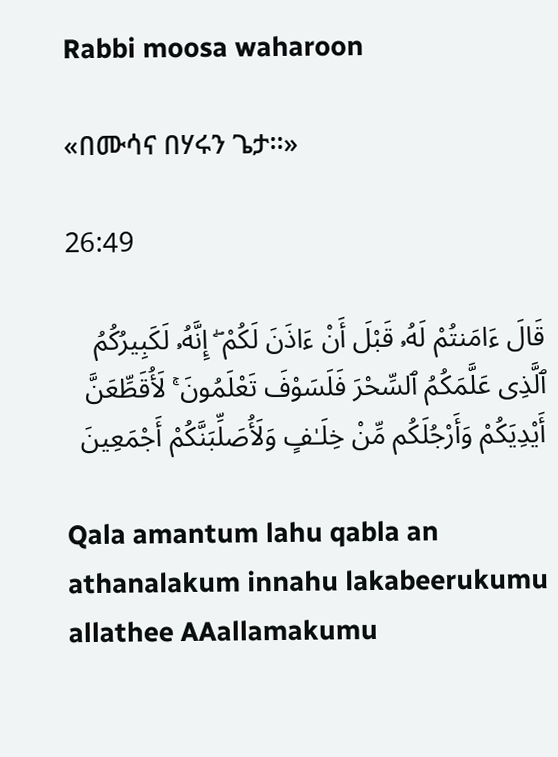Rabbi moosa waharoon

«በሙሳና በሃሩን ጌታ፡፡»

26:49

قَالَ ءَامَنتُمْ لَهُۥ قَبْلَ أَنْ ءَاذَنَ لَكُمْ ۖ إِنَّهُۥ لَكَبِيرُكُمُ ٱلَّذِى عَلَّمَكُمُ ٱلسِّحْرَ فَلَسَوْفَ تَعْلَمُونَ ۚ لَأُقَطِّعَنَّ أَيْدِيَكُمْ وَأَرْجُلَكُم مِّنْ خِلَـٰفٍ وَلَأُصَلِّبَنَّكُمْ أَجْمَعِينَ

Qala amantum lahu qabla an athanalakum innahu lakabeerukumu allathee AAallamakumu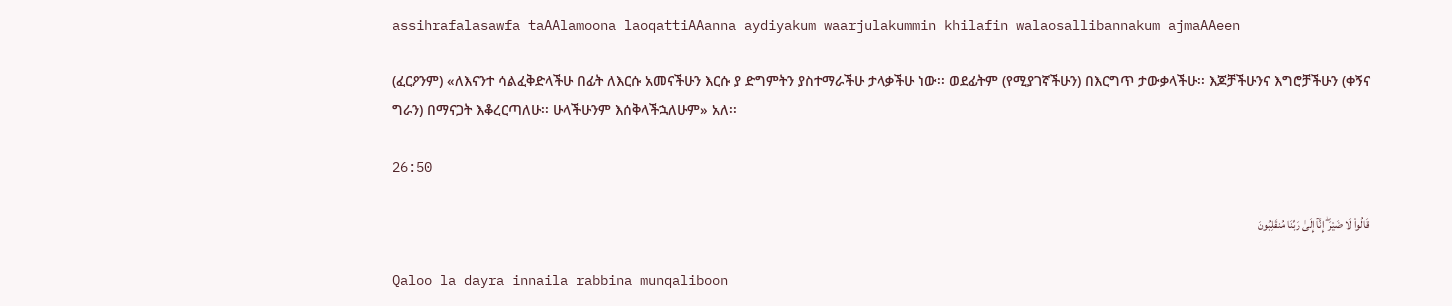assihrafalasawfa taAAlamoona laoqattiAAanna aydiyakum waarjulakummin khilafin walaosallibannakum ajmaAAeen

(ፈርዖንም) «ለእናንተ ሳልፈቅድላችሁ በፊት ለእርሱ አመናችሁን እርሱ ያ ድግምትን ያስተማራችሁ ታላቃችሁ ነው፡፡ ወደፊትም (የሚያገኛችሁን) በእርግጥ ታውቃላችሁ፡፡ እጆቻችሁንና እግሮቻችሁን (ቀኝና ግራን) በማናጋት እቆረርጣለሁ፡፡ ሁላችሁንም እሰቅላችኋለሁም» አለ፡፡

26:50

قَالُوا۟ لَا ضَيْرَ ۖ إِنَّآ إِلَىٰ رَبِّنَا مُنقَلِبُونَ

Qaloo la dayra innaila rabbina munqaliboon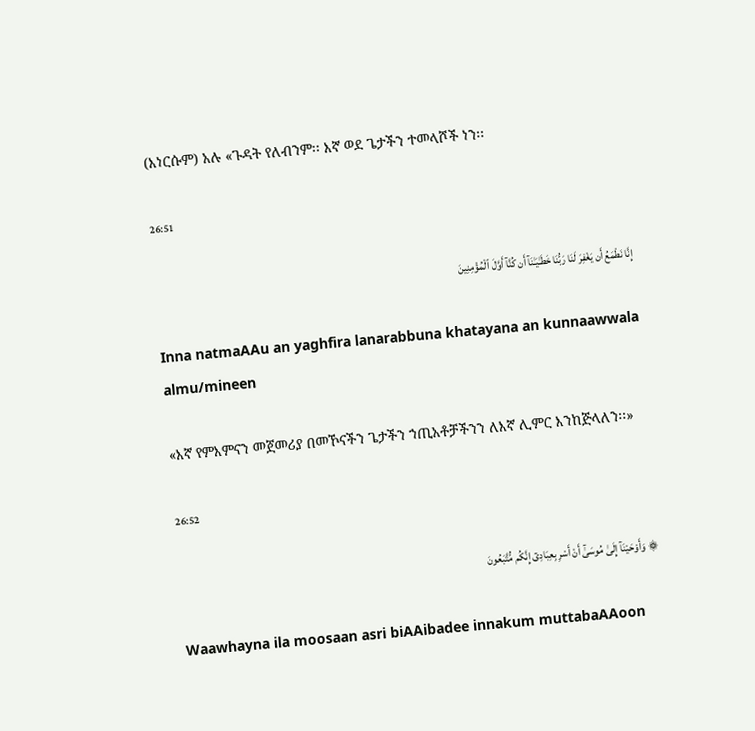(እነርሱም) አሉ «ጉዳት የለብንም፡፡ እኛ ወደ ጌታችን ተመላሾች ነን፡፡

26:51

إِنَّا نَطْمَعُ أَن يَغْفِرَ لَنَا رَبُّنَا خَطَـٰيَـٰنَآ أَن كُنَّآ أَوَّلَ ٱلْمُؤْمِنِينَ

Inna natmaAAu an yaghfira lanarabbuna khatayana an kunnaawwala almu/mineen

«እኛ የምእምናን መጀመሪያ በመኾናችን ጌታችን ኀጢአቶቻችንን ለእኛ ሊምር እንከጅላለን፡፡»

26:52

۞ وَأَوْحَيْنَآ إِلَىٰ مُوسَىٰٓ أَنْ أَسْرِ بِعِبَادِىٓ إِنَّكُم مُّتَّبَعُونَ

Waawhayna ila moosaan asri biAAibadee innakum muttabaAAoon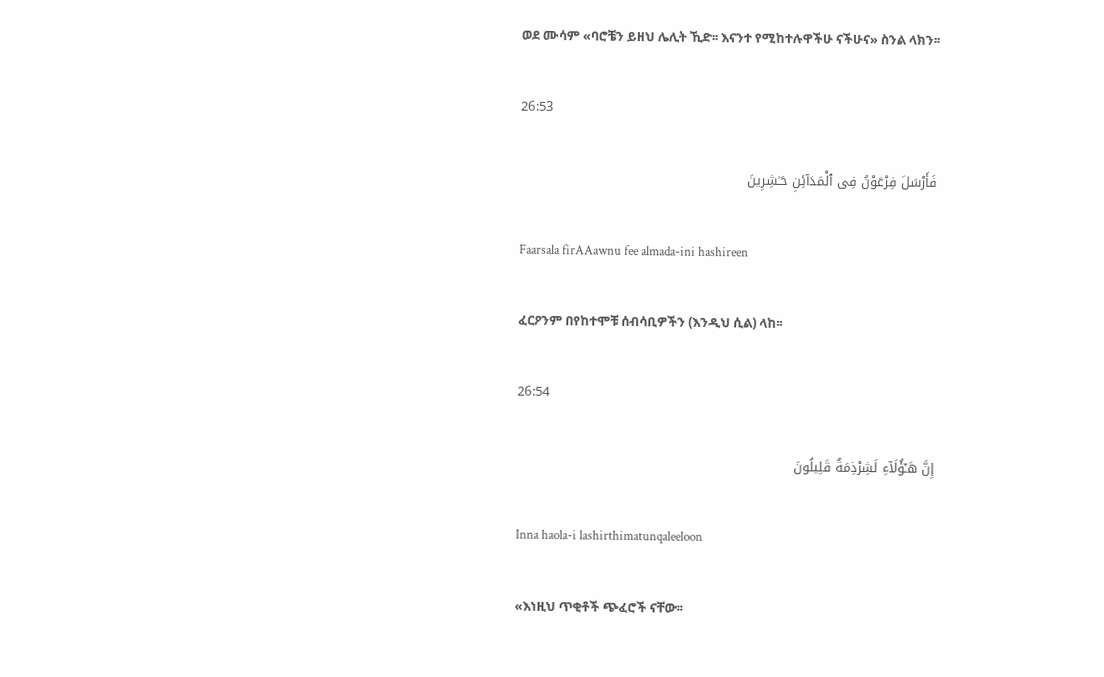ወደ ሙሳም «ባሮቼን ይዘህ ሌሊት ኺድ፡፡ እናንተ የሚከተሉዋችሁ ናችሁና» ስንል ላክን፡፡

26:53

فَأَرْسَلَ فِرْعَوْنُ فِى ٱلْمَدَآئِنِ حَـٰشِرِينَ

Faarsala firAAawnu fee almada-ini hashireen

ፈርዖንም በየከተሞቹ ሰብሳቢዎችን (እንዲህ ሲል) ላከ፡፡

26:54

إِنَّ هَـٰٓؤُلَآءِ لَشِرْذِمَةٌ قَلِيلُونَ

Inna haola-i lashirthimatunqaleeloon

«እነዚህ ጥቂቶች ጭፈሮች ናቸው፡፡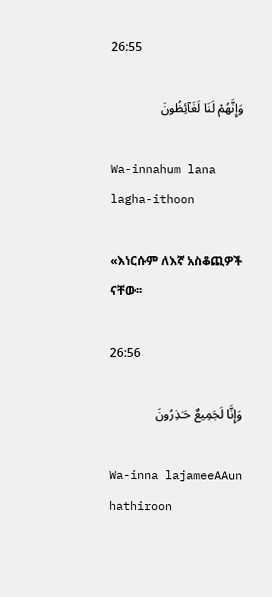26:55

وَإِنَّهُمْ لَنَا لَغَآئِظُونَ

Wa-innahum lana lagha-ithoon

«እነርሱም ለእኛ አስቆጪዎች ናቸው፡፡

26:56

وَإِنَّا لَجَمِيعٌ حَـٰذِرُونَ

Wa-inna lajameeAAun hathiroon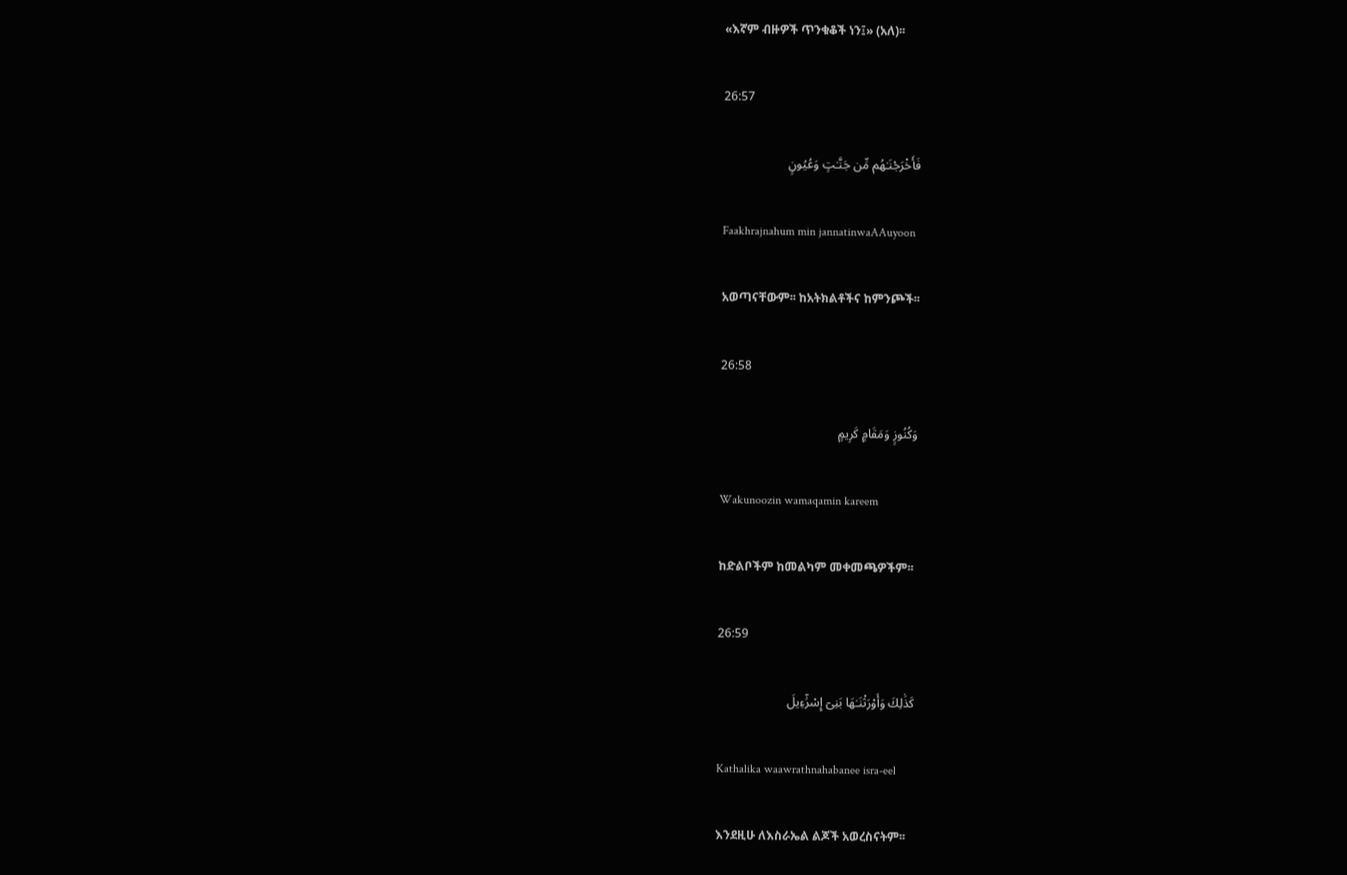«እኛም ብዙዎች ጥንቁቆች ነን፤» (አለ)፡፡

26:57

فَأَخْرَجْنَـٰهُم مِّن جَنَّـٰتٍ وَعُيُونٍ

Faakhrajnahum min jannatinwaAAuyoon

አወጣናቸውም፡፡ ከአትክልቶችና ከምንጮች፡፡

26:58

وَكُنُوزٍ وَمَقَامٍ كَرِيمٍ

Wakunoozin wamaqamin kareem

ከድልቦችም ከመልካም መቀመጫዎችም፡፡

26:59

كَذَٰلِكَ وَأَوْرَثْنَـٰهَا بَنِىٓ إِسْرَٰٓءِيلَ

Kathalika waawrathnahabanee isra-eel

እንደዚሁ ለእስራኤል ልጆች አወረስናትም፡፡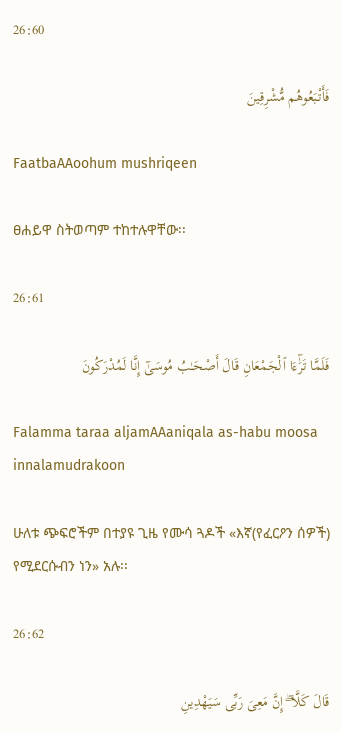26:60

فَأَتْبَعُوهُم مُّشْرِقِينَ

FaatbaAAoohum mushriqeen

ፀሐይዋ ስትወጣም ተከተሉዋቸው፡፡

26:61

فَلَمَّا تَرَٰٓءَا ٱلْجَمْعَانِ قَالَ أَصْحَـٰبُ مُوسَىٰٓ إِنَّا لَمُدْرَكُونَ

Falamma taraa aljamAAaniqala as-habu moosa innalamudrakoon

ሁለቱ ጭፍሮችም በተያዩ ጊዜ የሙሳ ጓዶች «እኛ(የፈርዖን ሰዎች) የሚደርሱብን ነን» አሉ፡፡

26:62

قَالَ كَلَّآ ۖ إِنَّ مَعِىَ رَبِّى سَيَهْدِينِ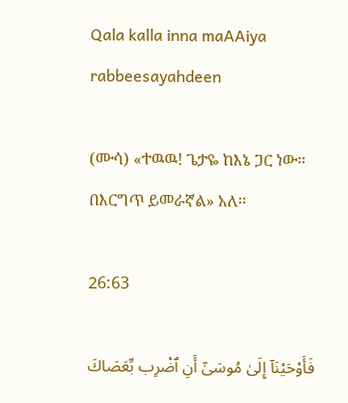Qala kalla inna maAAiya rabbeesayahdeen

(ሙሳ) «ተዉዉ! ጌታዬ ከእኔ ጋር ነው፡፡ በእርግጥ ይመራኛል» አለ፡፡

26:63

فَأَوْحَيْنَآ إِلَىٰ مُوسَىٰٓ أَنِ ٱضْرِب بِّعَصَاكَ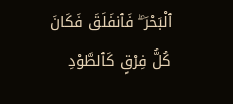ٱلْبَحْرَ ۖ فَٱنفَلَقَ فَكَانَ كُلُّ فِرْقٍ كَٱلطَّوْدِ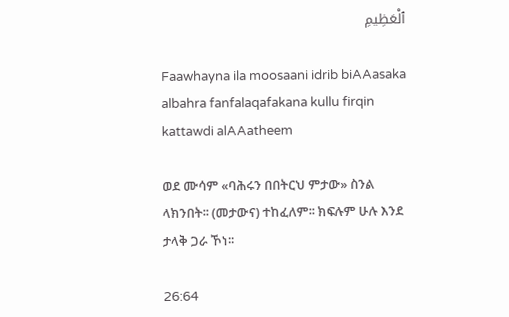ٱلْعَظِيمِ

Faawhayna ila moosaani idrib biAAasaka albahra fanfalaqafakana kullu firqin kattawdi alAAatheem

ወደ ሙሳም «ባሕሩን በበትርህ ምታው» ስንል ላክንበት፡፡ (መታውና) ተከፈለም፡፡ ክፍሉም ሁሉ እንደ ታላቅ ጋራ ኾነ፡፡

26:64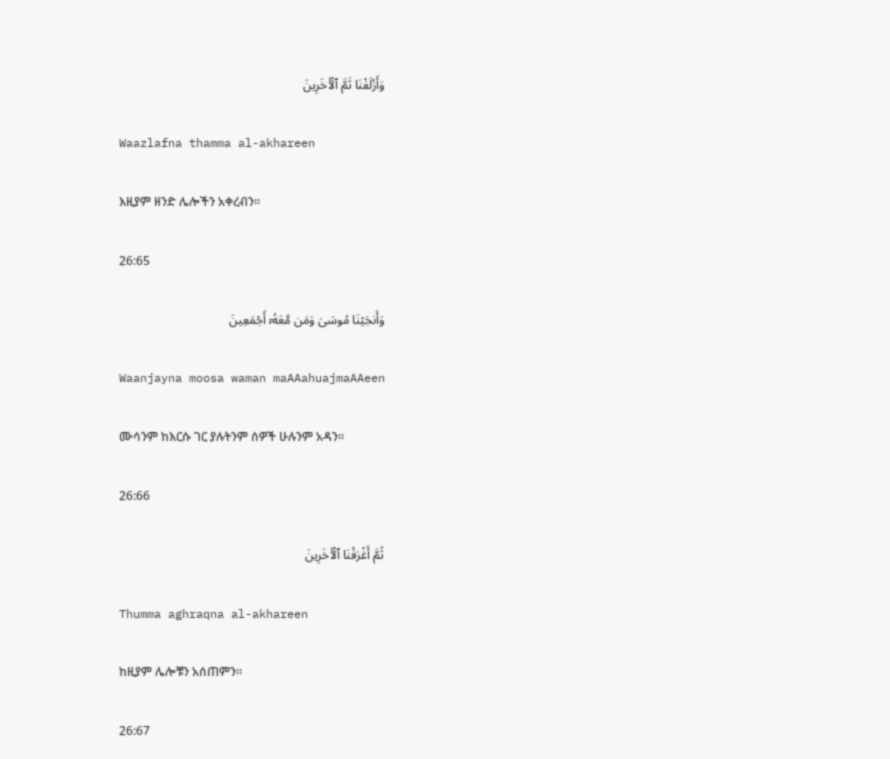وَأَزْلَفْنَا ثَمَّ ٱلْـَٔاخَرِينَ

Waazlafna thamma al-akhareen

እዚያም ዘንድ ሌሎችን አቀረብን፡፡

26:65

وَأَنجَيْنَا مُوسَىٰ وَمَن مَّعَهُۥٓ أَجْمَعِينَ

Waanjayna moosa waman maAAahuajmaAAeen

ሙሳንም ከእርሱ ገር ያሉትንም ሰዎች ሁሉንም አዳን፡፡

26:66

ثُمَّ أَغْرَقْنَا ٱلْـَٔاخَرِينَ

Thumma aghraqna al-akhareen

ከዚያም ሌሎቹን አሰጠምን፡፡

26:67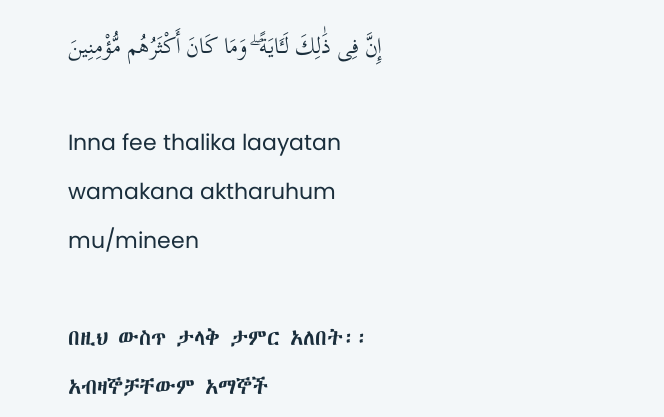إِنَّ فِى ذَٰلِكَ لَـَٔايَةً ۖ وَمَا كَانَ أَكْثَرُهُم مُّؤْمِنِينَ

Inna fee thalika laayatan wamakana aktharuhum mu/mineen

በዚህ ውስጥ ታላቅ ታምር አለበት፡፡ አብዛኞቻቸውም አማኞች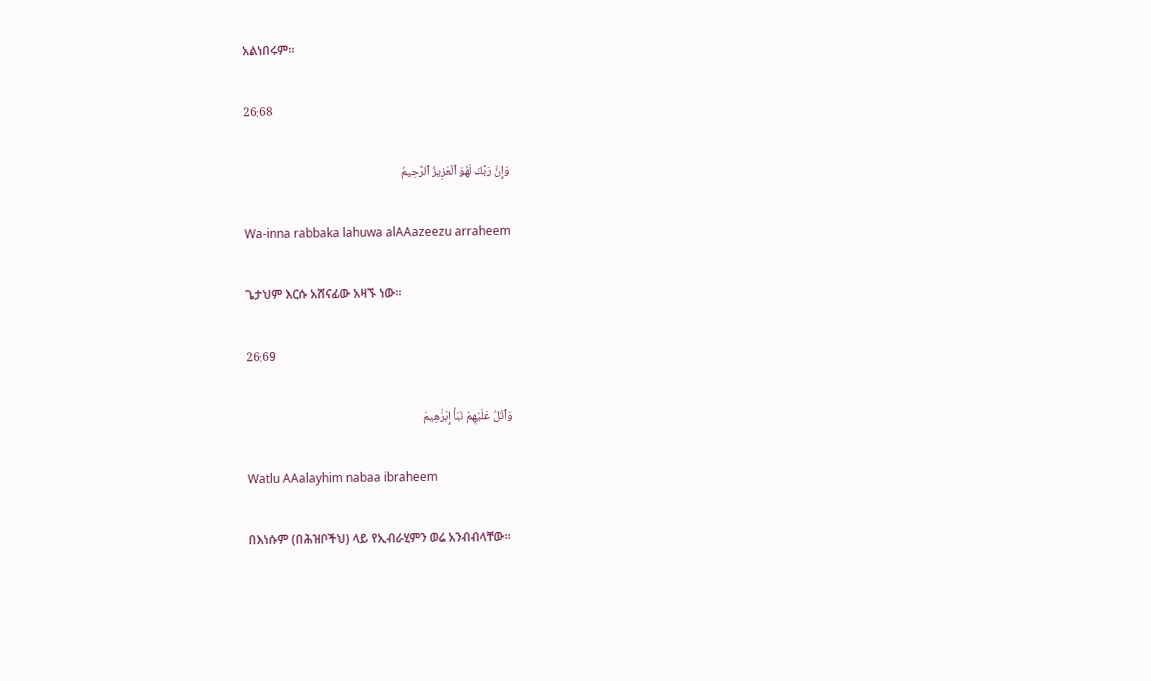አልነበሩም፡፡

26:68

وَإِنَّ رَبَّكَ لَهُوَ ٱلْعَزِيزُ ٱلرَّحِيمُ

Wa-inna rabbaka lahuwa alAAazeezu arraheem

ጌታህም እርሱ አሸናፊው አዛኙ ነው፡፡

26:69

وَٱتْلُ عَلَيْهِمْ نَبَأَ إِبْرَٰهِيمَ

Watlu AAalayhim nabaa ibraheem

በእነሱም (በሕዝቦችህ) ላይ የኢብራሂምን ወሬ አንብብላቸው፡፡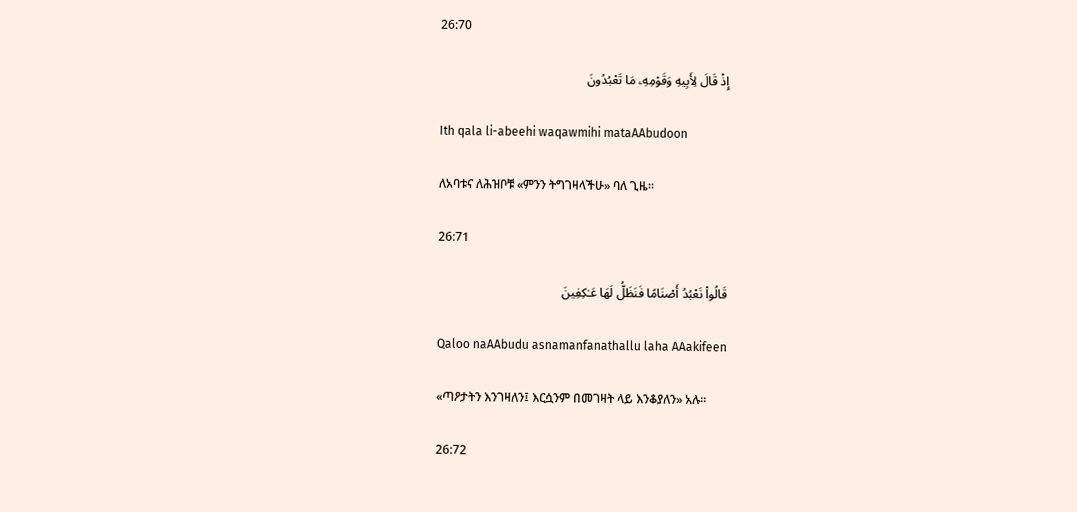26:70

إِذْ قَالَ لِأَبِيهِ وَقَوْمِهِۦ مَا تَعْبُدُونَ

Ith qala li-abeehi waqawmihi mataAAbudoon

ለአባቱና ለሕዝቦቹ «ምንን ትግገዛላችሁ» ባለ ጊዜ፡፡

26:71

قَالُوا۟ نَعْبُدُ أَصْنَامًا فَنَظَلُّ لَهَا عَـٰكِفِينَ

Qaloo naAAbudu asnamanfanathallu laha AAakifeen

«ጣዖታትን እንገዛለን፤ እርሷንም በመገዛት ላይ እንቆያለን» አሉ፡፡

26:72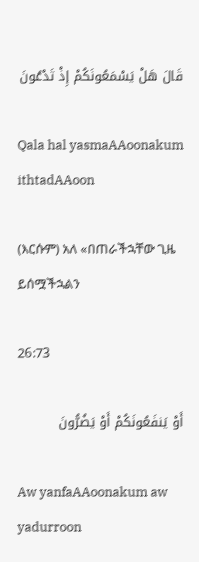قَالَ هَلْ يَسْمَعُونَكُمْ إِذْ تَدْعُونَ

Qala hal yasmaAAoonakum ithtadAAoon

(እርሱም) አለ «በጠራችኋቸው ጊዜ ይሰሟችኋልን

26:73

أَوْ يَنفَعُونَكُمْ أَوْ يَضُرُّونَ

Aw yanfaAAoonakum aw yadurroon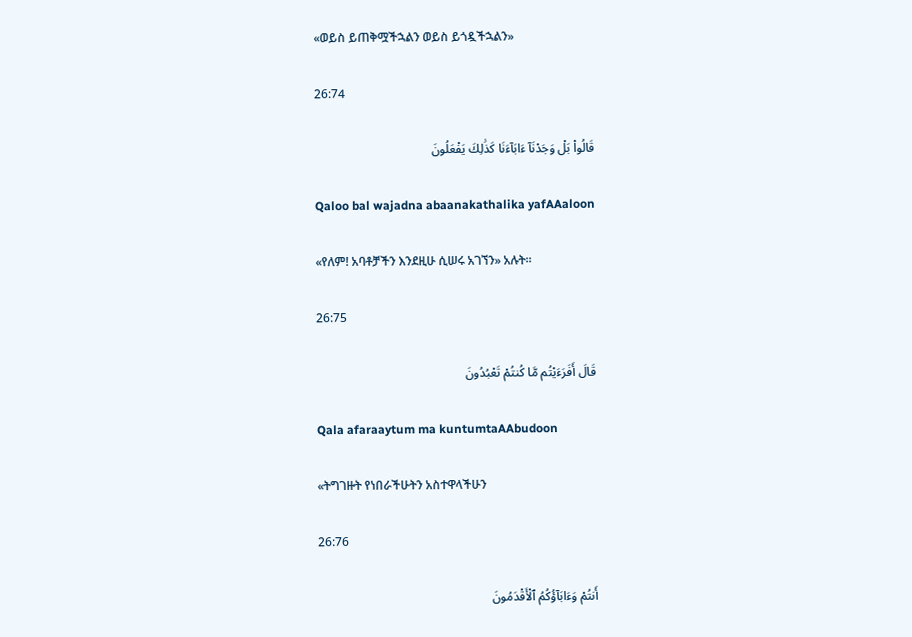«ወይስ ይጠቅሟችኋልን ወይስ ይጎዷችኋልን»

26:74

قَالُوا۟ بَلْ وَجَدْنَآ ءَابَآءَنَا كَذَٰلِكَ يَفْعَلُونَ

Qaloo bal wajadna abaanakathalika yafAAaloon

«የለም! አባቶቻችን እንደዚሁ ሲሠሩ አገኘን» አሉት፡፡

26:75

قَالَ أَفَرَءَيْتُم مَّا كُنتُمْ تَعْبُدُونَ

Qala afaraaytum ma kuntumtaAAbudoon

«ትግገዙት የነበራችሁትን አስተዋላችሁን

26:76

أَنتُمْ وَءَابَآؤُكُمُ ٱلْأَقْدَمُونَ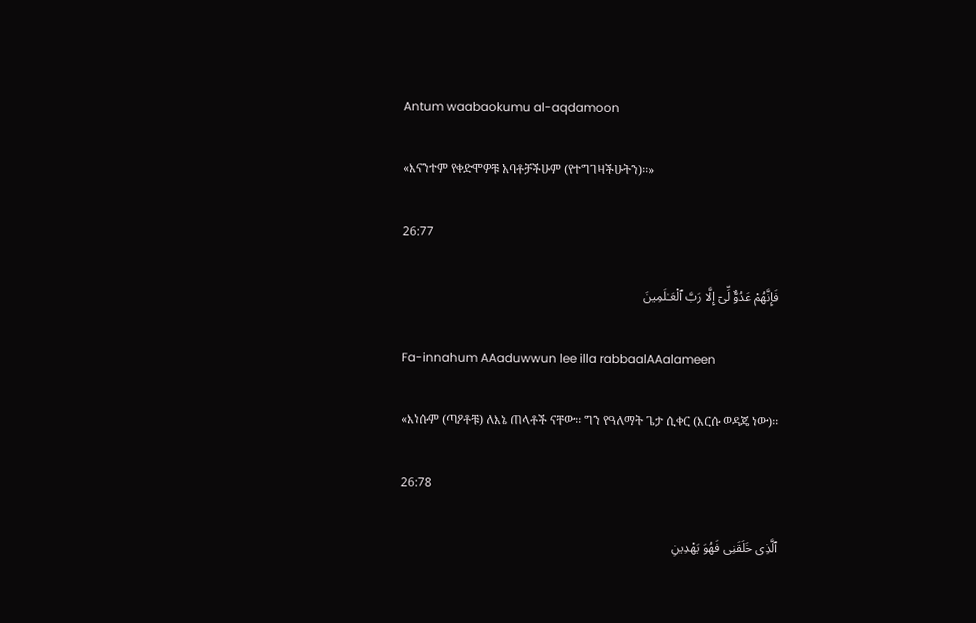Antum waabaokumu al-aqdamoon

«እናንተም የቀድሞዎቹ አባቶቻችሁም (የተግገዛችሁትን)፡፡»

26:77

فَإِنَّهُمْ عَدُوٌّ لِّىٓ إِلَّا رَبَّ ٱلْعَـٰلَمِينَ

Fa-innahum AAaduwwun lee illa rabbaalAAalameen

«እነሱም (ጣዖቶቹ) ለእኔ ጠላቶች ናቸው፡፡ ግን የዓለማት ጌታ ሲቀር (እርሱ ወዳጄ ነው)፡፡

26:78

ٱلَّذِى خَلَقَنِى فَهُوَ يَهْدِينِ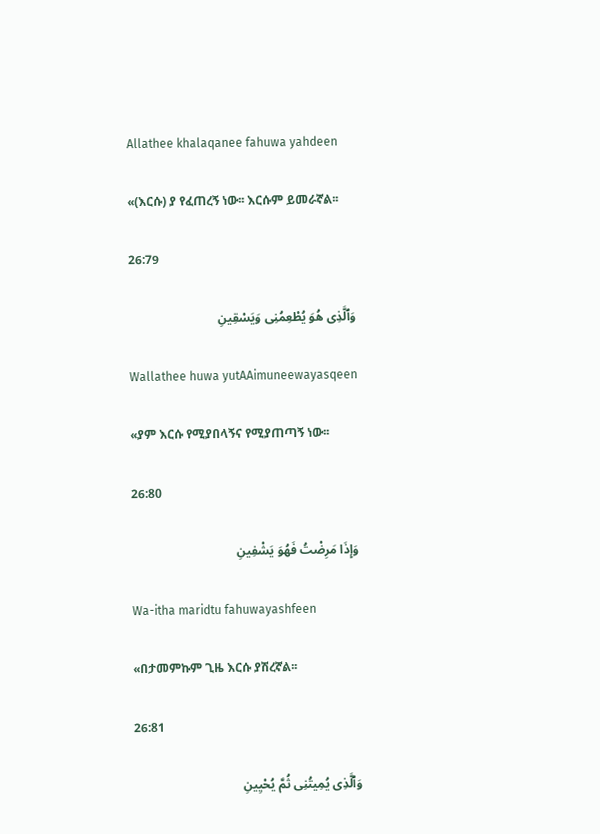Allathee khalaqanee fahuwa yahdeen

«(እርሱ) ያ የፈጠረኝ ነው፡፡ እርሱም ይመራኛል፡፡

26:79

وَٱلَّذِى هُوَ يُطْعِمُنِى وَيَسْقِينِ

Wallathee huwa yutAAimuneewayasqeen

«ያም እርሱ የሚያበላኝና የሚያጠጣኝ ነው፡፡

26:80

وَإِذَا مَرِضْتُ فَهُوَ يَشْفِينِ

Wa-itha maridtu fahuwayashfeen

«በታመምኩም ጊዜ እርሱ ያሽረኛል፡፡

26:81

وَٱلَّذِى يُمِيتُنِى ثُمَّ يُحْيِينِ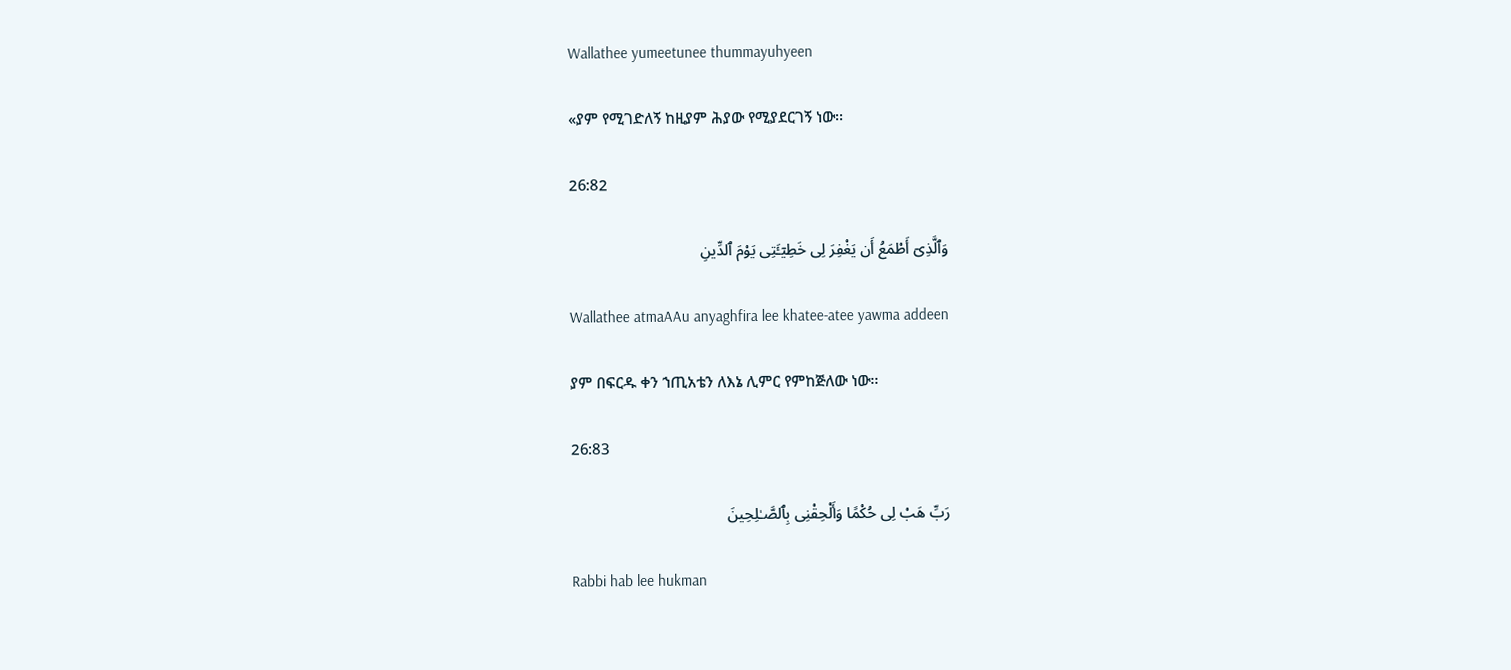Wallathee yumeetunee thummayuhyeen

«ያም የሚገድለኝ ከዚያም ሕያው የሚያደርገኝ ነው፡፡

26:82

وَٱلَّذِىٓ أَطْمَعُ أَن يَغْفِرَ لِى خَطِيٓـَٔتِى يَوْمَ ٱلدِّينِ

Wallathee atmaAAu anyaghfira lee khatee-atee yawma addeen

ያም በፍርዱ ቀን ኀጢአቴን ለእኔ ሊምር የምከጅለው ነው፡፡

26:83

رَبِّ هَبْ لِى حُكْمًا وَأَلْحِقْنِى بِٱلصَّـٰلِحِينَ

Rabbi hab lee hukman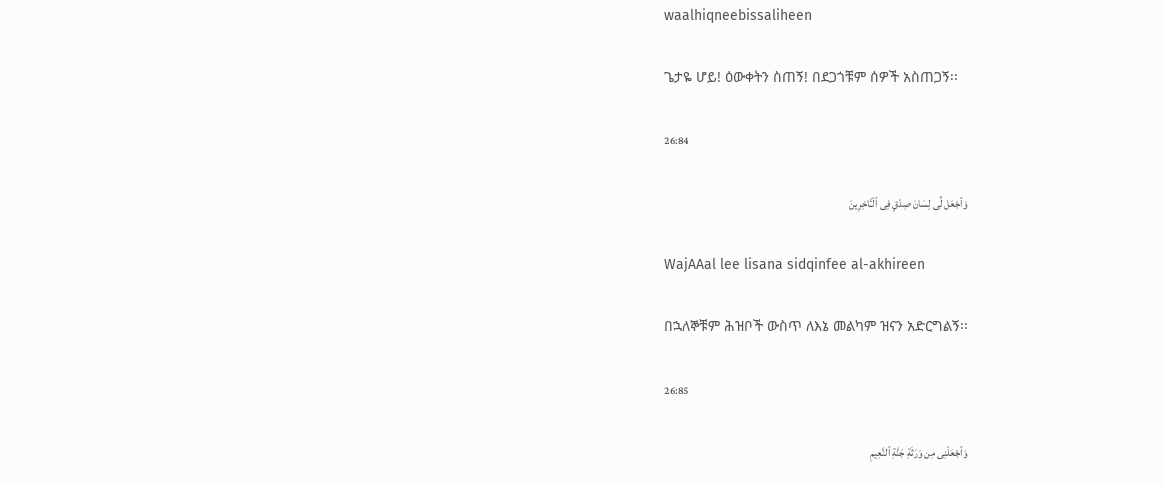waalhiqneebissaliheen

ጌታዬ ሆይ! ዕውቀትን ስጠኝ! በደጋጎቹም ሰዎች አስጠጋኝ፡፡

26:84

وَٱجْعَل لِّى لِسَانَ صِدْقٍ فِى ٱلْـَٔاخِرِينَ

WajAAal lee lisana sidqinfee al-akhireen

በኋለኞቹም ሕዝቦች ውስጥ ለእኔ መልካም ዝናን አድርግልኝ፡፡

26:85

وَٱجْعَلْنِى مِن وَرَثَةِ جَنَّةِ ٱلنَّعِيمِ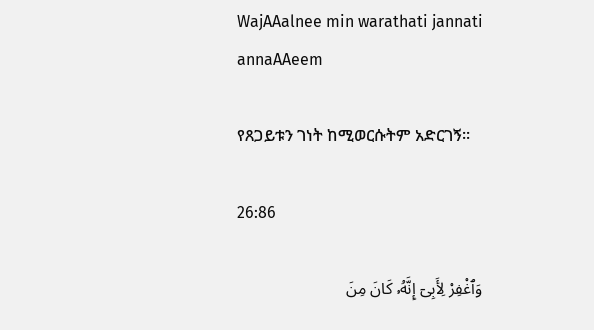WajAAalnee min warathati jannati annaAAeem

የጸጋይቱን ገነት ከሚወርሱትም አድርገኝ፡፡

26:86

وَٱغْفِرْ لِأَبِىٓ إِنَّهُۥ كَانَ مِنَ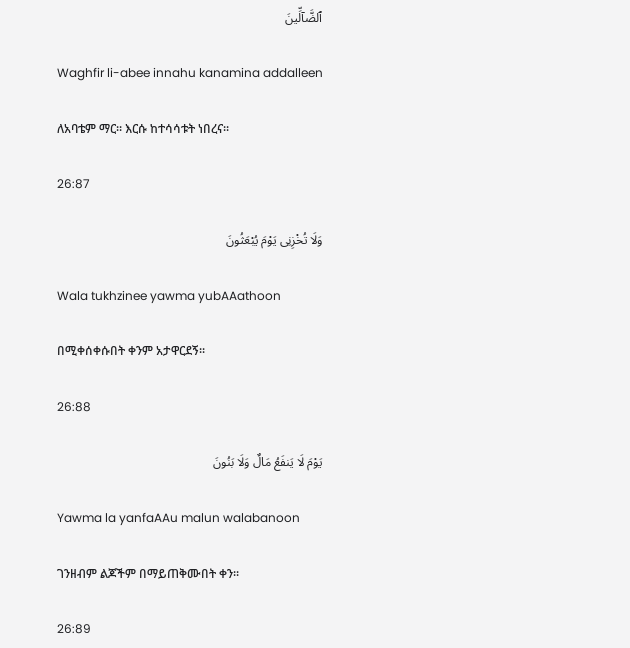ٱلضَّآلِّينَ

Waghfir li-abee innahu kanamina addalleen

ለአባቴም ማር፡፡ እርሱ ከተሳሳቱት ነበረና፡፡

26:87

وَلَا تُخْزِنِى يَوْمَ يُبْعَثُونَ

Wala tukhzinee yawma yubAAathoon

በሚቀሰቀሱበት ቀንም አታዋርደኝ፡፡

26:88

يَوْمَ لَا يَنفَعُ مَالٌ وَلَا بَنُونَ

Yawma la yanfaAAu malun walabanoon

ገንዘብም ልጆችም በማይጠቅሙበት ቀን፡፡

26:89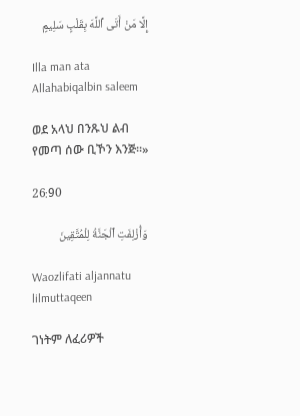إِلَّا مَنْ أَتَى ٱللَّهَ بِقَلْبٍ سَلِيمٍ

Illa man ata Allahabiqalbin saleem

ወደ አላህ በንጹህ ልብ የመጣ ሰው ቢኾን እንጅ፡፡»

26:90

وَأُزْلِفَتِ ٱلْجَنَّةُ لِلْمُتَّقِينَ

Waozlifati aljannatu lilmuttaqeen

ገነትም ለፈሪዎች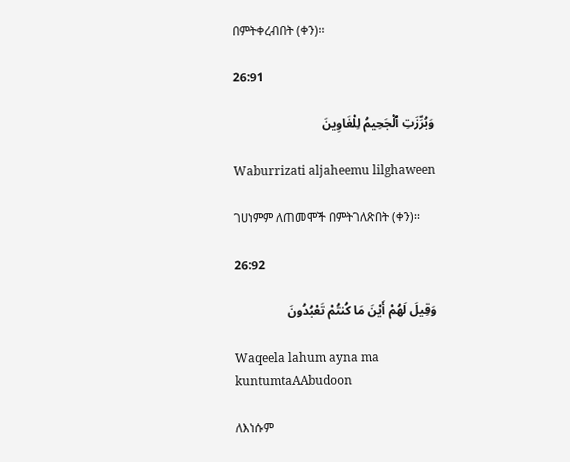በምትቀረብበት (ቀን)፡፡

26:91

وَبُرِّزَتِ ٱلْجَحِيمُ لِلْغَاوِينَ

Waburrizati aljaheemu lilghaween

ገሀነምም ለጠመሞች በምትገለጽበት (ቀን)፡፡

26:92

وَقِيلَ لَهُمْ أَيْنَ مَا كُنتُمْ تَعْبُدُونَ

Waqeela lahum ayna ma kuntumtaAAbudoon

ለእነሱም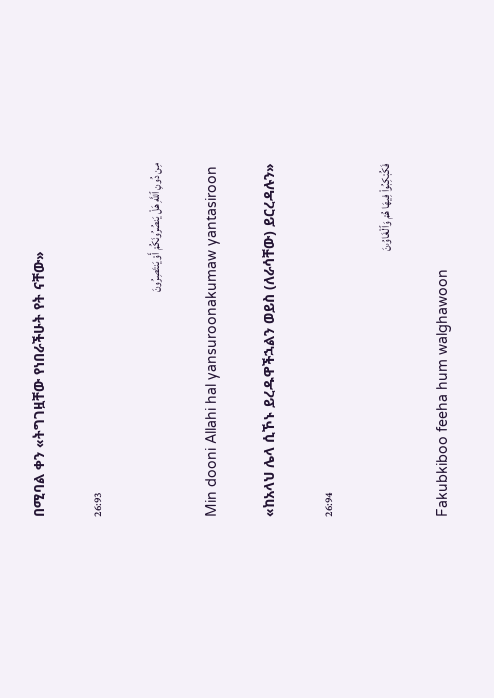በሚባል ቀን «ትግገዟቸው የነበራችሁት የት ናቸው»

26:93

مِن دُونِ ٱللَّهِ هَلْ يَنصُرُونَكُمْ أَوْ يَنتَصِرُونَ

Min dooni Allahi hal yansuroonakumaw yantasiroon

«ከአላህ ሌላ ሲኾኑ ይረዱዋችኋልን ወይስ (ለራሳቸው) ይርረዳሉን»

26:94

فَكُبْكِبُوا۟ فِيهَا هُمْ وَٱلْغَاوُۥنَ

Fakubkiboo feeha hum walghawoon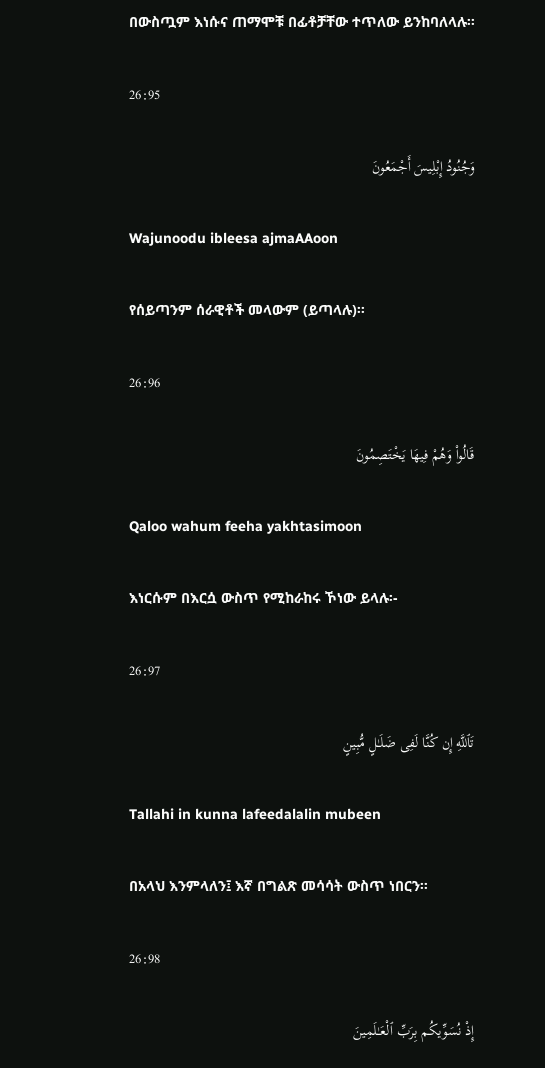በውስጧም እነሱና ጠማሞቹ በፊቶቻቸው ተጥለው ይንከባለላሉ፡፡

26:95

وَجُنُودُ إِبْلِيسَ أَجْمَعُونَ

Wajunoodu ibleesa ajmaAAoon

የሰይጣንም ሰራዊቶች መላውም (ይጣላሉ)፡፡

26:96

قَالُوا۟ وَهُمْ فِيهَا يَخْتَصِمُونَ

Qaloo wahum feeha yakhtasimoon

እነርሱም በእርሷ ውስጥ የሚከራከሩ ኾነው ይላሉ፡-

26:97

تَٱللَّهِ إِن كُنَّا لَفِى ضَلَـٰلٍ مُّبِينٍ

Tallahi in kunna lafeedalalin mubeen

በአላህ እንምላለን፤ እኛ በግልጽ መሳሳት ውስጥ ነበርን፡፡

26:98

إِذْ نُسَوِّيكُم بِرَبِّ ٱلْعَـٰلَمِينَ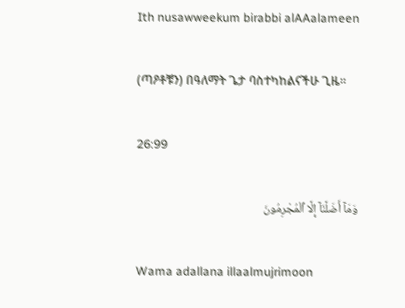Ith nusawweekum birabbi alAAalameen

(ጣዖቶቹን) በዓለማት ጌታ ባስተካከልናችሁ ጊዜ፡፡

26:99

وَمَآ أَضَلَّنَآ إِلَّا ٱلْمُجْرِمُونَ

Wama adallana illaalmujrimoon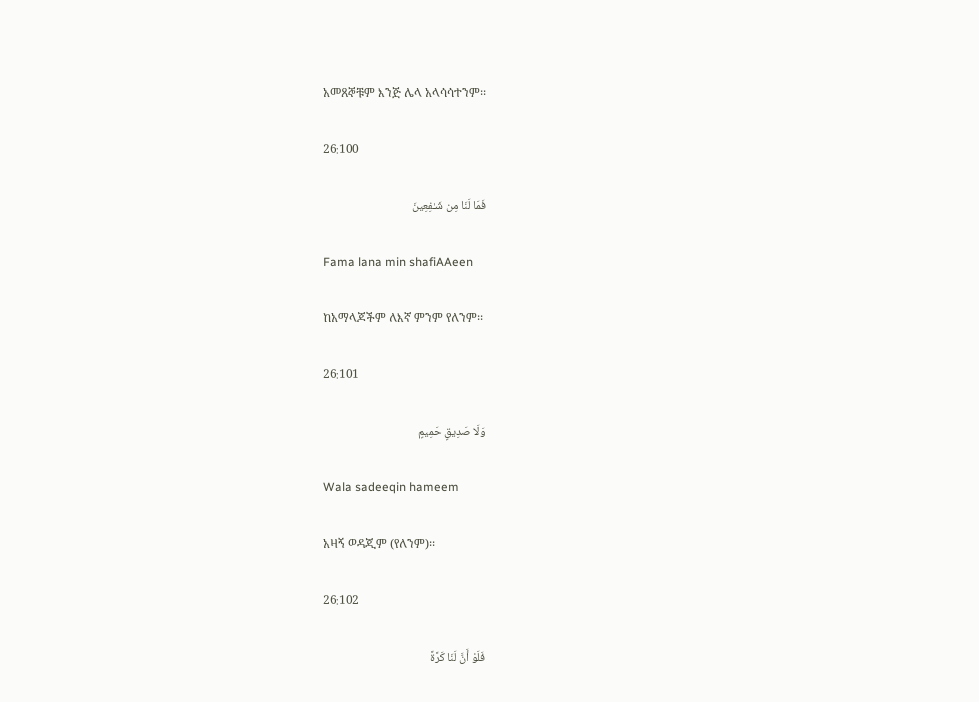አመጸኞቹም እንጅ ሌላ አላሳሳተንም፡፡

26:100

فَمَا لَنَا مِن شَـٰفِعِينَ

Fama lana min shafiAAeen

ከአማላጆችም ለእኛ ምንም የለንም፡፡

26:101

وَلَا صَدِيقٍ حَمِيمٍ

Wala sadeeqin hameem

አዛኝ ወዳጂም (የለንም)፡፡

26:102

فَلَوْ أَنَّ لَنَا كَرَّةً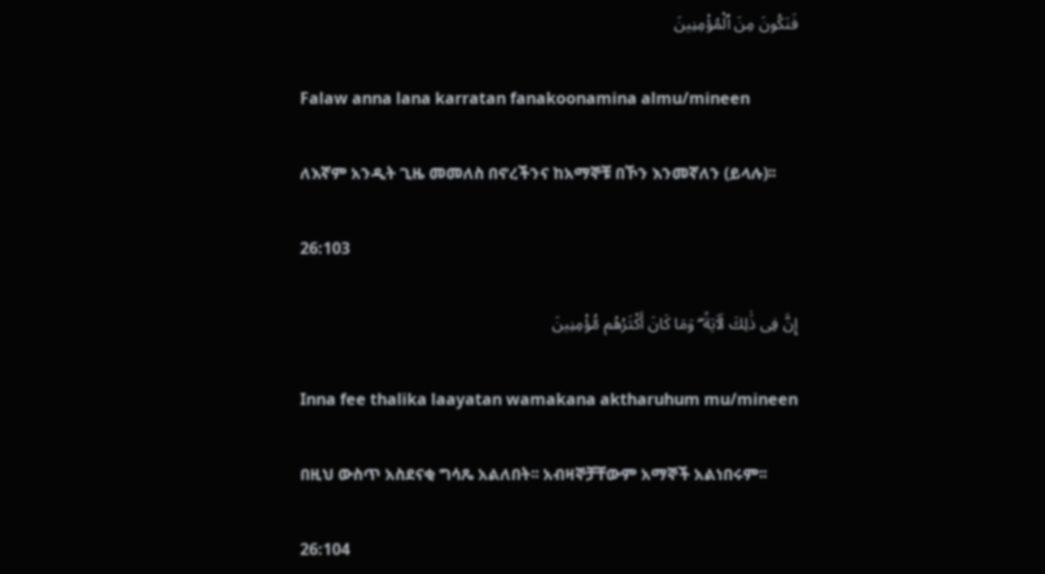فَنَكُونَ مِنَ ٱلْمُؤْمِنِينَ

Falaw anna lana karratan fanakoonamina almu/mineen

ለእኛም አንዲት ጊዜ መመለስ በኖረችንና ከአማኞቹ በኾን እንመኛለን (ይላሉ)፡፡

26:103

إِنَّ فِى ذَٰلِكَ لَـَٔايَةً ۖ وَمَا كَانَ أَكْثَرُهُم مُّؤْمِنِينَ

Inna fee thalika laayatan wamakana aktharuhum mu/mineen

በዚህ ውስጥ አስደናቂ ግሳጼ አልለበት፡፡ አብዛኞቻቸውም አማኞች አልነበሩም፡፡

26:104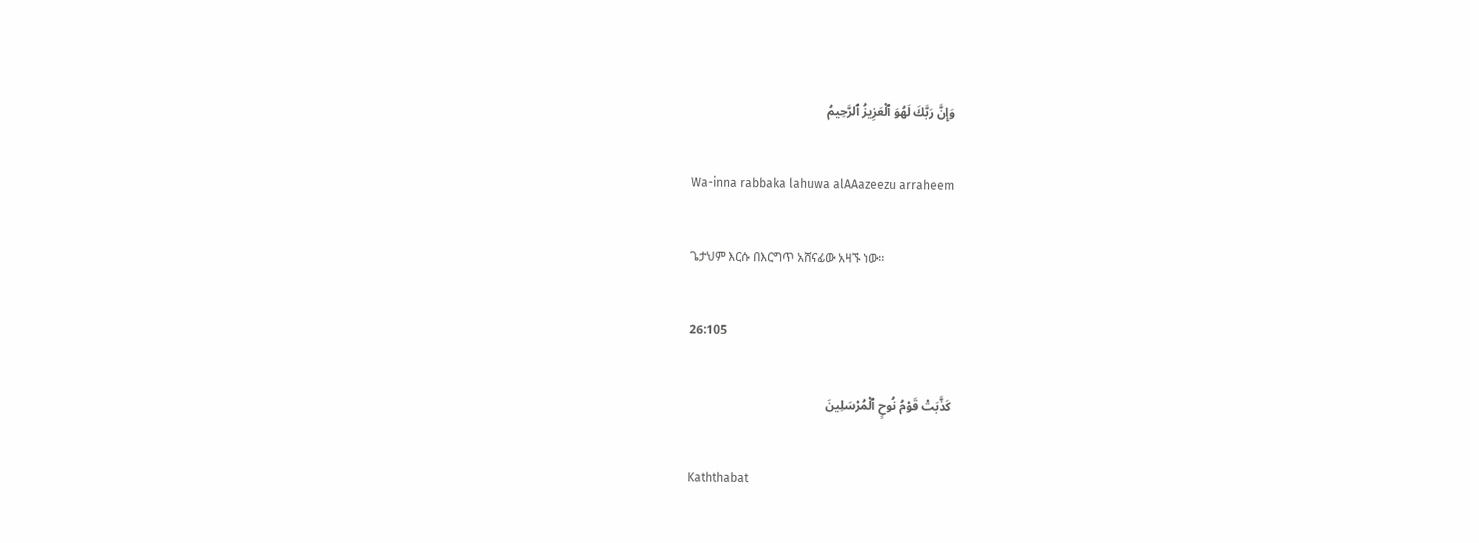وَإِنَّ رَبَّكَ لَهُوَ ٱلْعَزِيزُ ٱلرَّحِيمُ

Wa-inna rabbaka lahuwa alAAazeezu arraheem

ጌታህም እርሱ በእርግጥ አሸናፊው አዛኙ ነው፡፡

26:105

كَذَّبَتْ قَوْمُ نُوحٍ ٱلْمُرْسَلِينَ

Kaththabat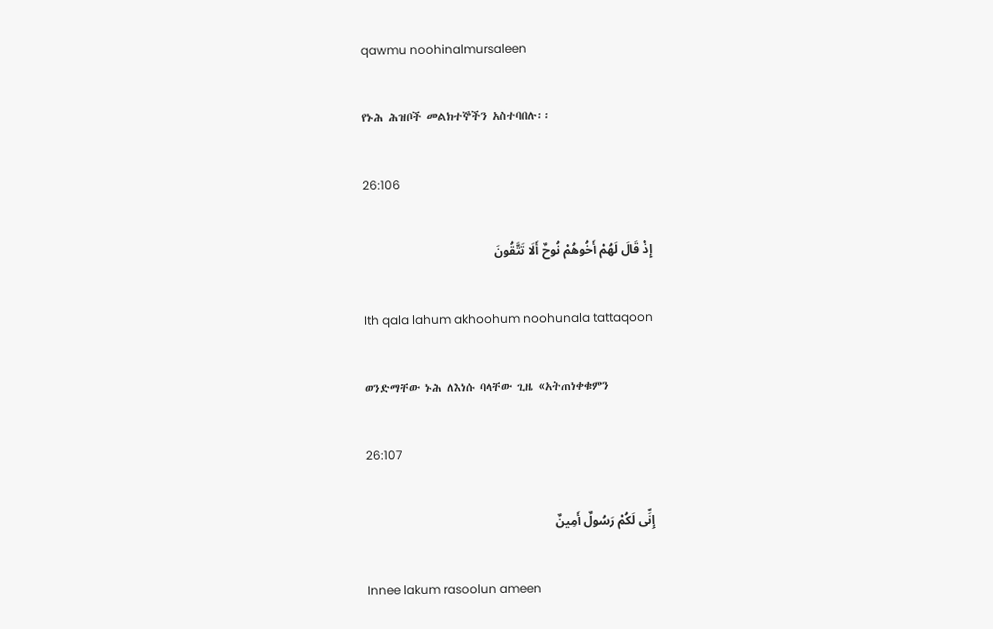qawmu noohinalmursaleen

የኑሕ ሕዝቦች መልክተኞችን አስተባበሉ፡፡

26:106

إِذْ قَالَ لَهُمْ أَخُوهُمْ نُوحٌ أَلَا تَتَّقُونَ

Ith qala lahum akhoohum noohunala tattaqoon

ወንድማቸው ኑሕ ለእነሱ ባላቸው ጊዜ «አትጠነቀቁምን

26:107

إِنِّى لَكُمْ رَسُولٌ أَمِينٌ

Innee lakum rasoolun ameen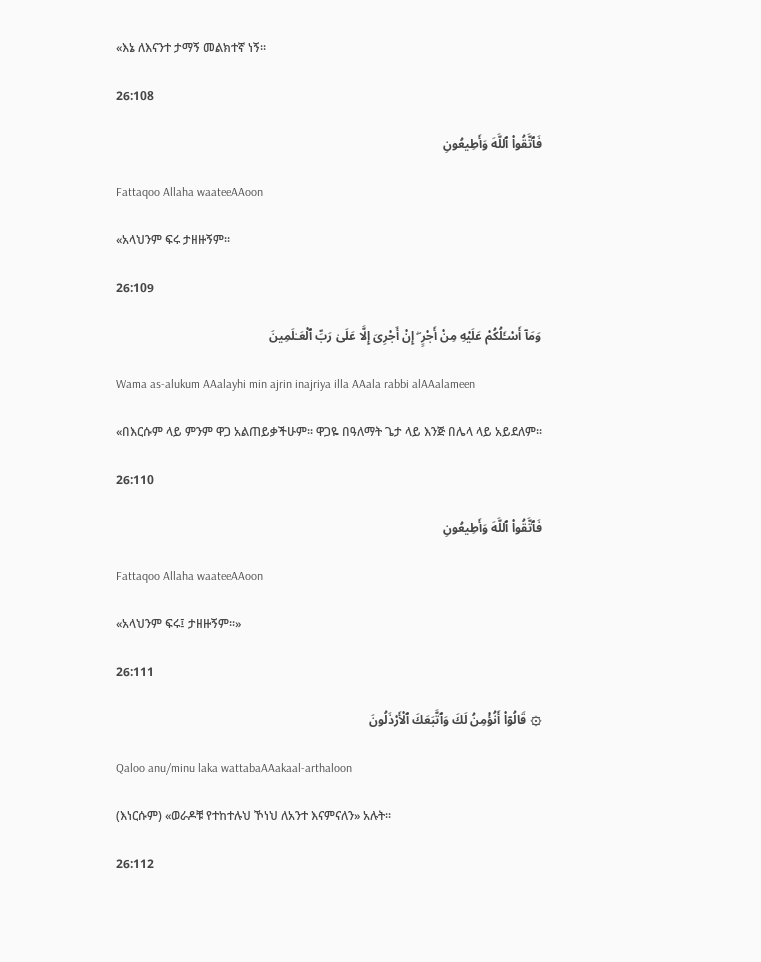«እኔ ለእናንተ ታማኝ መልክተኛ ነኝ፡፡

26:108

فَٱتَّقُوا۟ ٱللَّهَ وَأَطِيعُونِ

Fattaqoo Allaha waateeAAoon

«አላህንም ፍሩ ታዘዙኝም፡፡

26:109

وَمَآ أَسْـَٔلُكُمْ عَلَيْهِ مِنْ أَجْرٍ ۖ إِنْ أَجْرِىَ إِلَّا عَلَىٰ رَبِّ ٱلْعَـٰلَمِينَ

Wama as-alukum AAalayhi min ajrin inajriya illa AAala rabbi alAAalameen

«በእርሱም ላይ ምንም ዋጋ አልጠይቃችሁም፡፡ ዋጋዬ በዓለማት ጌታ ላይ እንጅ በሌላ ላይ አይደለም፡፡

26:110

فَٱتَّقُوا۟ ٱللَّهَ وَأَطِيعُونِ

Fattaqoo Allaha waateeAAoon

«አላህንም ፍሩ፤ ታዘዙኝም፡፡»

26:111

۞ قَالُوٓا۟ أَنُؤْمِنُ لَكَ وَٱتَّبَعَكَ ٱلْأَرْذَلُونَ

Qaloo anu/minu laka wattabaAAakaal-arthaloon

(እነርሱም) «ወራዶቹ የተከተሉህ ኾነህ ለአንተ እናምናለን» አሉት፡፡

26:112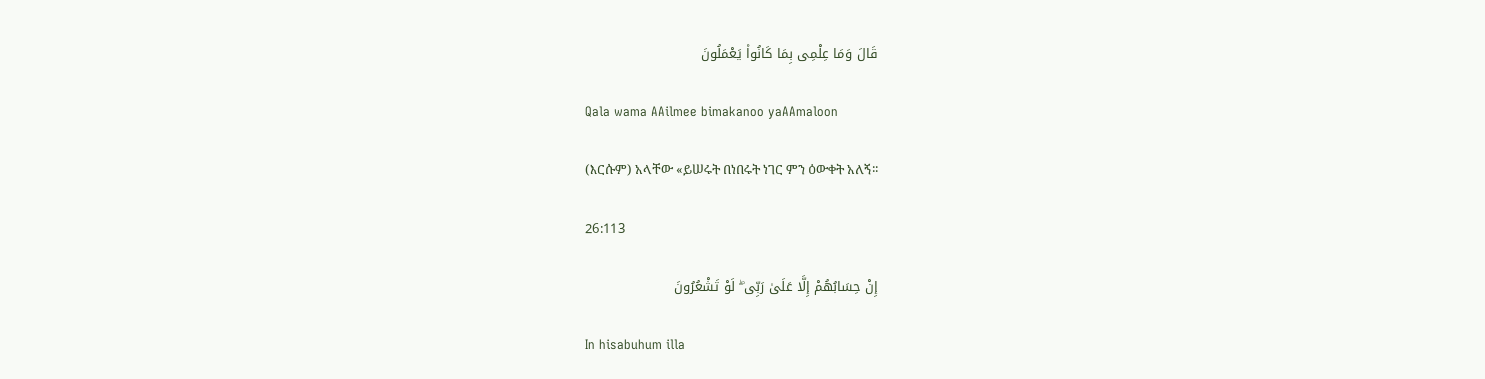قَالَ وَمَا عِلْمِى بِمَا كَانُوا۟ يَعْمَلُونَ

Qala wama AAilmee bimakanoo yaAAmaloon

(እርሱም) አላቸው «ይሠሩት በነበሩት ነገር ምን ዕውቀት አለኝ፡፡

26:113

إِنْ حِسَابُهُمْ إِلَّا عَلَىٰ رَبِّى ۖ لَوْ تَشْعُرُونَ

In hisabuhum illa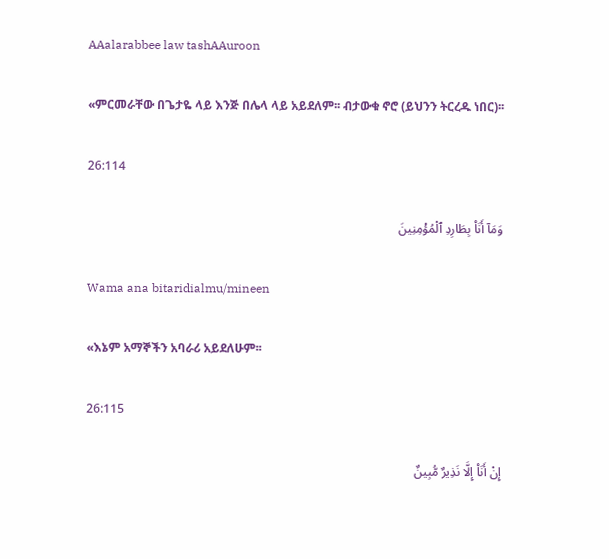AAalarabbee law tashAAuroon

«ምርመራቸው በጌታዬ ላይ እንጅ በሌላ ላይ አይደለም፡፡ ብታውቁ ኖሮ (ይህንን ትርረዱ ነበር)፡፡

26:114

وَمَآ أَنَا۠ بِطَارِدِ ٱلْمُؤْمِنِينَ

Wama ana bitaridialmu/mineen

«እኔም አማኞችን አባራሪ አይደለሁም፡፡

26:115

إِنْ أَنَا۠ إِلَّا نَذِيرٌ مُّبِينٌ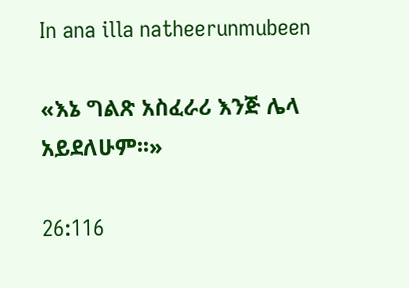In ana illa natheerunmubeen

«እኔ ግልጽ አስፈራሪ እንጅ ሌላ አይደለሁም፡፡»

26:116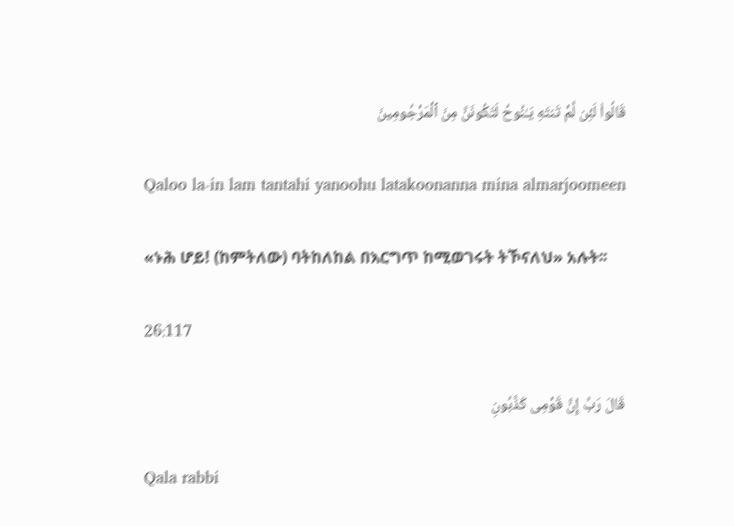قَالُوا۟ لَئِن لَّمْ تَنتَهِ يَـٰنُوحُ لَتَكُونَنَّ مِنَ ٱلْمَرْجُومِينَ

Qaloo la-in lam tantahi yanoohu latakoonanna mina almarjoomeen

«ኑሕ ሆይ! (ከምትለው) ባትከለከል በእርግጥ ከሚወገሩት ትኾናለህ» አሉት፡፡

26:117

قَالَ رَبِّ إِنَّ قَوْمِى كَذَّبُونِ

Qala rabbi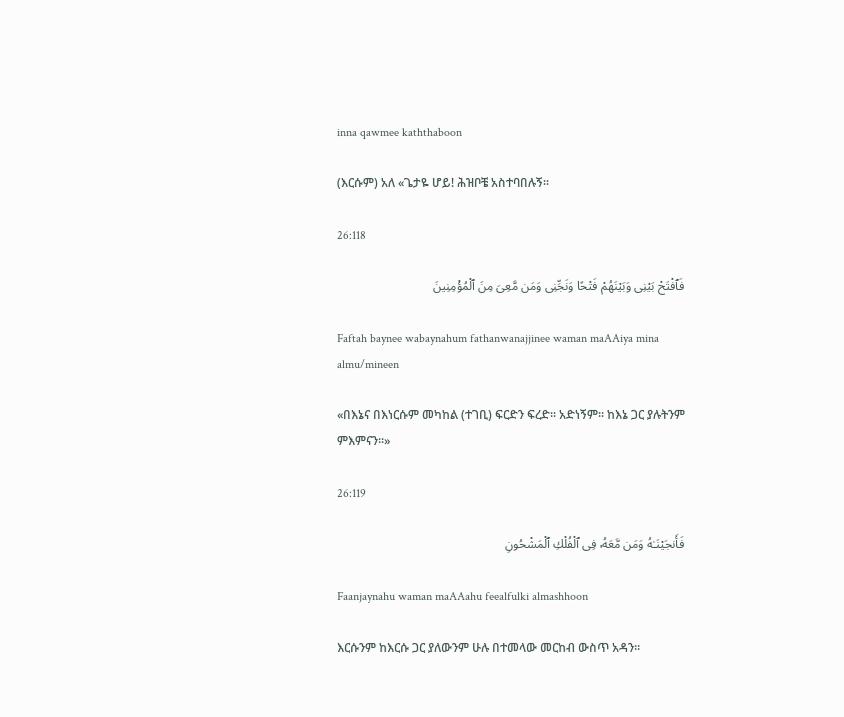inna qawmee kaththaboon

(እርሱም) አለ «ጌታዬ ሆይ! ሕዝቦቼ አስተባበሉኝ፡፡

26:118

فَٱفْتَحْ بَيْنِى وَبَيْنَهُمْ فَتْحًا وَنَجِّنِى وَمَن مَّعِىَ مِنَ ٱلْمُؤْمِنِينَ

Faftah baynee wabaynahum fathanwanajjinee waman maAAiya mina almu/mineen

«በእኔና በእነርሱም መካከል (ተገቢ) ፍርድን ፍረድ፡፡ አድነኝም፡፡ ከእኔ ጋር ያሉትንም ምእምናን፡፡»

26:119

فَأَنجَيْنَـٰهُ وَمَن مَّعَهُۥ فِى ٱلْفُلْكِ ٱلْمَشْحُونِ

Faanjaynahu waman maAAahu feealfulki almashhoon

እርሱንም ከእርሱ ጋር ያለውንም ሁሉ በተመላው መርከብ ውስጥ አዳን፡፡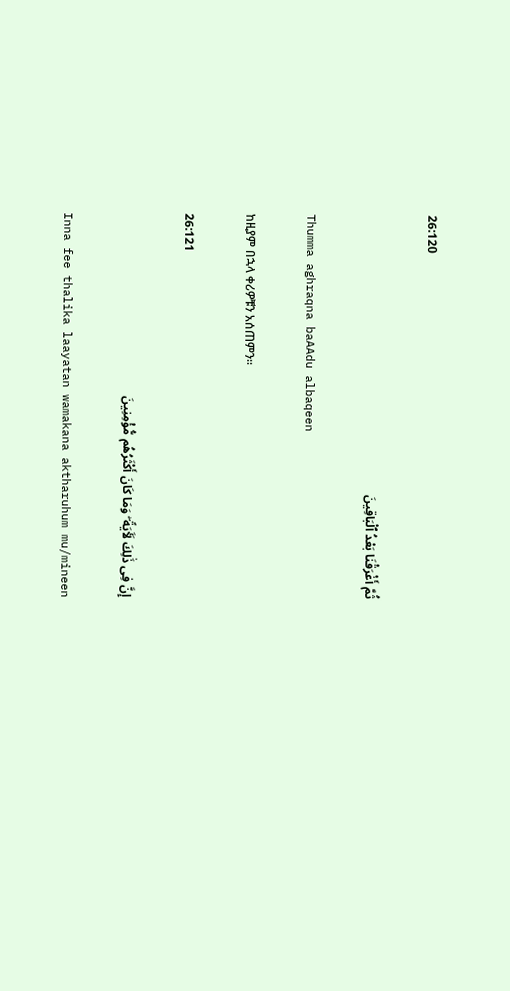26:120

ثُمَّ أَغْرَقْنَا بَعْدُ ٱلْبَاقِينَ

Thumma aghraqna baAAdu albaqeen

ከዚያም በኋላ ቀሪዎቹን አሰጠምን፡፡

26:121

إِنَّ فِى ذَٰلِكَ لَـَٔايَةً ۖ وَمَا كَانَ أَكْثَرُهُم مُّؤْمِنِينَ

Inna fee thalika laayatan wamakana aktharuhum mu/mineen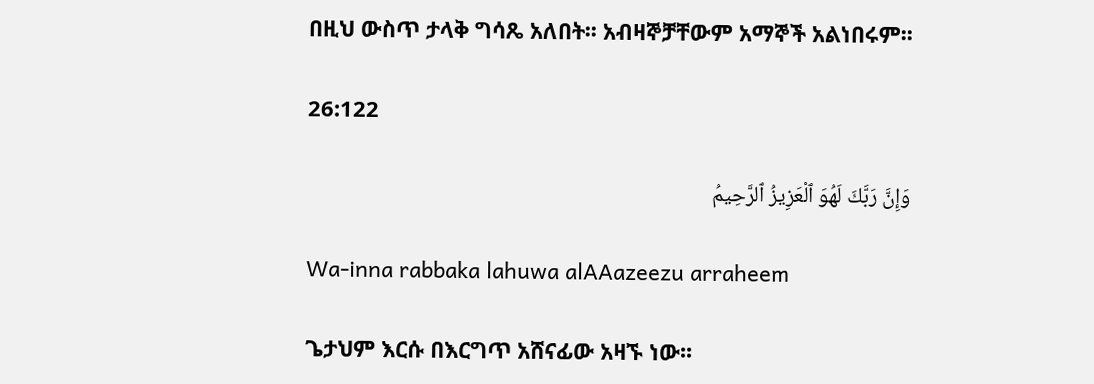በዚህ ውስጥ ታላቅ ግሳጼ አለበት፡፡ አብዛኞቻቸውም አማኞች አልነበሩም፡፡

26:122

وَإِنَّ رَبَّكَ لَهُوَ ٱلْعَزِيزُ ٱلرَّحِيمُ

Wa-inna rabbaka lahuwa alAAazeezu arraheem

ጌታህም እርሱ በእርግጥ አሸናፊው አዛኙ ነው፡፡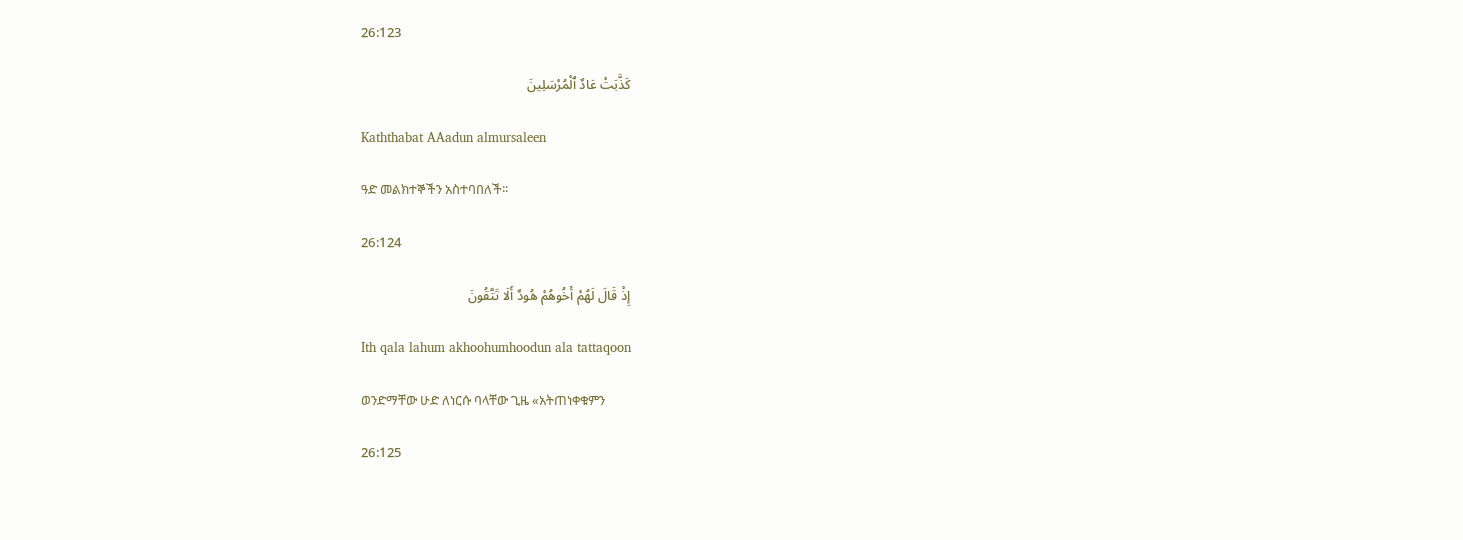26:123

كَذَّبَتْ عَادٌ ٱلْمُرْسَلِينَ

Kaththabat AAadun almursaleen

ዓድ መልክተኞችን አስተባበለች፡፡

26:124

إِذْ قَالَ لَهُمْ أَخُوهُمْ هُودٌ أَلَا تَتَّقُونَ

Ith qala lahum akhoohumhoodun ala tattaqoon

ወንድማቸው ሁድ ለነርሱ ባላቸው ጊዜ «አትጠነቀቁምን

26:125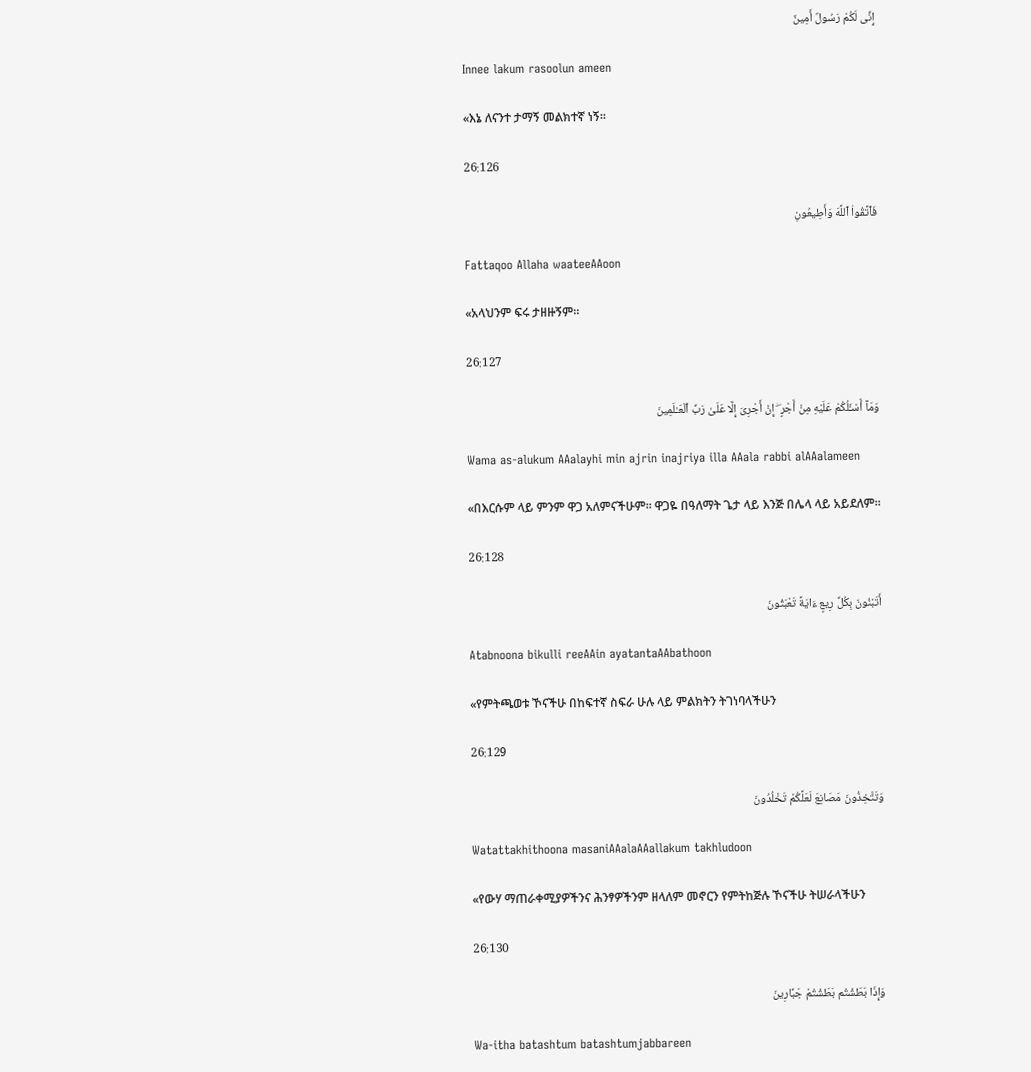إِنِّى لَكُمْ رَسُولٌ أَمِينٌ

Innee lakum rasoolun ameen

«እኔ ለናንተ ታማኝ መልክተኛ ነኝ፡፡

26:126

فَٱتَّقُوا۟ ٱللَّهَ وَأَطِيعُونِ

Fattaqoo Allaha waateeAAoon

«አላህንም ፍሩ ታዘዙኝም፡፡

26:127

وَمَآ أَسْـَٔلُكُمْ عَلَيْهِ مِنْ أَجْرٍ ۖ إِنْ أَجْرِىَ إِلَّا عَلَىٰ رَبِّ ٱلْعَـٰلَمِينَ

Wama as-alukum AAalayhi min ajrin inajriya illa AAala rabbi alAAalameen

«በእርሱም ላይ ምንም ዋጋ አለምናችሁም፡፡ ዋጋዬ በዓለማት ጌታ ላይ እንጅ በሌላ ላይ አይደለም፡፡

26:128

أَتَبْنُونَ بِكُلِّ رِيعٍ ءَايَةً تَعْبَثُونَ

Atabnoona bikulli reeAAin ayatantaAAbathoon

«የምትጫወቱ ኾናችሁ በከፍተኛ ስፍራ ሁሉ ላይ ምልክትን ትገነባላችሁን

26:129

وَتَتَّخِذُونَ مَصَانِعَ لَعَلَّكُمْ تَخْلُدُونَ

Watattakhithoona masaniAAalaAAallakum takhludoon

«የውሃ ማጠራቀሚያዎችንና ሕንፃዎችንም ዘላለም መኖርን የምትከጅሉ ኾናችሁ ትሠራላችሁን

26:130

وَإِذَا بَطَشْتُم بَطَشْتُمْ جَبَّارِينَ

Wa-itha batashtum batashtumjabbareen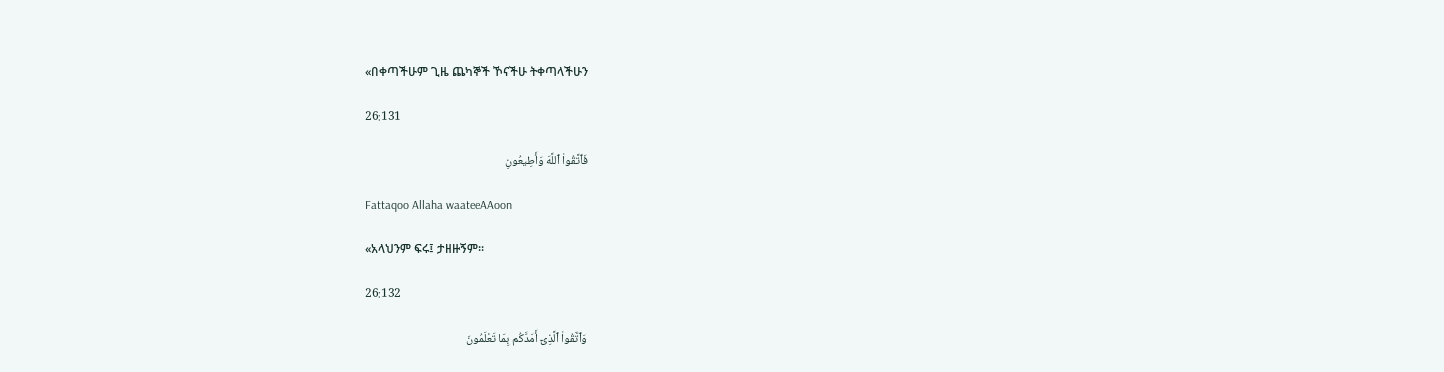«በቀጣችሁም ጊዜ ጨካኞች ኾናችሁ ትቀጣላችሁን

26:131

فَٱتَّقُوا۟ ٱللَّهَ وَأَطِيعُونِ

Fattaqoo Allaha waateeAAoon

«አላህንም ፍሩ፤ ታዘዙኝም፡፡

26:132

وَٱتَّقُوا۟ ٱلَّذِىٓ أَمَدَّكُم بِمَا تَعْلَمُونَ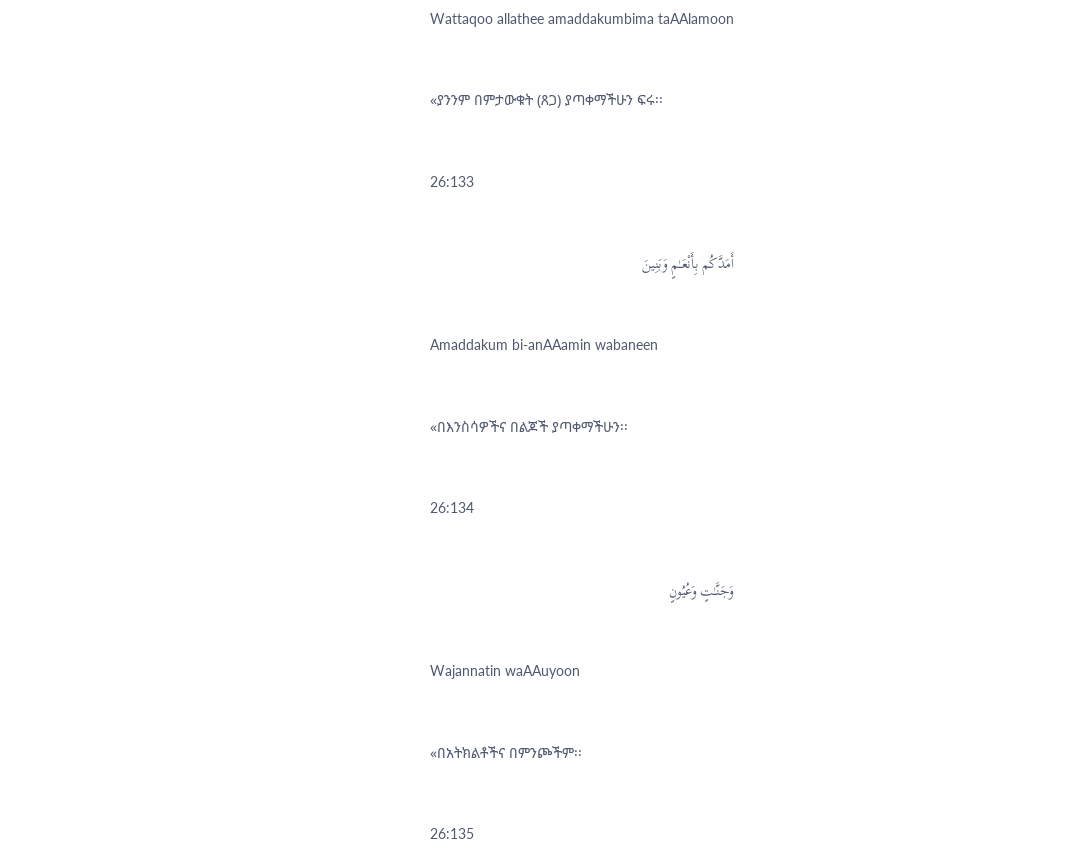Wattaqoo allathee amaddakumbima taAAlamoon

«ያንንም በምታውቁት (ጸጋ) ያጣቀማችሁን ፍሩ፡፡

26:133

أَمَدَّكُم بِأَنْعَـٰمٍ وَبَنِينَ

Amaddakum bi-anAAamin wabaneen

«በእንስሳዎችና በልጆች ያጣቀማችሁን፡፡

26:134

وَجَنَّـٰتٍ وَعُيُونٍ

Wajannatin waAAuyoon

«በአትክልቶችና በምንጮችም፡፡

26:135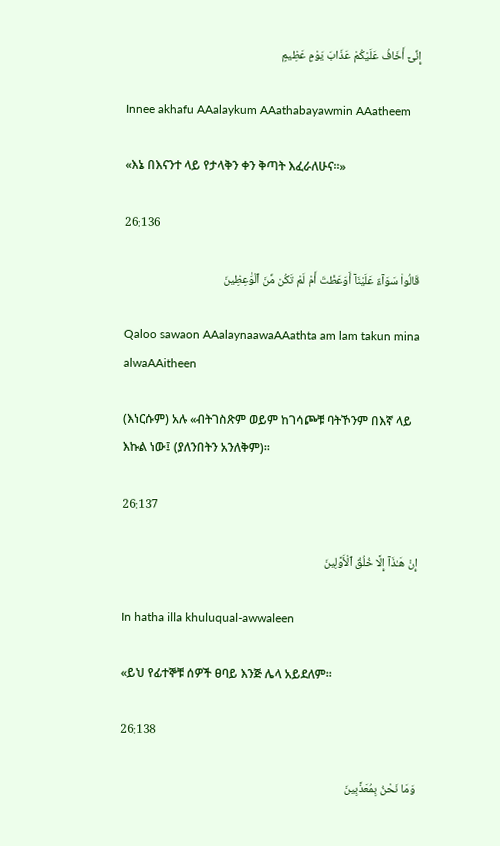إِنِّىٓ أَخَافُ عَلَيْكُمْ عَذَابَ يَوْمٍ عَظِيمٍ

Innee akhafu AAalaykum AAathabayawmin AAatheem

«እኔ በእናንተ ላይ የታላቅን ቀን ቅጣት እፈራለሁና፡፡»

26:136

قَالُوا۟ سَوَآءٌ عَلَيْنَآ أَوَعَظْتَ أَمْ لَمْ تَكُن مِّنَ ٱلْوَٰعِظِينَ

Qaloo sawaon AAalaynaawaAAathta am lam takun mina alwaAAitheen

(እነርሱም) አሉ «ብትገስጽም ወይም ከገሳጮቹ ባትኾንም በእኛ ላይ እኩል ነው፤ (ያለንበትን አንለቅም)፡፡

26:137

إِنْ هَـٰذَآ إِلَّا خُلُقُ ٱلْأَوَّلِينَ

In hatha illa khuluqual-awwaleen

«ይህ የፊተኞቹ ሰዎች ፀባይ እንጅ ሌላ አይደለም፡፡

26:138

وَمَا نَحْنُ بِمُعَذَّبِينَ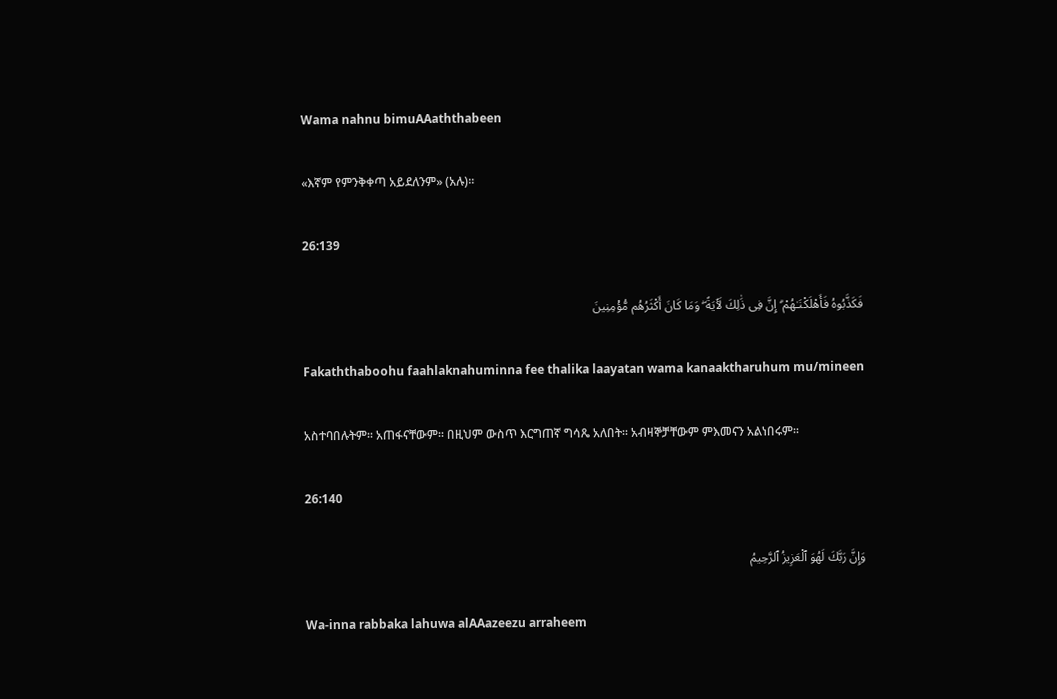Wama nahnu bimuAAaththabeen

«እኛም የምንቅቀጣ አይደለንም» (አሉ)፡፡

26:139

فَكَذَّبُوهُ فَأَهْلَكْنَـٰهُمْ ۗ إِنَّ فِى ذَٰلِكَ لَـَٔايَةً ۖ وَمَا كَانَ أَكْثَرُهُم مُّؤْمِنِينَ

Fakaththaboohu faahlaknahuminna fee thalika laayatan wama kanaaktharuhum mu/mineen

አስተባበሉትም፡፡ አጠፋናቸውም፡፡ በዚህም ውስጥ እርግጠኛ ግሳጼ አለበት፡፡ አብዛኞቻቸውም ምእመናን አልነበሩም፡፡

26:140

وَإِنَّ رَبَّكَ لَهُوَ ٱلْعَزِيزُ ٱلرَّحِيمُ

Wa-inna rabbaka lahuwa alAAazeezu arraheem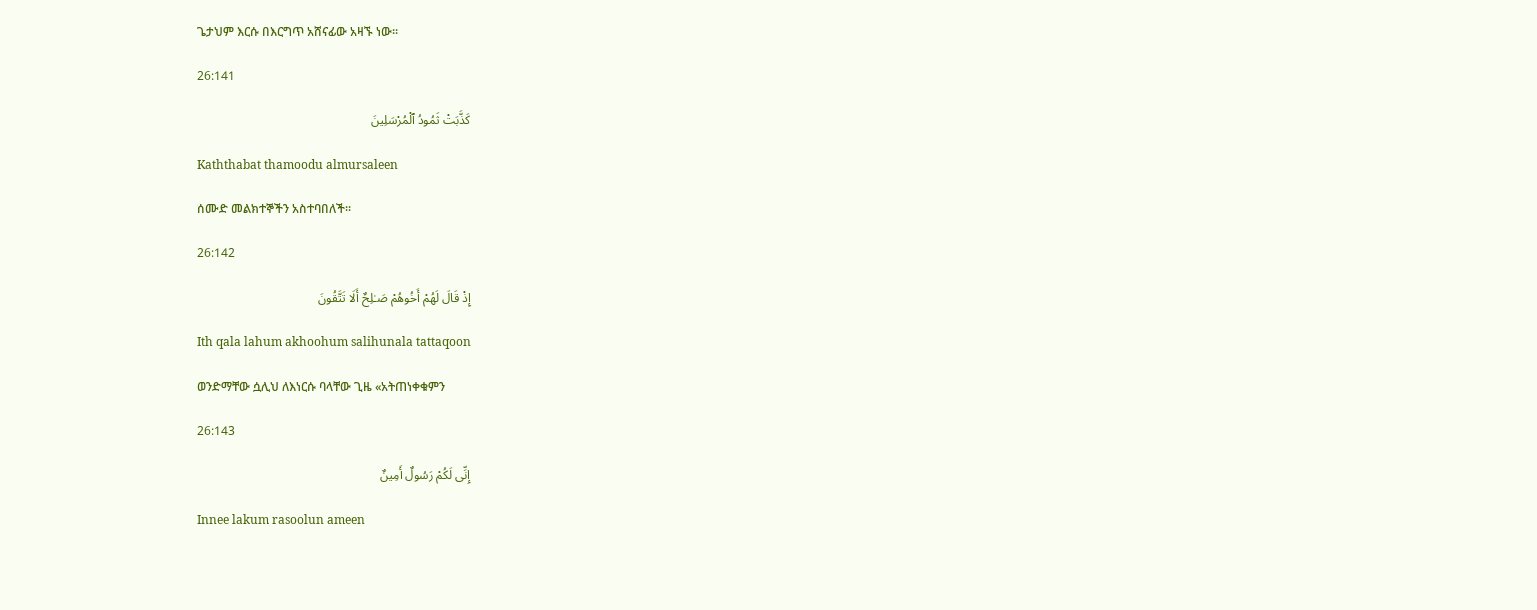ጌታህም እርሱ በእርግጥ አሸናፊው አዛኙ ነው፡፡

26:141

كَذَّبَتْ ثَمُودُ ٱلْمُرْسَلِينَ

Kaththabat thamoodu almursaleen

ሰሙድ መልክተኞችን አስተባበለች፡፡

26:142

إِذْ قَالَ لَهُمْ أَخُوهُمْ صَـٰلِحٌ أَلَا تَتَّقُونَ

Ith qala lahum akhoohum salihunala tattaqoon

ወንድማቸው ሷሊህ ለእነርሱ ባላቸው ጊዜ «አትጠነቀቁምን

26:143

إِنِّى لَكُمْ رَسُولٌ أَمِينٌ

Innee lakum rasoolun ameen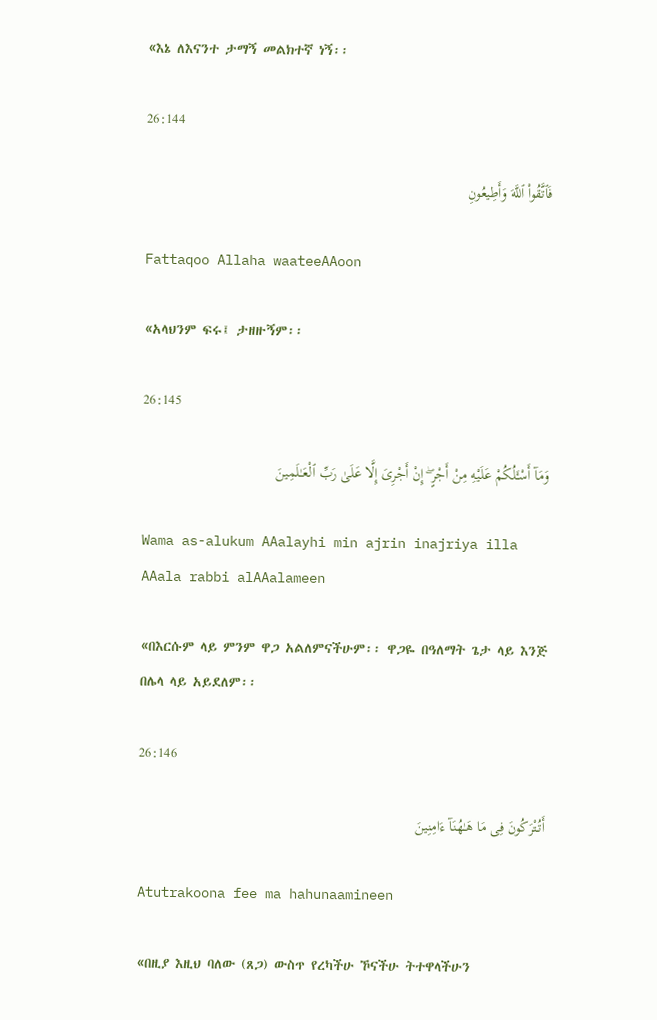«እኔ ለእናንተ ታማኝ መልክተኛ ነኝ፡፡

26:144

فَٱتَّقُوا۟ ٱللَّهَ وَأَطِيعُونِ

Fattaqoo Allaha waateeAAoon

«አላህንም ፍሩ፤ ታዘዙኝም፡፡

26:145

وَمَآ أَسْـَٔلُكُمْ عَلَيْهِ مِنْ أَجْرٍ ۖ إِنْ أَجْرِىَ إِلَّا عَلَىٰ رَبِّ ٱلْعَـٰلَمِينَ

Wama as-alukum AAalayhi min ajrin inajriya illa AAala rabbi alAAalameen

«በእርሱም ላይ ምንም ዋጋ አልለምናችሁም፡፡ ዋጋዬ በዓለማት ጌታ ላይ እንጅ በሌላ ላይ አይደለም፡፡

26:146

أَتُتْرَكُونَ فِى مَا هَـٰهُنَآ ءَامِنِينَ

Atutrakoona fee ma hahunaamineen

«በዚያ እዚህ ባለው (ጸጋ) ውስጥ የረካችሁ ኾናችሁ ትተዋላችሁን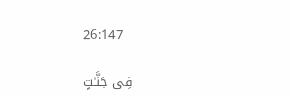26:147

فِى جَنَّـٰتٍ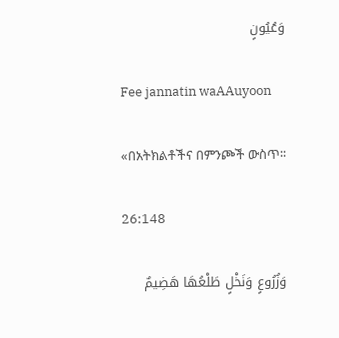وَعُيُونٍ

Fee jannatin waAAuyoon

«በአትክልቶችና በምንጮች ውስጥ፡፡

26:148

وَزُرُوعٍ وَنَخْلٍ طَلْعُهَا هَضِيمٌ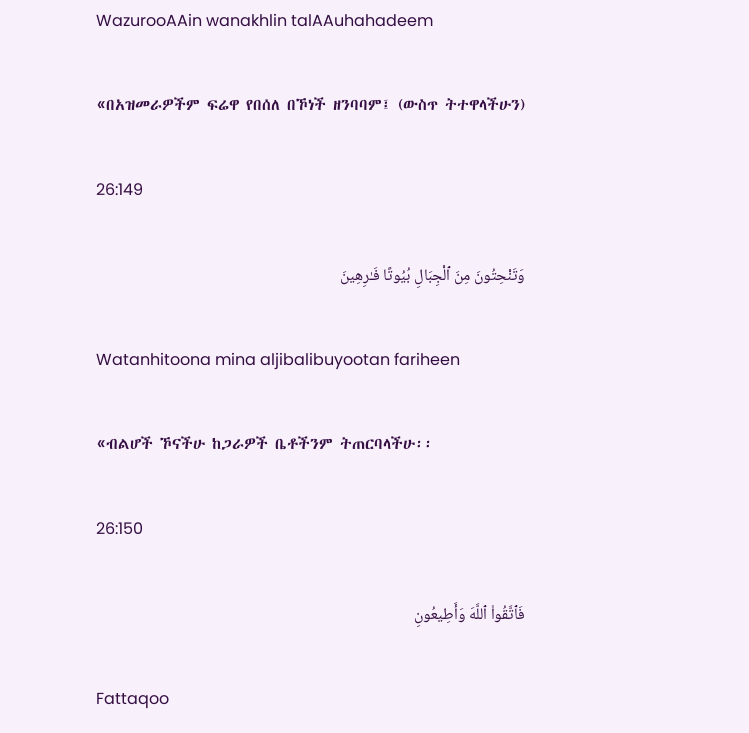WazurooAAin wanakhlin talAAuhahadeem

«በአዝመራዎችም ፍሬዋ የበሰለ በኾነች ዘንባባም፤ (ውስጥ ትተዋላችሁን)

26:149

وَتَنْحِتُونَ مِنَ ٱلْجِبَالِ بُيُوتًا فَـٰرِهِينَ

Watanhitoona mina aljibalibuyootan fariheen

«ብልሆች ኾናችሁ ከጋራዎች ቤቶችንም ትጠርባላችሁ፡፡

26:150

فَٱتَّقُوا۟ ٱللَّهَ وَأَطِيعُونِ

Fattaqoo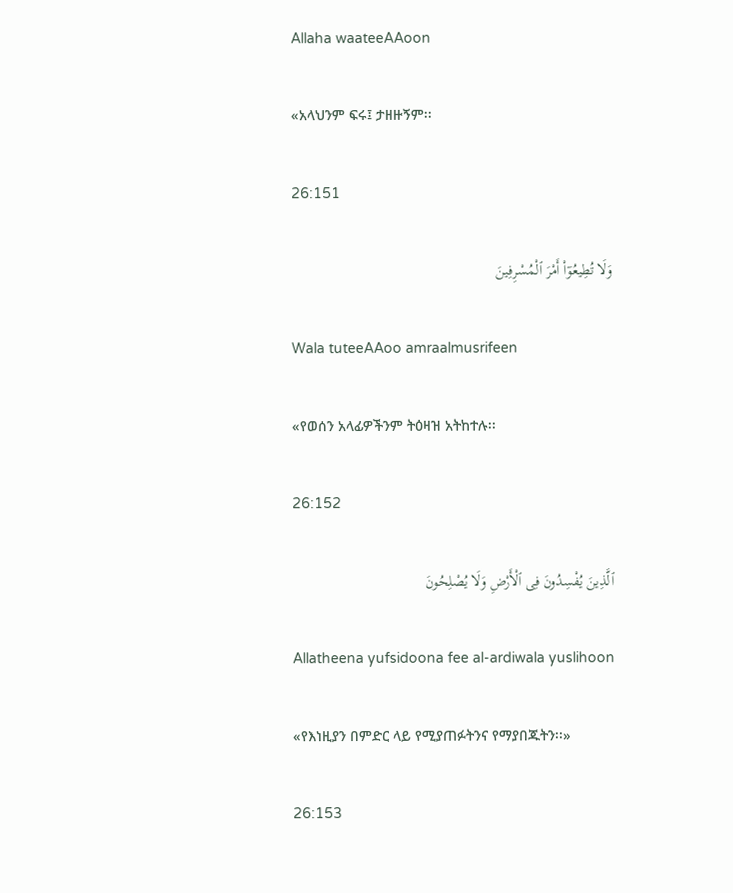Allaha waateeAAoon

«አላህንም ፍሩ፤ ታዘዙኝም፡፡

26:151

وَلَا تُطِيعُوٓا۟ أَمْرَ ٱلْمُسْرِفِينَ

Wala tuteeAAoo amraalmusrifeen

«የወሰን አላፊዎችንም ትዕዛዝ አትከተሉ፡፡

26:152

ٱلَّذِينَ يُفْسِدُونَ فِى ٱلْأَرْضِ وَلَا يُصْلِحُونَ

Allatheena yufsidoona fee al-ardiwala yuslihoon

«የእነዚያን በምድር ላይ የሚያጠፉትንና የማያበጁትን፡፡»

26:153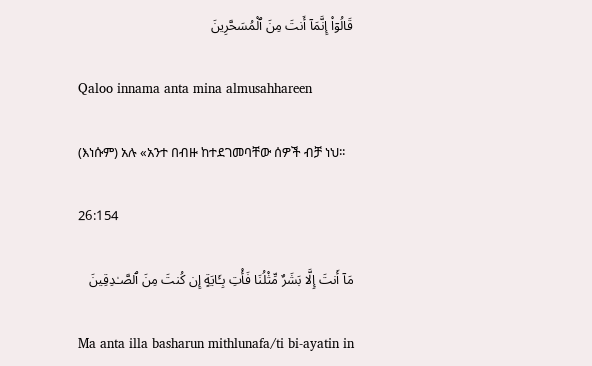قَالُوٓا۟ إِنَّمَآ أَنتَ مِنَ ٱلْمُسَحَّرِينَ

Qaloo innama anta mina almusahhareen

(እነሱም) አሉ «አንተ በብዙ ከተደገመባቸው ሰዎች ብቻ ነህ፡፡

26:154

مَآ أَنتَ إِلَّا بَشَرٌ مِّثْلُنَا فَأْتِ بِـَٔايَةٍ إِن كُنتَ مِنَ ٱلصَّـٰدِقِينَ

Ma anta illa basharun mithlunafa/ti bi-ayatin in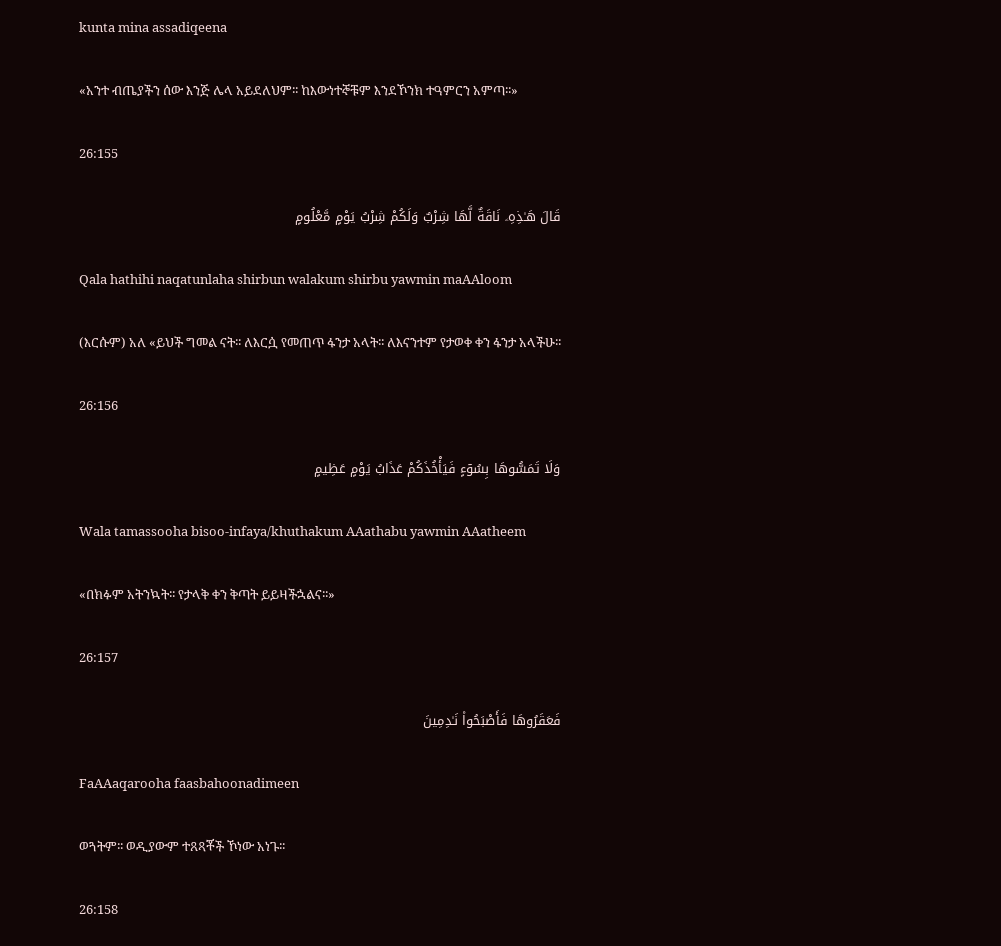kunta mina assadiqeena

«አንተ ብጤያችን ሰው እንጅ ሌላ አይደለህም፡፡ ከእውነተኞቹም እንደኾንክ ተዓምርን አምጣ፡፡»

26:155

قَالَ هَـٰذِهِۦ نَاقَةٌ لَّهَا شِرْبٌ وَلَكُمْ شِرْبُ يَوْمٍ مَّعْلُومٍ

Qala hathihi naqatunlaha shirbun walakum shirbu yawmin maAAloom

(እርሱም) አለ «ይህች ግመል ናት፡፡ ለእርሷ የመጠጥ ፋንታ አላት፡፡ ለእናንተም የታወቀ ቀን ፋንታ አላችሁ፡፡

26:156

وَلَا تَمَسُّوهَا بِسُوٓءٍ فَيَأْخُذَكُمْ عَذَابُ يَوْمٍ عَظِيمٍ

Wala tamassooha bisoo-infaya/khuthakum AAathabu yawmin AAatheem

«በክፉም አትንኳት፡፡ የታላቅ ቀን ቅጣት ይይዛችኋልና፡፡»

26:157

فَعَقَرُوهَا فَأَصْبَحُوا۟ نَـٰدِمِينَ

FaAAaqarooha faasbahoonadimeen

ወጓትም፡፡ ወዲያውም ተጸጻቾች ኾነው አነጉ፡፡

26:158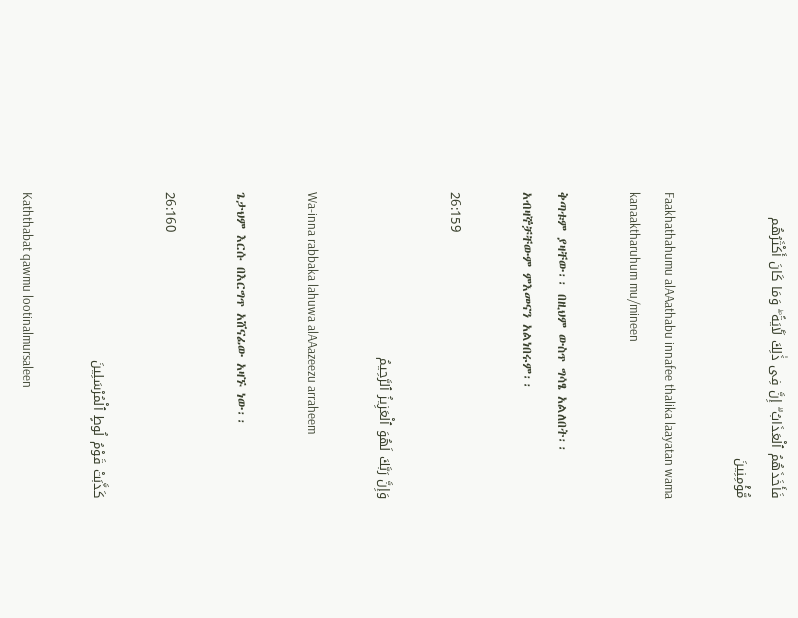فَأَخَذَهُمُ ٱلْعَذَابُ ۗ إِنَّ فِى ذَٰلِكَ لَـَٔايَةً ۖ وَمَا كَانَ أَكْثَرُهُم مُّؤْمِنِينَ

Faakhathahumu alAAathabu innafee thalika laayatan wama kanaaktharuhum mu/mineen

ቅጣቱም ያዛቸው፡፡ በዚህም ውስጥ ግሳፄ አልለበት፡፡ አብዛኞቻቸውም ምእመናን አልነበሩም፡፡

26:159

وَإِنَّ رَبَّكَ لَهُوَ ٱلْعَزِيزُ ٱلرَّحِيمُ

Wa-inna rabbaka lahuwa alAAazeezu arraheem

ጌታህም እርሱ በእርግጥ አሸናፊው አዛኙ ነው፡፡

26:160

كَذَّبَتْ قَوْمُ لُوطٍ ٱلْمُرْسَلِينَ

Kaththabat qawmu lootinalmursaleen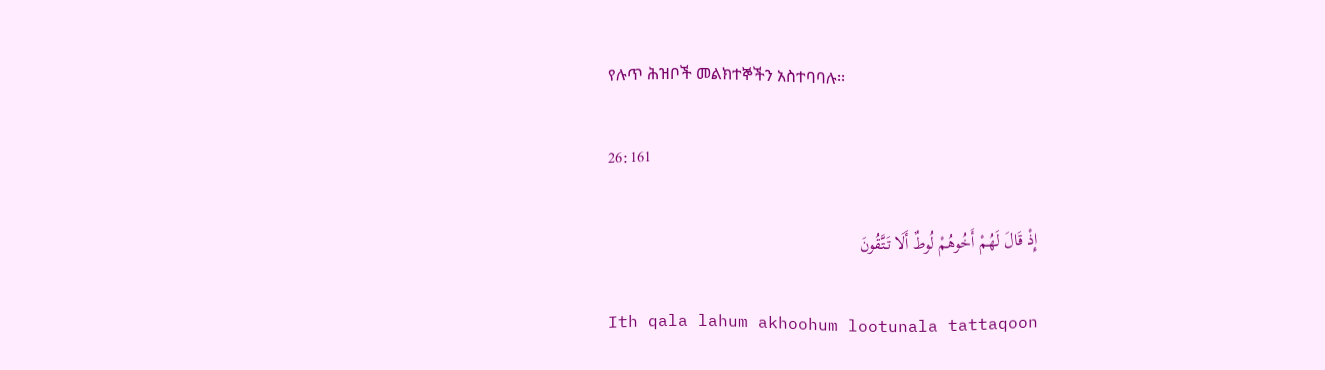የሉጥ ሕዝቦች መልክተኞችን አስተባባሉ፡፡

26:161

إِذْ قَالَ لَهُمْ أَخُوهُمْ لُوطٌ أَلَا تَتَّقُونَ

Ith qala lahum akhoohum lootunala tattaqoon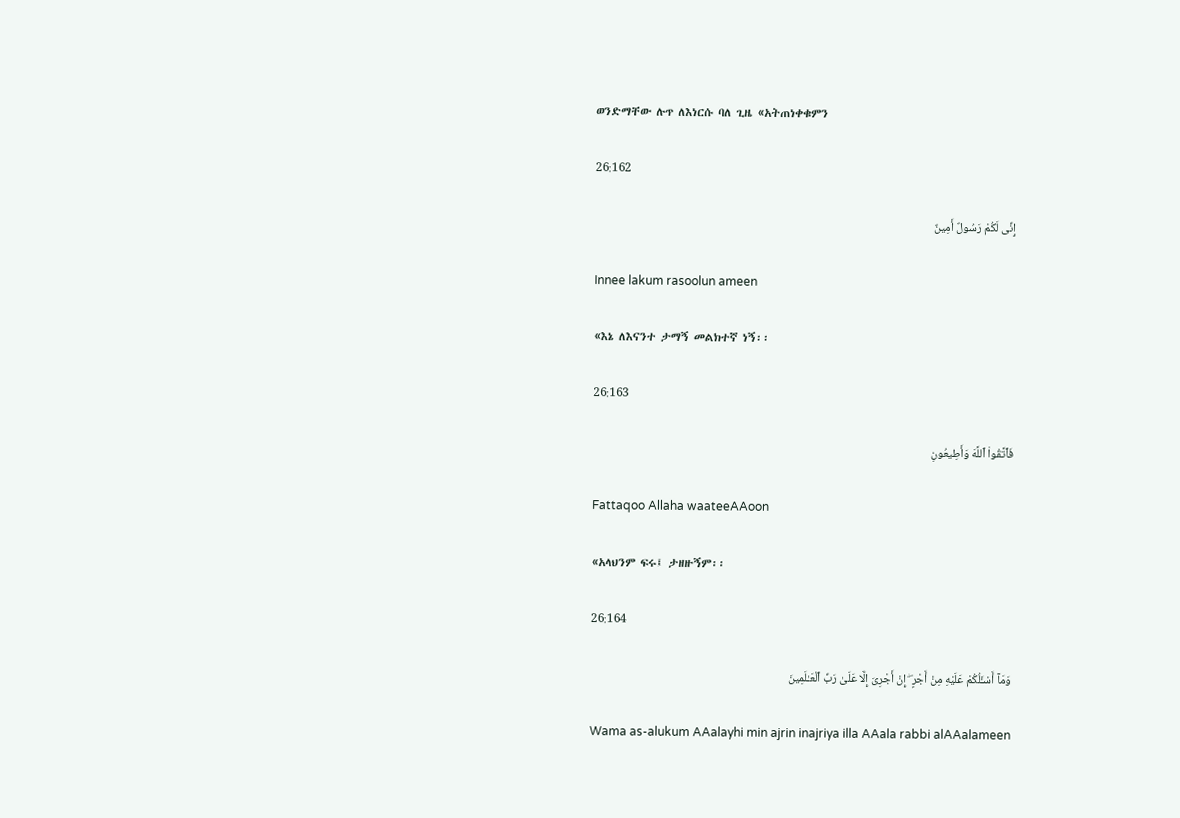ወንድማቸው ሉጥ ለእነርሱ ባለ ጊዜ «አትጠነቀቁምን

26:162

إِنِّى لَكُمْ رَسُولٌ أَمِينٌ

Innee lakum rasoolun ameen

«እኔ ለእናንተ ታማኝ መልክተኛ ነኝ፡፡

26:163

فَٱتَّقُوا۟ ٱللَّهَ وَأَطِيعُونِ

Fattaqoo Allaha waateeAAoon

«አላህንም ፍሩ፤ ታዘዙኝም፡፡

26:164

وَمَآ أَسْـَٔلُكُمْ عَلَيْهِ مِنْ أَجْرٍ ۖ إِنْ أَجْرِىَ إِلَّا عَلَىٰ رَبِّ ٱلْعَـٰلَمِينَ

Wama as-alukum AAalayhi min ajrin inajriya illa AAala rabbi alAAalameen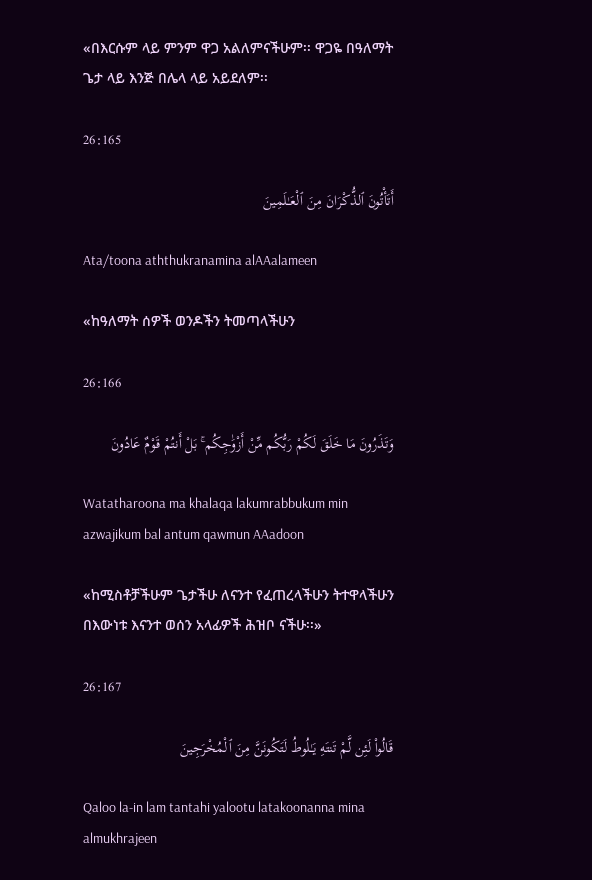«በእርሱም ላይ ምንም ዋጋ አልለምናችሁም፡፡ ዋጋዬ በዓለማት ጌታ ላይ እንጅ በሌላ ላይ አይደለም፡፡

26:165

أَتَأْتُونَ ٱلذُّكْرَانَ مِنَ ٱلْعَـٰلَمِينَ

Ata/toona aththukranamina alAAalameen

«ከዓለማት ሰዎች ወንዶችን ትመጣላችሁን

26:166

وَتَذَرُونَ مَا خَلَقَ لَكُمْ رَبُّكُم مِّنْ أَزْوَٰجِكُم ۚ بَلْ أَنتُمْ قَوْمٌ عَادُونَ

Watatharoona ma khalaqa lakumrabbukum min azwajikum bal antum qawmun AAadoon

«ከሚስቶቻችሁም ጌታችሁ ለናንተ የፈጠረላችሁን ትተዋላችሁን በእውነቱ እናንተ ወሰን አላፊዎች ሕዝቦ ናችሁ፡፡»

26:167

قَالُوا۟ لَئِن لَّمْ تَنتَهِ يَـٰلُوطُ لَتَكُونَنَّ مِنَ ٱلْمُخْرَجِينَ

Qaloo la-in lam tantahi yalootu latakoonanna mina almukhrajeen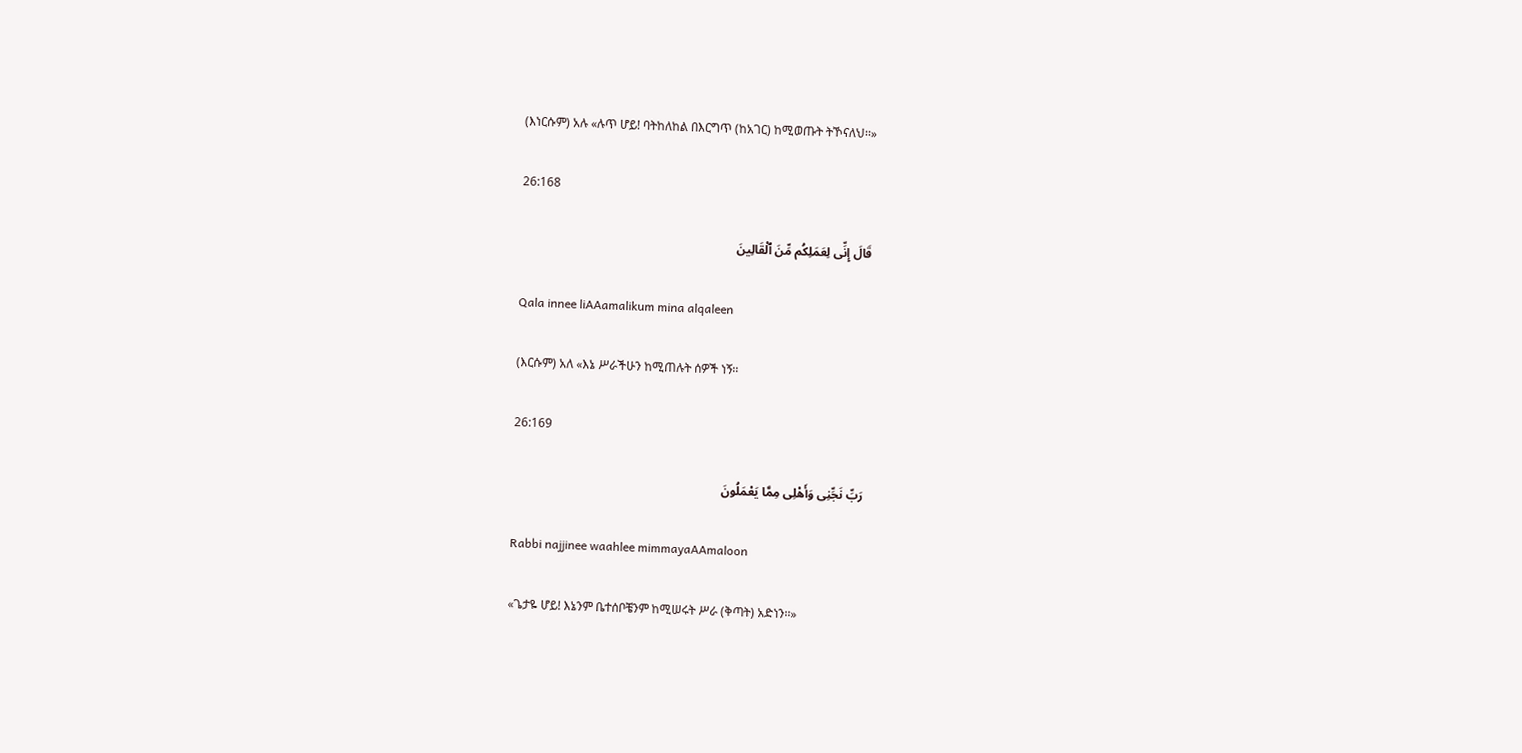(እነርሱም) አሉ «ሉጥ ሆይ! ባትከለከል በእርግጥ (ከአገር) ከሚወጡት ትኾናለህ፡፡»

26:168

قَالَ إِنِّى لِعَمَلِكُم مِّنَ ٱلْقَالِينَ

Qala innee liAAamalikum mina alqaleen

(እርሱም) አለ «እኔ ሥራችሁን ከሚጠሉት ሰዎች ነኝ፡፡

26:169

رَبِّ نَجِّنِى وَأَهْلِى مِمَّا يَعْمَلُونَ

Rabbi najjinee waahlee mimmayaAAmaloon

«ጌታዬ ሆይ! እኔንም ቤተሰቦቼንም ከሚሠሩት ሥራ (ቅጣት) አድነን፡፡»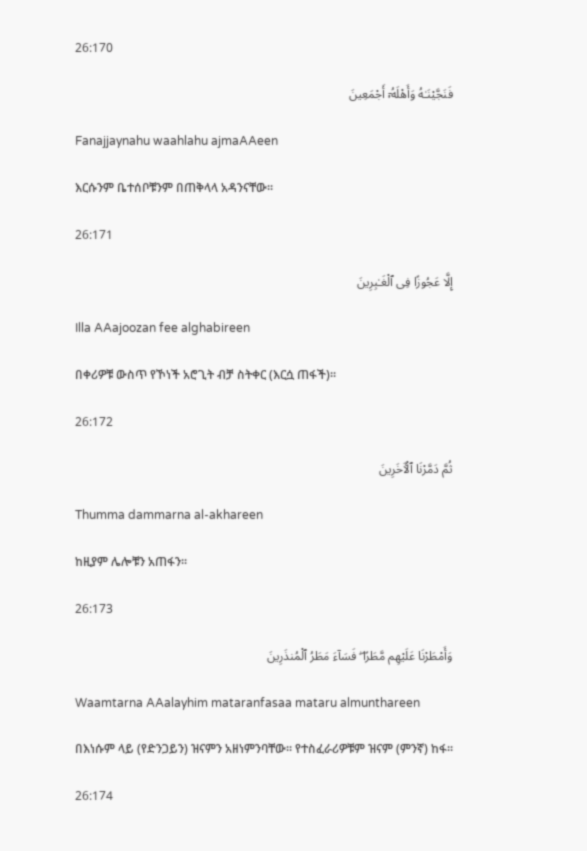26:170

فَنَجَّيْنَـٰهُ وَأَهْلَهُۥٓ أَجْمَعِينَ

Fanajjaynahu waahlahu ajmaAAeen

እርሱንም ቤተሰቦቹንም በጠቅላላ አዳንናቸው፡፡

26:171

إِلَّا عَجُوزًا فِى ٱلْغَـٰبِرِينَ

Illa AAajoozan fee alghabireen

በቀሪዎቹ ውስጥ የኾነች አሮጊት ብቻ ስትቀር (እርሷ ጠፋች)፡፡

26:172

ثُمَّ دَمَّرْنَا ٱلْـَٔاخَرِينَ

Thumma dammarna al-akhareen

ከዚያም ሌሎቹን አጠፋን፡፡

26:173

وَأَمْطَرْنَا عَلَيْهِم مَّطَرًا ۖ فَسَآءَ مَطَرُ ٱلْمُنذَرِينَ

Waamtarna AAalayhim mataranfasaa mataru almunthareen

በእነሱም ላይ (የድንጋይን) ዝናምን አዘነምንባቸው፡፡ የተስፈራሪዎቹም ዝናም (ምንኛ) ከፋ፡፡

26:174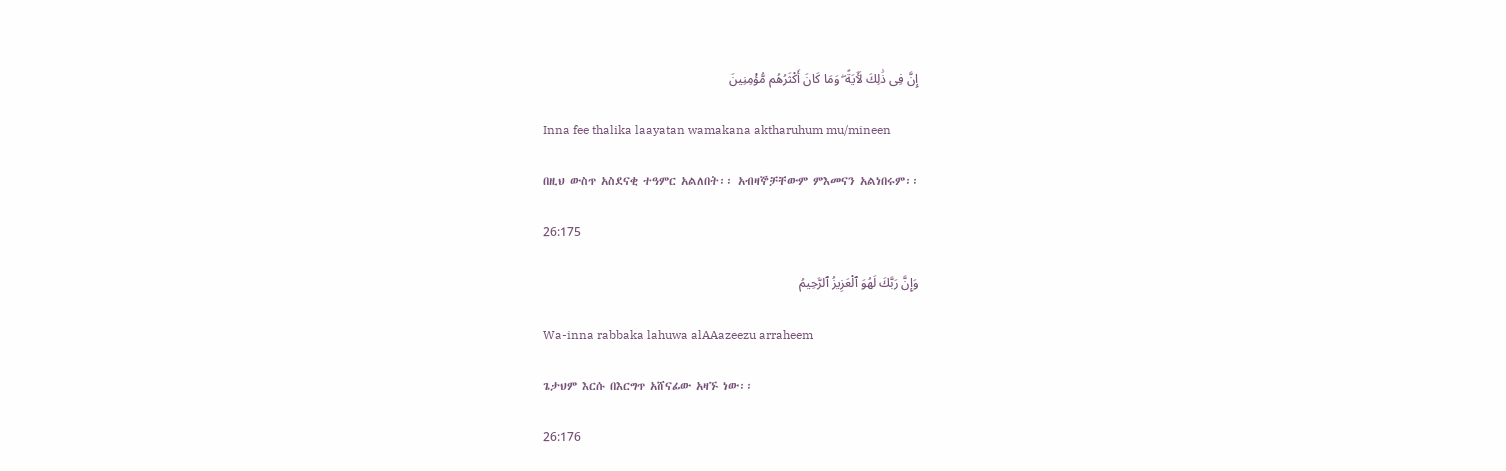إِنَّ فِى ذَٰلِكَ لَـَٔايَةً ۖ وَمَا كَانَ أَكْثَرُهُم مُّؤْمِنِينَ

Inna fee thalika laayatan wamakana aktharuhum mu/mineen

በዚህ ውስጥ አስደናቂ ተዓምር አልለበት፡፡ አብዛኞቻቸውም ምእመናን አልነበሩም፡፡

26:175

وَإِنَّ رَبَّكَ لَهُوَ ٱلْعَزِيزُ ٱلرَّحِيمُ

Wa-inna rabbaka lahuwa alAAazeezu arraheem

ጌታህም እርሱ በእርግጥ አሸናፊው አዛኙ ነው፡፡

26:176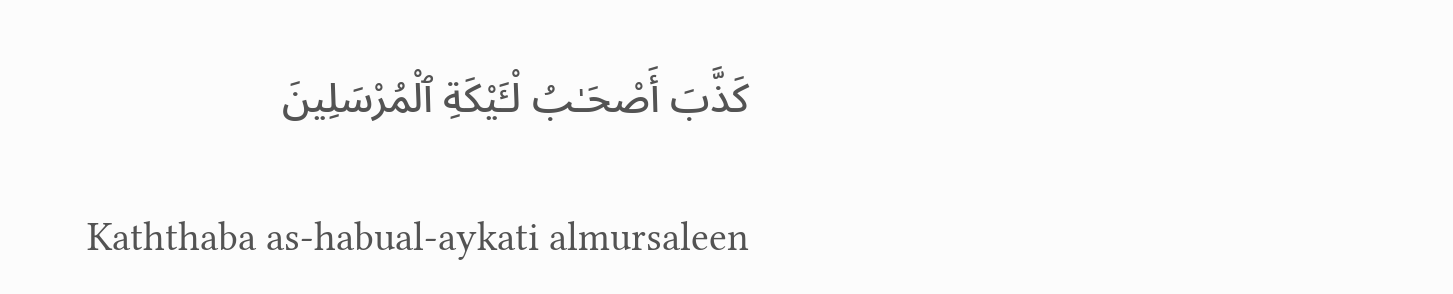كَذَّبَ أَصْحَـٰبُ لْـَٔيْكَةِ ٱلْمُرْسَلِينَ

Kaththaba as-habual-aykati almursaleen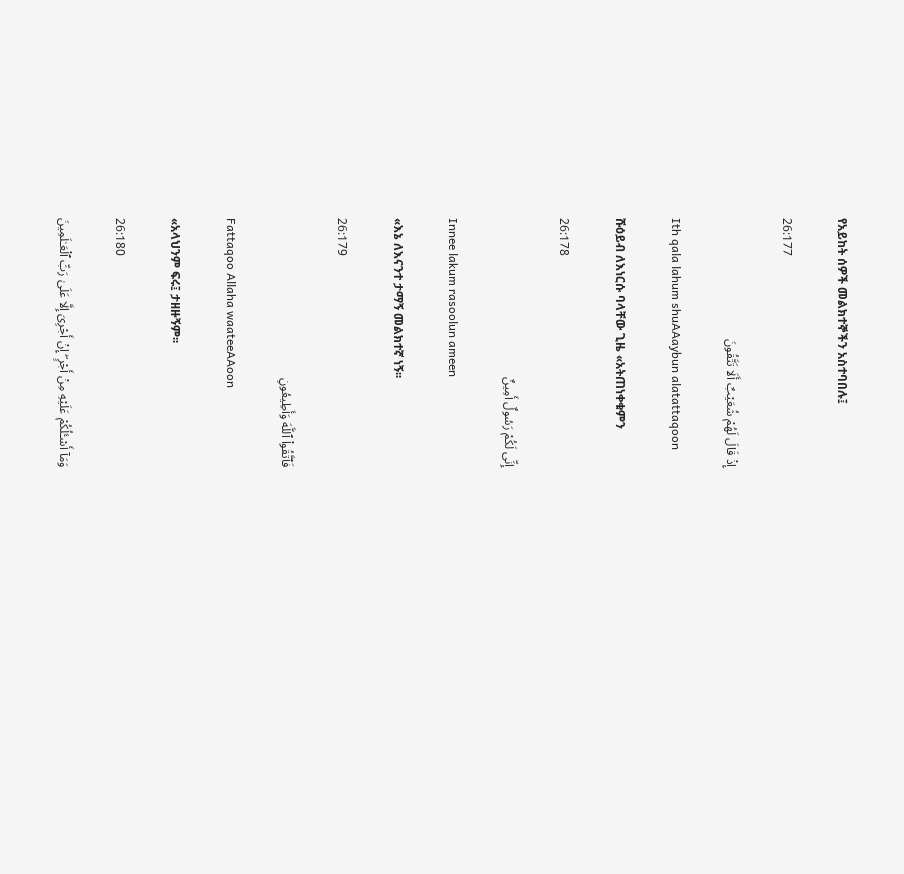የአይከት ሰዎች መልክተኞችን አስተባበሉ፤

26:177

إِذْ قَالَ لَهُمْ شُعَيْبٌ أَلَا تَتَّقُونَ

Ith qala lahum shuAAaybun alatattaqoon

ሹዕይብ ለእነርሱ ባላቸው ጊዜ «አትጠነቀቁምን

26:178

إِنِّى لَكُمْ رَسُولٌ أَمِينٌ

Innee lakum rasoolun ameen

«እኔ ለእናንተ ታማኝ መልክተኛ ነኝ፡፡

26:179

فَٱتَّقُوا۟ ٱللَّهَ وَأَطِيعُونِ

Fattaqoo Allaha waateeAAoon

«አላህንም ፍሩ፤ ታዘዙኝም፡፡

26:180

وَمَآ أَسْـَٔلُكُمْ عَلَيْهِ مِنْ أَجْرٍ ۖ إِنْ أَجْرِىَ إِلَّا عَلَىٰ رَبِّ ٱلْعَـٰلَمِينَ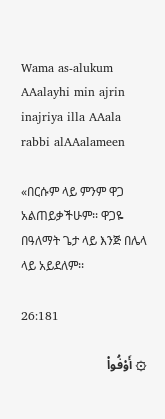Wama as-alukum AAalayhi min ajrin inajriya illa AAala rabbi alAAalameen

«በርሱም ላይ ምንም ዋጋ አልጠይቃችሁም፡፡ ዋጋዬ በዓለማት ጌታ ላይ እንጅ በሌላ ላይ አይደለም፡፡

26:181

۞ أَوْفُوا۟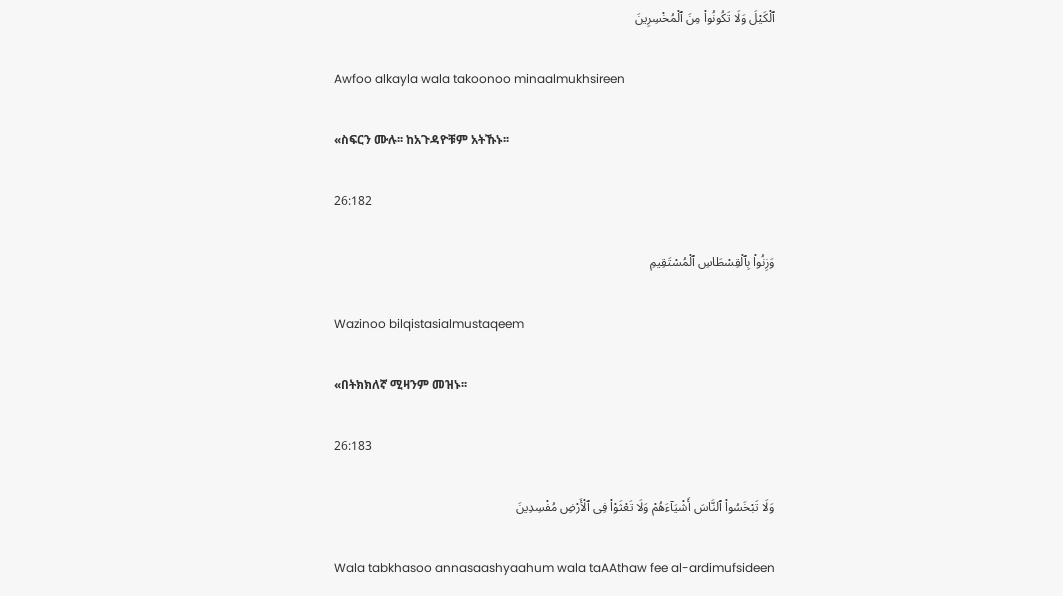ٱلْكَيْلَ وَلَا تَكُونُوا۟ مِنَ ٱلْمُخْسِرِينَ

Awfoo alkayla wala takoonoo minaalmukhsireen

«ስፍርን ሙሉ፡፡ ከአጉዳዮቹም አትኹኑ፡፡

26:182

وَزِنُوا۟ بِٱلْقِسْطَاسِ ٱلْمُسْتَقِيمِ

Wazinoo bilqistasialmustaqeem

«በትክክለኛ ሚዛንም መዝኑ፡፡

26:183

وَلَا تَبْخَسُوا۟ ٱلنَّاسَ أَشْيَآءَهُمْ وَلَا تَعْثَوْا۟ فِى ٱلْأَرْضِ مُفْسِدِينَ

Wala tabkhasoo annasaashyaahum wala taAAthaw fee al-ardimufsideen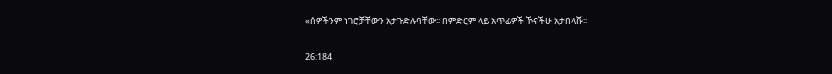«ሰዎችንም ነገሮቻቸውን አታጉድሉባቸው፡፡ በምድርም ላይ አጥፊዎች ኾናችሁ አታበላሹ፡፡

26:184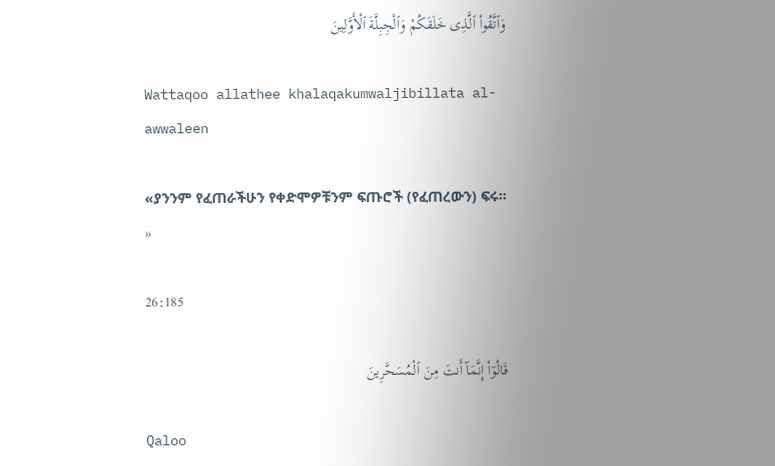وَٱتَّقُوا۟ ٱلَّذِى خَلَقَكُمْ وَٱلْجِبِلَّةَ ٱلْأَوَّلِينَ

Wattaqoo allathee khalaqakumwaljibillata al-awwaleen

«ያንንም የፈጠራችሁን የቀድሞዎቹንም ፍጡሮች (የፈጠረውን) ፍሩ፡፡»

26:185

قَالُوٓا۟ إِنَّمَآ أَنتَ مِنَ ٱلْمُسَحَّرِينَ

Qaloo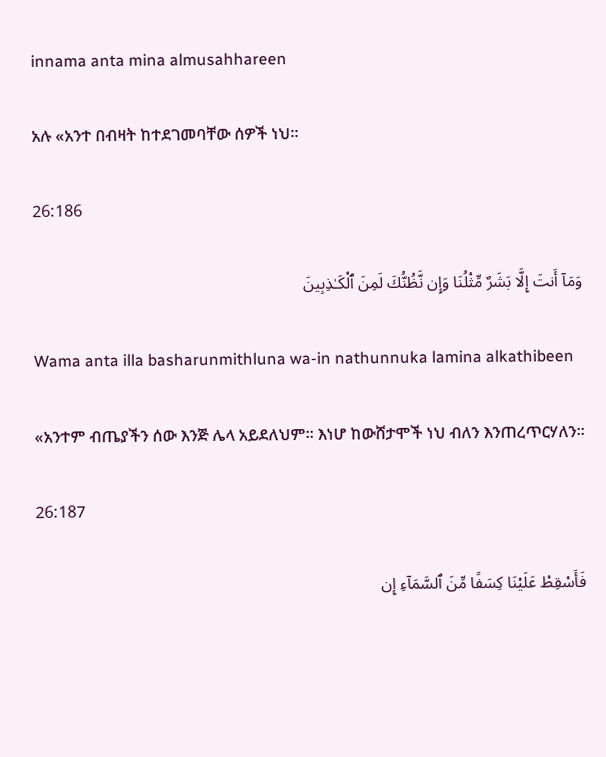innama anta mina almusahhareen

አሉ «አንተ በብዛት ከተደገመባቸው ሰዎች ነህ፡፡

26:186

وَمَآ أَنتَ إِلَّا بَشَرٌ مِّثْلُنَا وَإِن نَّظُنُّكَ لَمِنَ ٱلْكَـٰذِبِينَ

Wama anta illa basharunmithluna wa-in nathunnuka lamina alkathibeen

«አንተም ብጤያችን ሰው እንጅ ሌላ አይደለህም፡፡ እነሆ ከውሸታሞች ነህ ብለን እንጠረጥርሃለን፡፡

26:187

فَأَسْقِطْ عَلَيْنَا كِسَفًا مِّنَ ٱلسَّمَآءِ إِن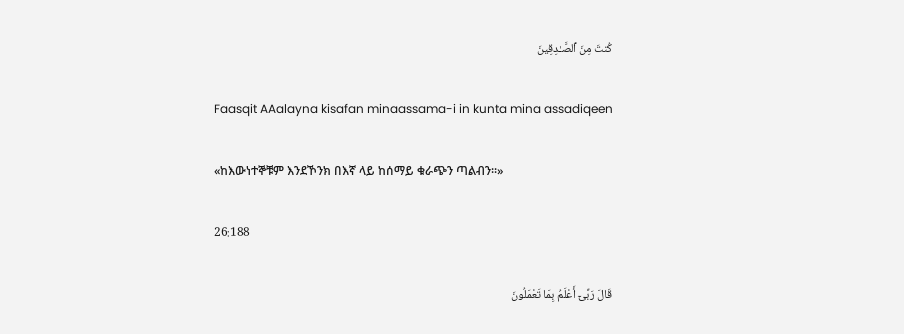كُنتَ مِنَ ٱلصَّـٰدِقِينَ

Faasqit AAalayna kisafan minaassama-i in kunta mina assadiqeen

«ከእውነተኞቹም እንደኾንክ በእኛ ላይ ከሰማይ ቁራጭን ጣልብን፡፡»

26:188

قَالَ رَبِّىٓ أَعْلَمُ بِمَا تَعْمَلُونَ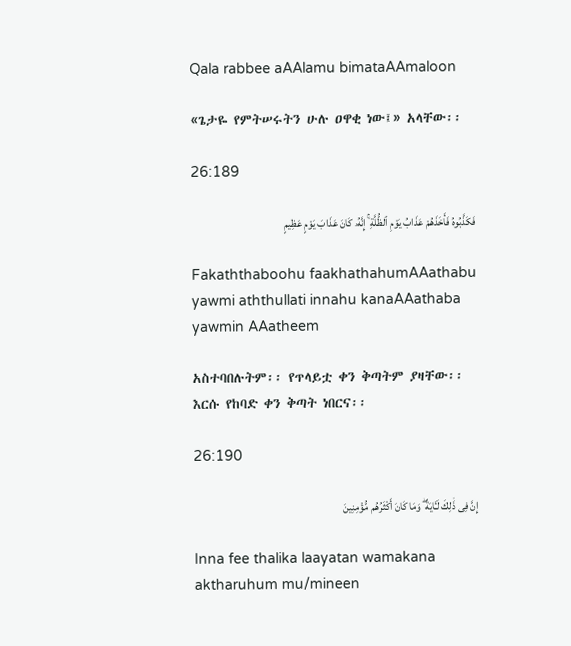Qala rabbee aAAlamu bimataAAmaloon

«ጌታዬ የምትሠሩትን ሁሉ ዐዋቂ ነው፤» አላቸው፡፡

26:189

فَكَذَّبُوهُ فَأَخَذَهُمْ عَذَابُ يَوْمِ ٱلظُّلَّةِ ۚ إِنَّهُۥ كَانَ عَذَابَ يَوْمٍ عَظِيمٍ

Fakaththaboohu faakhathahumAAathabu yawmi aththullati innahu kanaAAathaba yawmin AAatheem

አስተባበሉትም፡፡ የጥላይቷ ቀን ቅጣትም ያዛቸው፡፡ እርሱ የከባድ ቀን ቅጣት ነበርና፡፡

26:190

إِنَّ فِى ذَٰلِكَ لَـَٔايَةً ۖ وَمَا كَانَ أَكْثَرُهُم مُّؤْمِنِينَ

Inna fee thalika laayatan wamakana aktharuhum mu/mineen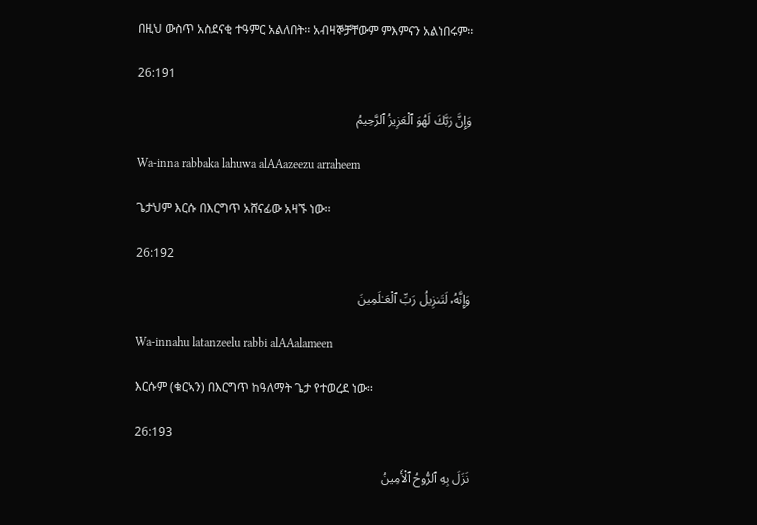በዚህ ውስጥ አስደናቂ ተዓምር አልለበት፡፡ አብዛኞቻቸውም ምእምናን አልነበሩም፡፡

26:191

وَإِنَّ رَبَّكَ لَهُوَ ٱلْعَزِيزُ ٱلرَّحِيمُ

Wa-inna rabbaka lahuwa alAAazeezu arraheem

ጌታህም እርሱ በእርግጥ አሸናፊው አዛኙ ነው፡፡

26:192

وَإِنَّهُۥ لَتَنزِيلُ رَبِّ ٱلْعَـٰلَمِينَ

Wa-innahu latanzeelu rabbi alAAalameen

እርሱም (ቁርኣን) በእርግጥ ከዓለማት ጌታ የተወረደ ነው፡፡

26:193

نَزَلَ بِهِ ٱلرُّوحُ ٱلْأَمِينُ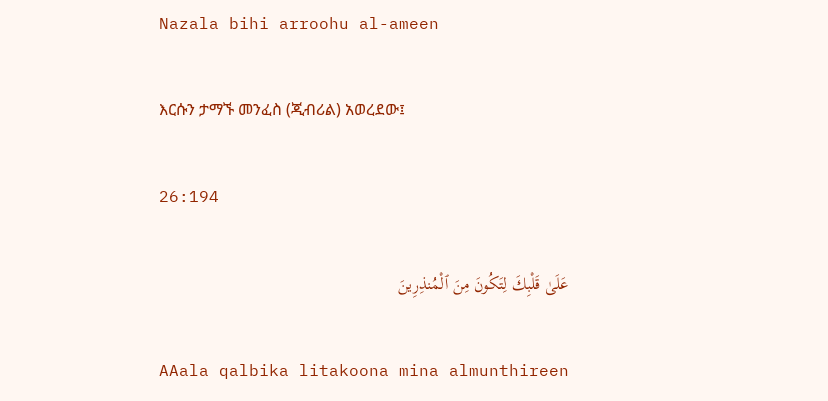Nazala bihi arroohu al-ameen

እርሱን ታማኙ መንፈስ (ጂብሪል) አወረደው፤

26:194

عَلَىٰ قَلْبِكَ لِتَكُونَ مِنَ ٱلْمُنذِرِينَ

AAala qalbika litakoona mina almunthireen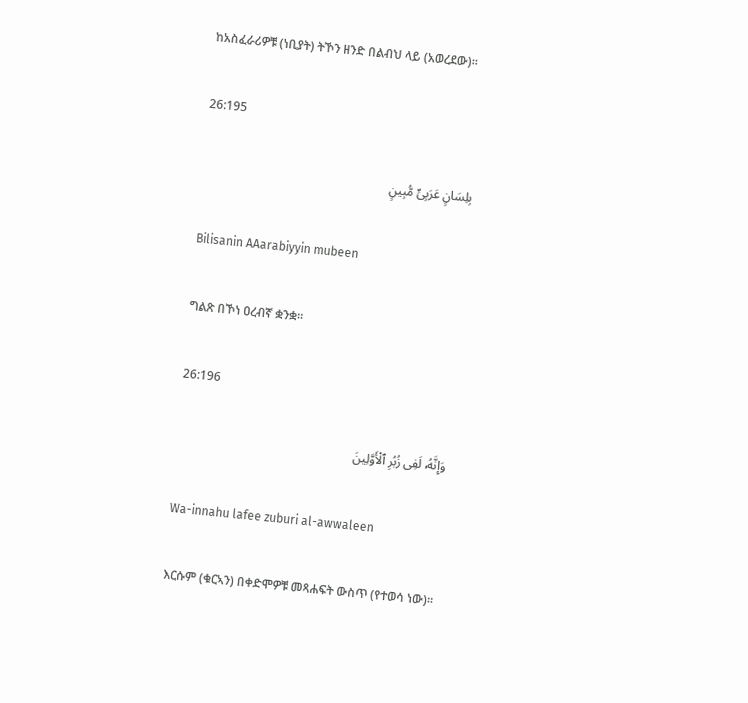ከአስፈራሪዎቹ (ነቢያት) ትኾን ዘንድ በልብህ ላይ (አወረደው)፡፡

26:195

بِلِسَانٍ عَرَبِىٍّ مُّبِينٍ

Bilisanin AAarabiyyin mubeen

ግልጽ በኾነ ዐረብኛ ቋንቋ፡፡

26:196

وَإِنَّهُۥ لَفِى زُبُرِ ٱلْأَوَّلِينَ

Wa-innahu lafee zuburi al-awwaleen

እርሱም (ቁርኣን) በቀድሞዎቹ መጻሐፍት ውስጥ (የተወሳ ነው)፡፡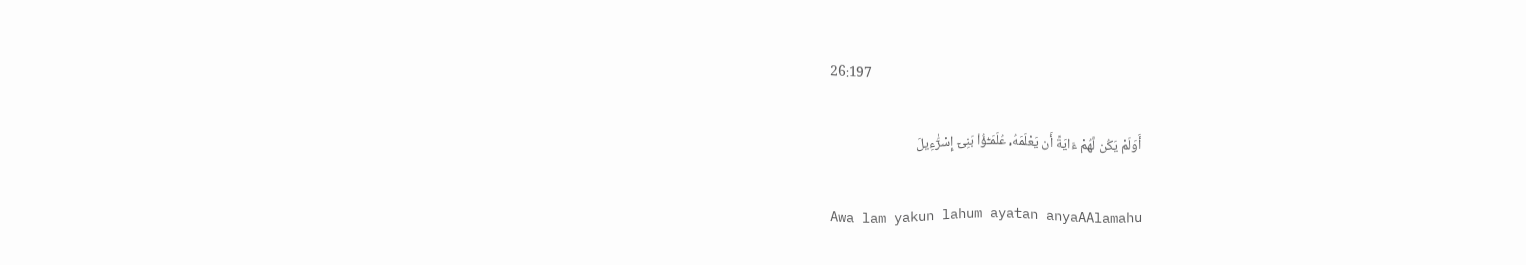26:197

أَوَلَمْ يَكُن لَّهُمْ ءَايَةً أَن يَعْلَمَهُۥ عُلَمَـٰٓؤُا۟ بَنِىٓ إِسْرَٰٓءِيلَ

Awa lam yakun lahum ayatan anyaAAlamahu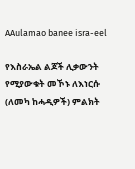AAulamao banee isra-eel

የእስራኤል ልጆች ሊቃውንት የሚያውቁት መኾኑ ለእነርሱ (ለመካ ከሓዲዎች) ምልክት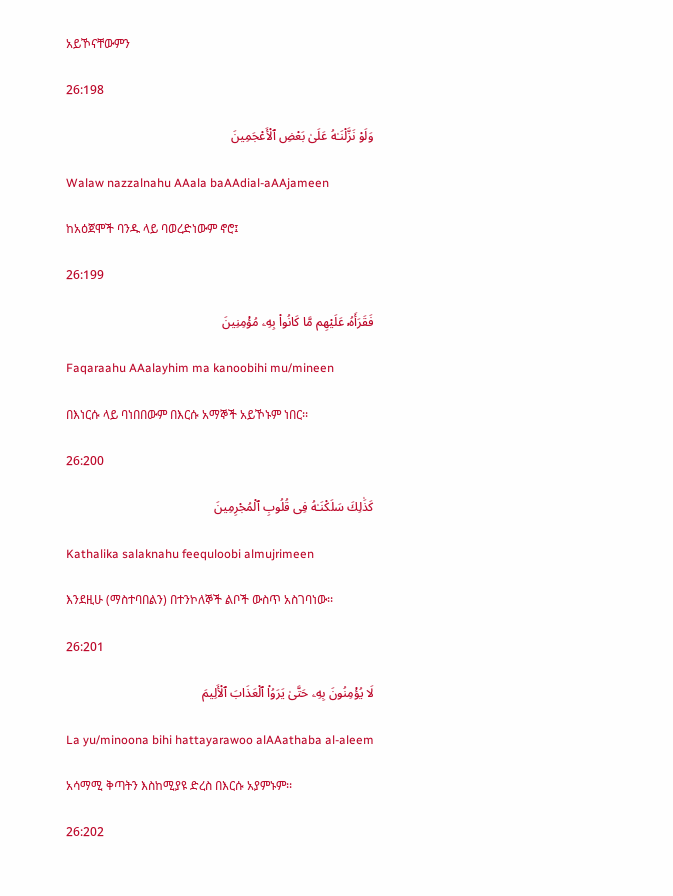አይኾናቸውምን

26:198

وَلَوْ نَزَّلْنَـٰهُ عَلَىٰ بَعْضِ ٱلْأَعْجَمِينَ

Walaw nazzalnahu AAala baAAdial-aAAjameen

ከአዕጀሞች ባንዱ ላይ ባወረድነውም ኖሮ፤

26:199

فَقَرَأَهُۥ عَلَيْهِم مَّا كَانُوا۟ بِهِۦ مُؤْمِنِينَ

Faqaraahu AAalayhim ma kanoobihi mu/mineen

በእነርሱ ላይ ባነበበውም በእርሱ አማኞች አይኾኑም ነበር፡፡

26:200

كَذَٰلِكَ سَلَكْنَـٰهُ فِى قُلُوبِ ٱلْمُجْرِمِينَ

Kathalika salaknahu feequloobi almujrimeen

እንደዚሁ (ማስተባበልን) በተንኮለኞች ልቦች ውስጥ አስገባነው፡፡

26:201

لَا يُؤْمِنُونَ بِهِۦ حَتَّىٰ يَرَوُا۟ ٱلْعَذَابَ ٱلْأَلِيمَ

La yu/minoona bihi hattayarawoo alAAathaba al-aleem

አሳማሚ ቅጣትን እስከሚያዩ ድረስ በእርሱ አያምኑም፡፡

26:202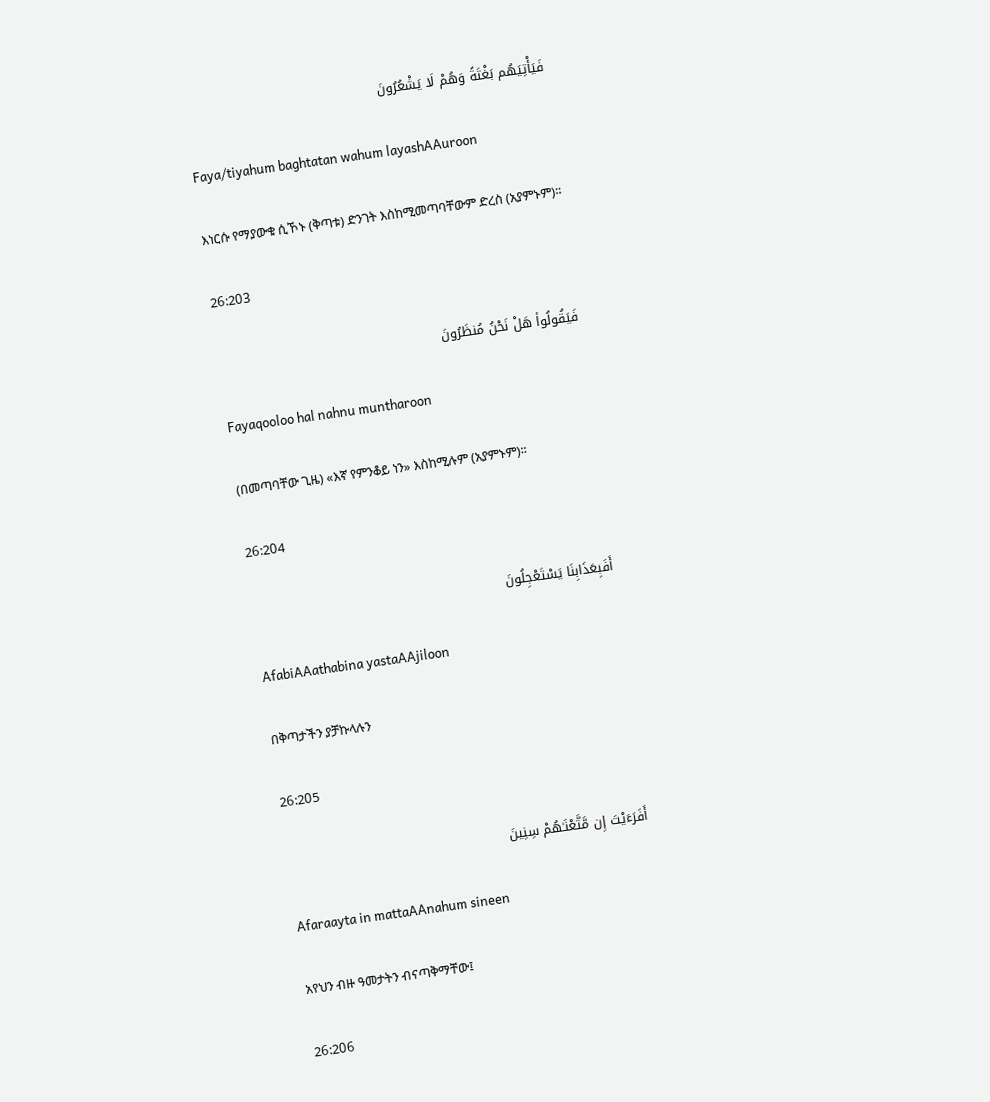فَيَأْتِيَهُم بَغْتَةً وَهُمْ لَا يَشْعُرُونَ

Faya/tiyahum baghtatan wahum layashAAuroon

እነርሱ የማያውቁ ሲኾኑ (ቅጣቱ) ድንገት እስከሚመጣባቸውም ድረስ (አያምኑም)፡፡

26:203

فَيَقُولُوا۟ هَلْ نَحْنُ مُنظَرُونَ

Fayaqooloo hal nahnu muntharoon

(በመጣባቸው ጊዜ) «እኛ የምንቆይ ነን» እስከሚሉም (አያምኑም)፡፡

26:204

أَفَبِعَذَابِنَا يَسْتَعْجِلُونَ

AfabiAAathabina yastaAAjiloon

በቅጣታችን ያቻኩላሉን

26:205

أَفَرَءَيْتَ إِن مَّتَّعْنَـٰهُمْ سِنِينَ

Afaraayta in mattaAAnahum sineen

አየህን ብዙ ዓመታትን ብናጣቅማቸው፤

26:206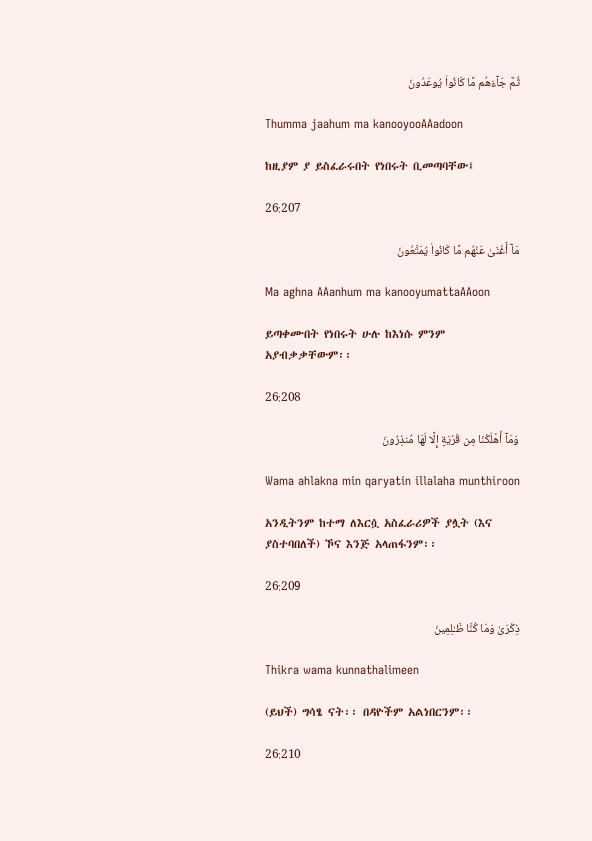ثُمَّ جَآءَهُم مَّا كَانُوا۟ يُوعَدُونَ

Thumma jaahum ma kanooyooAAadoon

ከዚያም ያ ይስፈራሩበት የነበሩት ቢመጣባቸው፤

26:207

مَآ أَغْنَىٰ عَنْهُم مَّا كَانُوا۟ يُمَتَّعُونَ

Ma aghna AAanhum ma kanooyumattaAAoon

ይጣቀሙበት የነበሩት ሁሉ ከእነሱ ምንም አያብቃቃቸውም፡፡

26:208

وَمَآ أَهْلَكْنَا مِن قَرْيَةٍ إِلَّا لَهَا مُنذِرُونَ

Wama ahlakna min qaryatin illalaha munthiroon

አንዲትንም ከተማ ለእርሷ አስፈራሪዎች ያሏት (እና ያስተባበለች) ኾና እንጅ አላጠፋንም፡፡

26:209

ذِكْرَىٰ وَمَا كُنَّا ظَـٰلِمِينَ

Thikra wama kunnathalimeen

(ይህች) ግሳፄ ናት፡፡ በዳዮችም አልነበርንም፡፡

26:210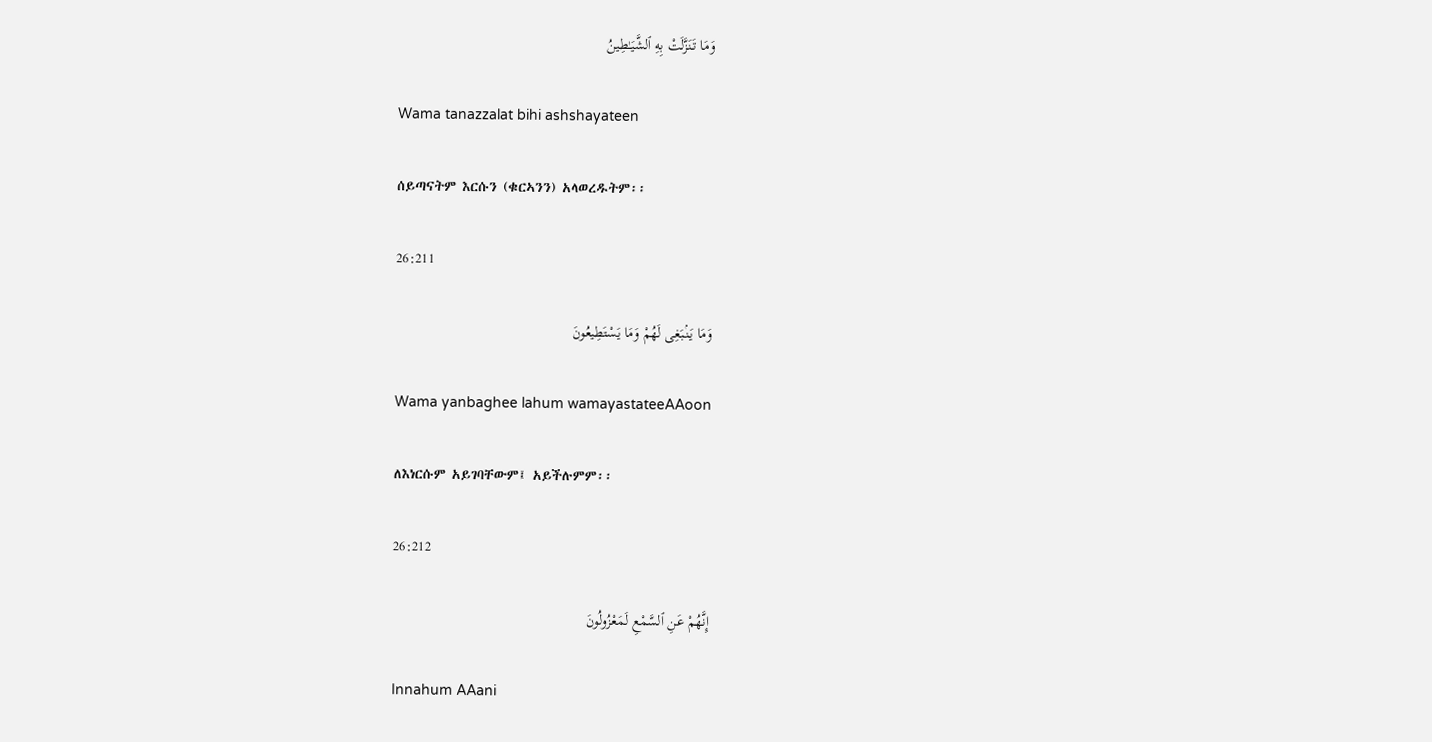وَمَا تَنَزَّلَتْ بِهِ ٱلشَّيَـٰطِينُ

Wama tanazzalat bihi ashshayateen

ሰይጣናትም እርሱን (ቁርኣንን) አላወረዱትም፡፡

26:211

وَمَا يَنۢبَغِى لَهُمْ وَمَا يَسْتَطِيعُونَ

Wama yanbaghee lahum wamayastateeAAoon

ለእነርሱም አይገባቸውም፤ አይችሉምም፡፡

26:212

إِنَّهُمْ عَنِ ٱلسَّمْعِ لَمَعْزُولُونَ

Innahum AAani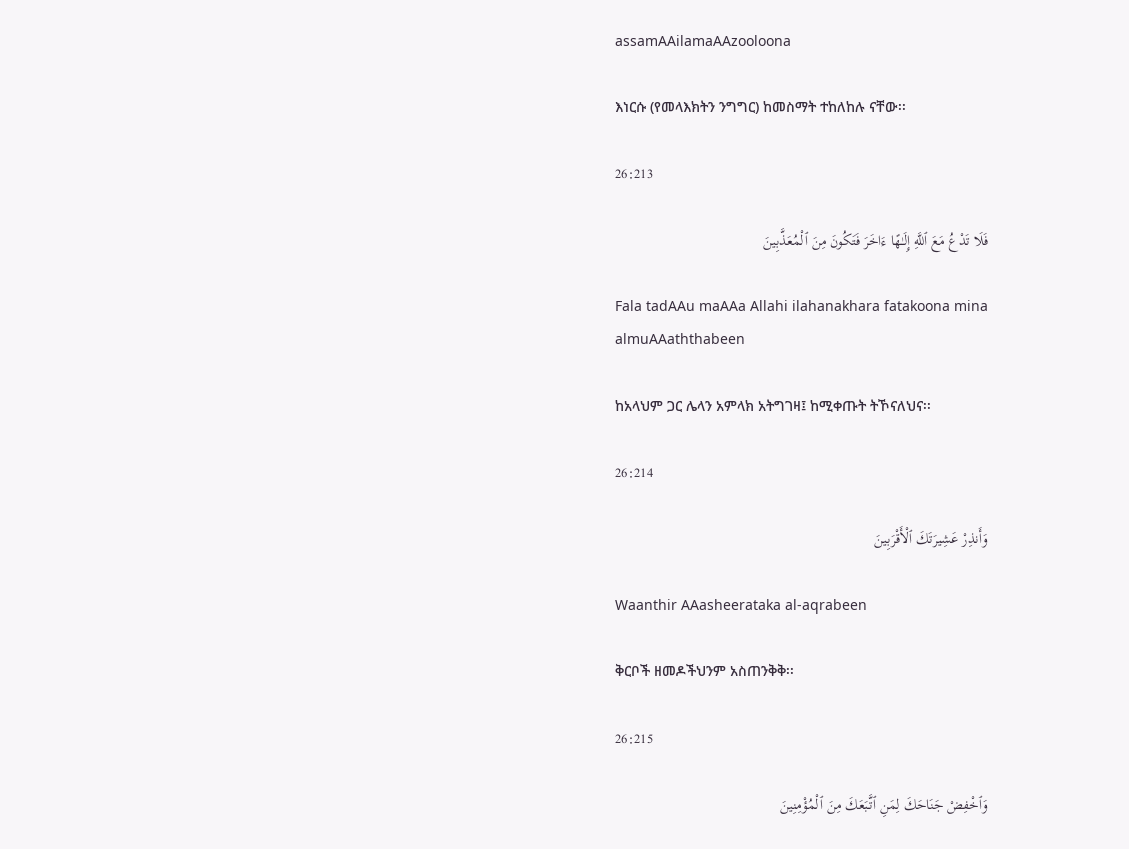assamAAilamaAAzooloona

እነርሱ (የመላእክትን ንግግር) ከመስማት ተከለከሉ ናቸው፡፡

26:213

فَلَا تَدْعُ مَعَ ٱللَّهِ إِلَـٰهًا ءَاخَرَ فَتَكُونَ مِنَ ٱلْمُعَذَّبِينَ

Fala tadAAu maAAa Allahi ilahanakhara fatakoona mina almuAAaththabeen

ከአላህም ጋር ሌላን አምላክ አትግገዛ፤ ከሚቀጡት ትኾናለህና፡፡

26:214

وَأَنذِرْ عَشِيرَتَكَ ٱلْأَقْرَبِينَ

Waanthir AAasheerataka al-aqrabeen

ቅርቦች ዘመዶችህንም አስጠንቅቅ፡፡

26:215

وَٱخْفِضْ جَنَاحَكَ لِمَنِ ٱتَّبَعَكَ مِنَ ٱلْمُؤْمِنِينَ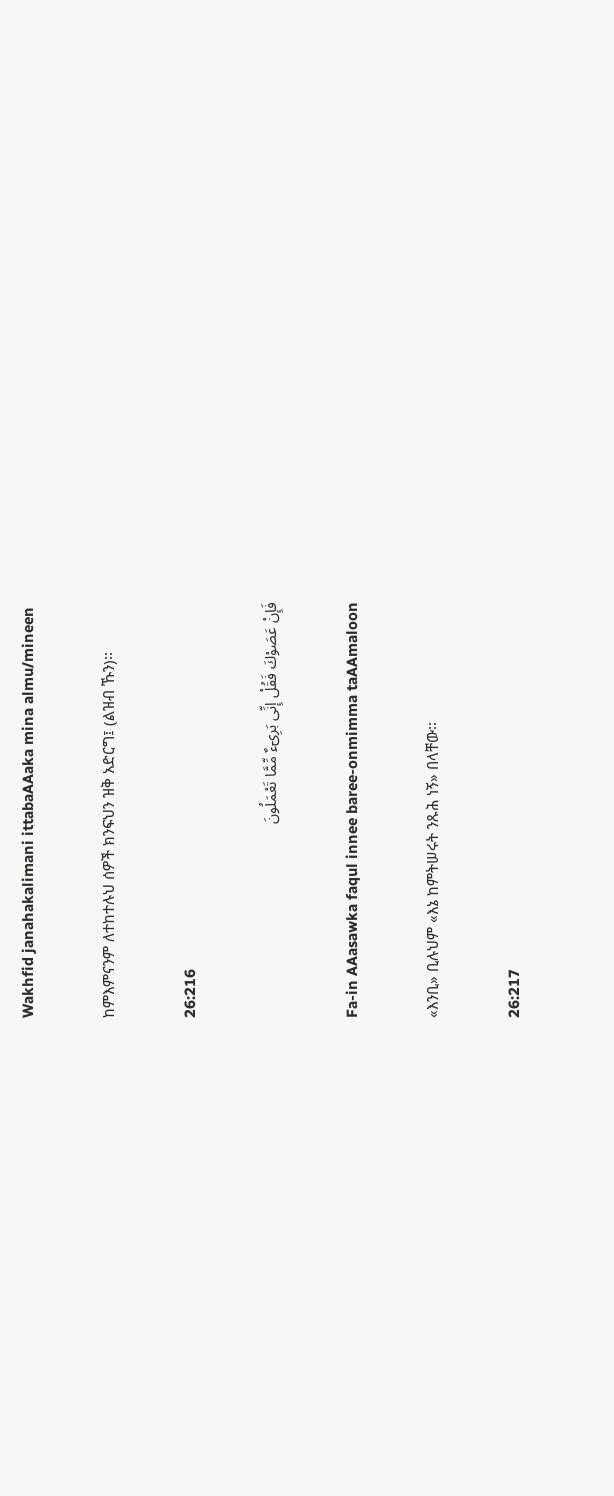Wakhfid janahakalimani ittabaAAaka mina almu/mineen

ከምእምናንም ለተከተሉህ ሰዎች ክንፍህን ዝቅ አድርግ፤ (ልዝብ ኹን)፡፡

26:216

فَإِنْ عَصَوْكَ فَقُلْ إِنِّى بَرِىٓءٌ مِّمَّا تَعْمَلُونَ

Fa-in AAasawka faqul innee baree-onmimma taAAmaloon

«እንቢ» ቢሉህም «እኔ ከምትሠሩት ንጹሕ ነኝ» በላቸው፡፡

26:217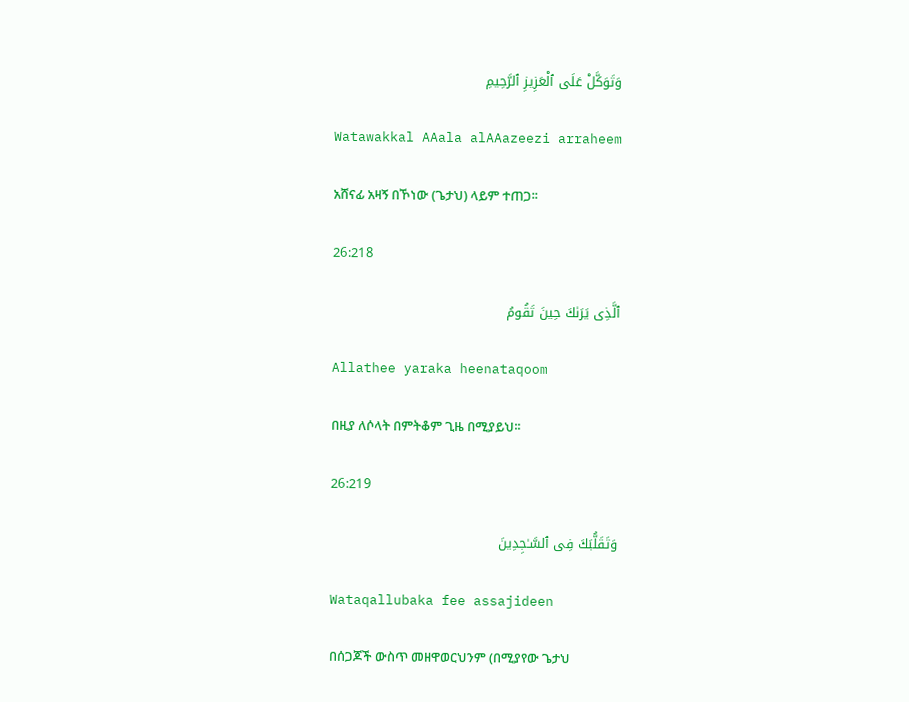وَتَوَكَّلْ عَلَى ٱلْعَزِيزِ ٱلرَّحِيمِ

Watawakkal AAala alAAazeezi arraheem

አሸናፊ አዛኝ በኾነው (ጌታህ) ላይም ተጠጋ፡፡

26:218

ٱلَّذِى يَرَىٰكَ حِينَ تَقُومُ

Allathee yaraka heenataqoom

በዚያ ለሶላት በምትቆም ጊዜ በሚያይህ፡፡

26:219

وَتَقَلُّبَكَ فِى ٱلسَّـٰجِدِينَ

Wataqallubaka fee assajideen

በሰጋጆች ውስጥ መዘዋወርህንም (በሚያየው ጌታህ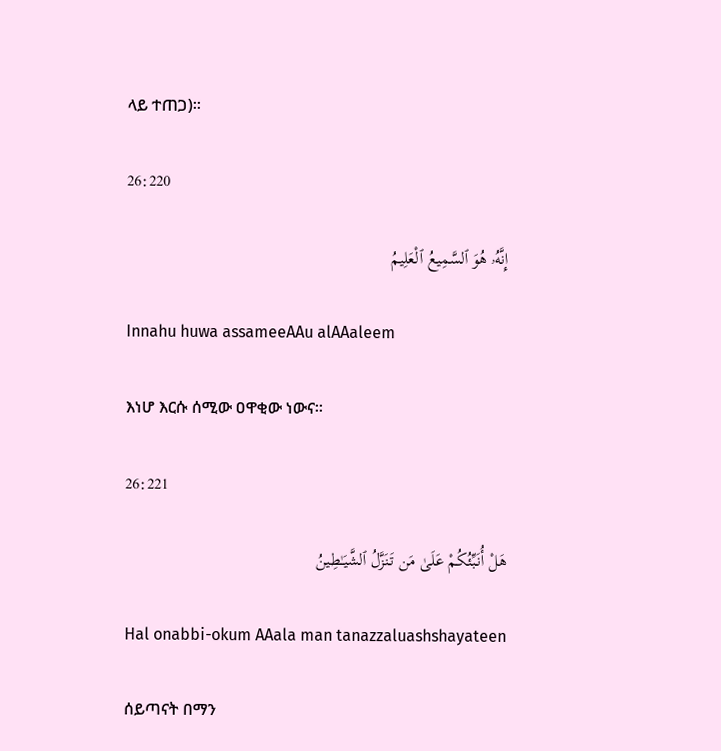ላይ ተጠጋ)፡፡

26:220

إِنَّهُۥ هُوَ ٱلسَّمِيعُ ٱلْعَلِيمُ

Innahu huwa assameeAAu alAAaleem

እነሆ እርሱ ሰሚው ዐዋቂው ነውና፡፡

26:221

هَلْ أُنَبِّئُكُمْ عَلَىٰ مَن تَنَزَّلُ ٱلشَّيَـٰطِينُ

Hal onabbi-okum AAala man tanazzaluashshayateen

ሰይጣናት በማን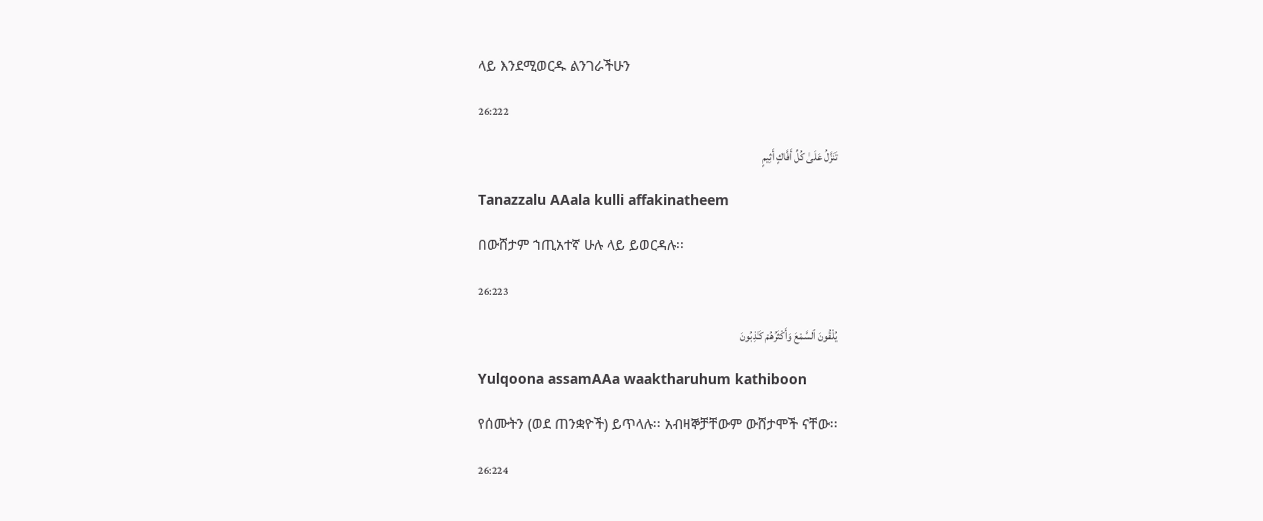ላይ እንደሚወርዱ ልንገራችሁን

26:222

تَنَزَّلُ عَلَىٰ كُلِّ أَفَّاكٍ أَثِيمٍ

Tanazzalu AAala kulli affakinatheem

በውሸታም ኀጢአተኛ ሁሉ ላይ ይወርዳሉ፡፡

26:223

يُلْقُونَ ٱلسَّمْعَ وَأَكْثَرُهُمْ كَـٰذِبُونَ

Yulqoona assamAAa waaktharuhum kathiboon

የሰሙትን (ወደ ጠንቋዮች) ይጥላሉ፡፡ አብዛኞቻቸውም ውሸታሞች ናቸው፡፡

26:224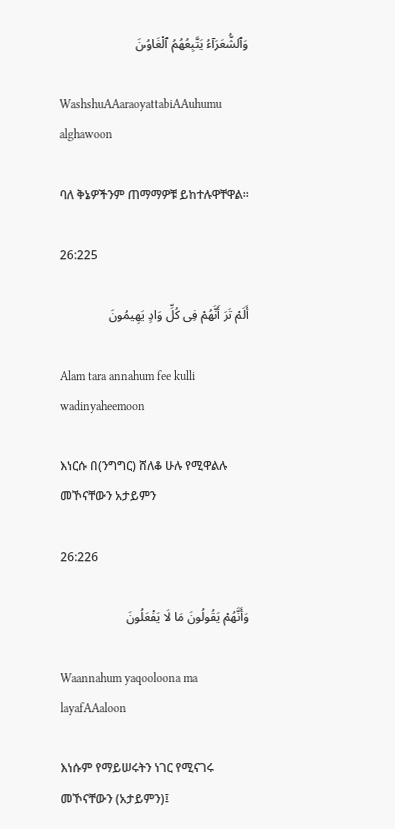وَٱلشُّعَرَآءُ يَتَّبِعُهُمُ ٱلْغَاوُۥنَ

WashshuAAaraoyattabiAAuhumu alghawoon

ባለ ቅኔዎችንም ጠማማዎቹ ይከተሉዋቸዋል፡፡

26:225

أَلَمْ تَرَ أَنَّهُمْ فِى كُلِّ وَادٍ يَهِيمُونَ

Alam tara annahum fee kulli wadinyaheemoon

እነርሱ በ(ንግግር) ሸለቆ ሁሉ የሚዋልሉ መኾናቸውን አታይምን

26:226

وَأَنَّهُمْ يَقُولُونَ مَا لَا يَفْعَلُونَ

Waannahum yaqooloona ma layafAAaloon

እነሱም የማይሠሩትን ነገር የሚናገሩ መኾናቸውን (አታይምን)፤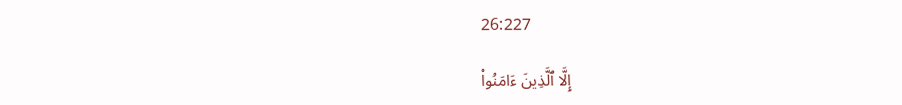26:227

إِلَّا ٱلَّذِينَ ءَامَنُوا۟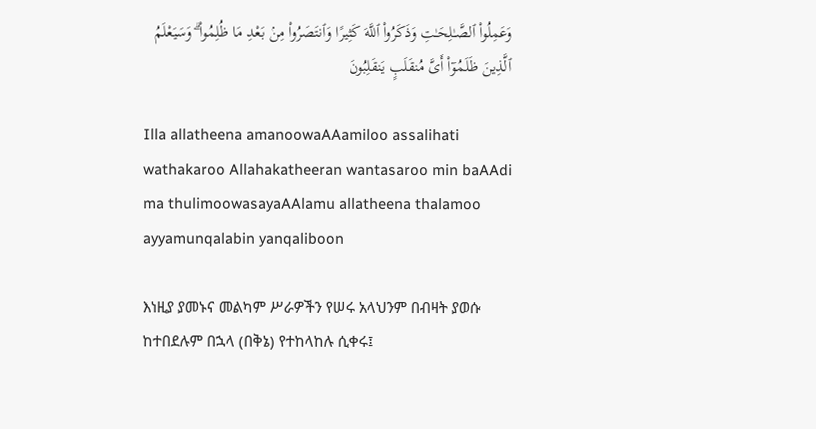وَعَمِلُوا۟ ٱلصَّـٰلِحَـٰتِ وَذَكَرُوا۟ ٱللَّهَ كَثِيرًا وَٱنتَصَرُوا۟ مِنۢ بَعْدِ مَا ظُلِمُوا۟ ۗ وَسَيَعْلَمُ ٱلَّذِينَ ظَلَمُوٓا۟ أَىَّ مُنقَلَبٍ يَنقَلِبُونَ

Illa allatheena amanoowaAAamiloo assalihati wathakaroo Allahakatheeran wantasaroo min baAAdi ma thulimoowasayaAAlamu allatheena thalamoo ayyamunqalabin yanqaliboon

እነዚያ ያመኑና መልካም ሥራዎችን የሠሩ አላህንም በብዛት ያወሱ ከተበደሉም በኋላ (በቅኔ) የተከላከሉ ሲቀሩ፤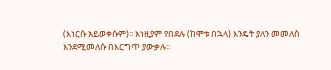(እነርሱ አይወቀሱም)፡፡ እነዚያም የበደሉ (ከሞቱ በኋላ) እንዴት ያለን መመለስ እንደሚመለሱ በእርግጥ ያውቃሉ፡፡